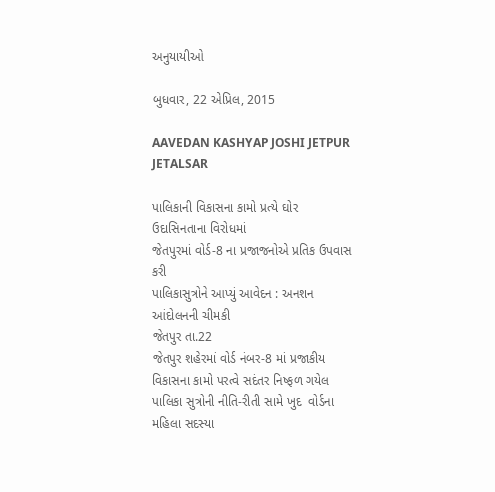અનુયાયીઓ

બુધવાર, 22 એપ્રિલ, 2015

AAVEDAN KASHYAP JOSHI JETPUR JETALSAR

પાલિકાની વિકાસના કામો પ્રત્યે ઘોર ઉદાસિનતાના વિરોધમાં
જેતપુરમાં વોર્ડ-8 ના પ્રજાજનોએ પ્રતિક ઉપવાસ કરી
પાલિકાસુત્રોને આપ્યું આવેદન : અનશન આંદોલનની ચીમકી
જેતપુર તા.22
જેતપુર શહેરમાં વોર્ડ નંબર-8 માં પ્રજાકીય વિકાસના કામો પરત્વે સદંતર નિષ્ફળ ગયેલ પાલિકા સુત્રોની નીતિ-રીતી સામે ખુદ  વોર્ડના મહિલા સદસ્યા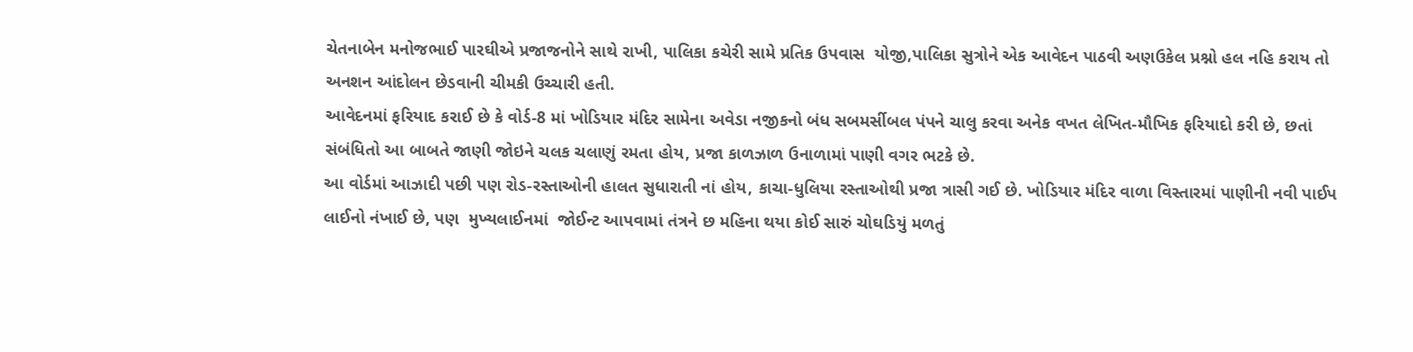ચેતનાબેન મનોજભાઈ પારઘીએ પ્રજાજનોને સાથે રાખી, પાલિકા કચેરી સામે પ્રતિક ઉપવાસ  યોજી,પાલિકા સુત્રોને એક આવેદન પાઠવી અણઉકેલ પ્રશ્નો હલ નહિ કરાય તો અનશન આંદોલન છેડવાની ચીમકી ઉચ્ચારી હતી.
આવેદનમાં ફરિયાદ કરાઈ છે કે વોર્ડ-8 માં ખોડિયાર મંદિર સામેના અવેડા નજીકનો બંધ સબમર્સીબલ પંપને ચાલુ કરવા અનેક વખત લેખિત-મૌખિક ફરિયાદો કરી છે, છતાં સંબંધિતો આ બાબતે જાણી જોઇને ચલક ચલાણું રમતા હોય, પ્રજા કાળઝાળ ઉનાળામાં પાણી વગર ભટકે છે.
આ વોર્ડમાં આઝાદી પછી પણ રોડ-રસ્તાઓની હાલત સુધારાતી નાં હોય, કાચા-ધુલિયા રસ્તાઓથી પ્રજા ત્રાસી ગઈ છે. ખોડિયાર મંદિર વાળા વિસ્તારમાં પાણીની નવી પાઈપ લાઈનો નંખાઈ છે, પણ  મુખ્યલાઈનમાં  જોઈન્ટ આપવામાં તંત્રને છ મહિના થયા કોઈ સારું ચોઘડિયું મળતું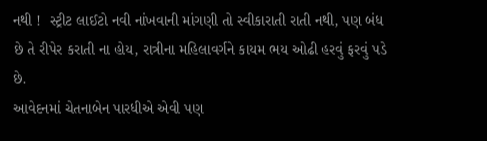નથી !  સ્ટ્રીટ લાઈટો નવી નાંખવાની માંગણી તો સ્વીકારાતી રાતી નથી, પણ બંધ છે તે રીપેર કરાતી ના હોય, રાત્રીના મહિલાવર્ગને કાયમ ભય ઓઢી હરવું ફરવું પડે છે.
આવેદનમાં ચેતનાબેન પારધીએ એવી પણ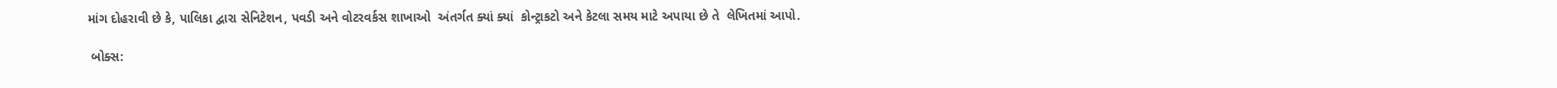માંગ દોહરાવી છે કે, પાલિકા દ્વારા સેનિટેશન, પવડી અને વોટરવર્કસ શાખાઓ  અંતર્ગત ક્યાં ક્યાં  કોન્ટ્રાકટો અને કેટલા સમય માટે અપાયા છે તે  લેખિતમાં આપો.

 બોક્સ: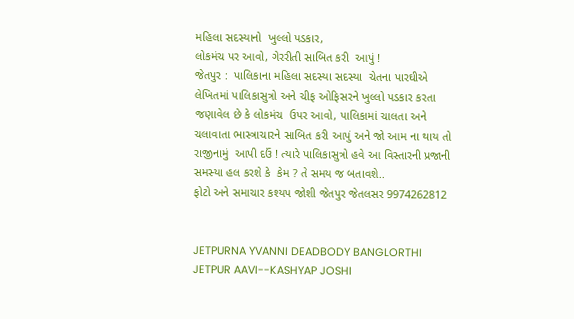મહિલા સદસ્યાનો  ખુલ્લો પડકાર,
લોકમંચ પર આવો, ગેરરીતી સાબિત કરી  આપું !
જેતપુર :  પાલિકાના મહિલા સદસ્યા સદસ્યા  ચેતના પારઘીએ લેખિતમાં પાલિકાસુત્રો અને ચીફ ઓફિસરને ખુલ્લો પડકાર કરતા જણાવેલ છે કે લોકમંચ  ઉપર આવો, પાલિકામાં ચાલતા અને ચલાવાતા ભાસ્ત્રાચારને સાબિત કરી આપું અને જો આમ ના થાય તો રાજીનામું  આપી દઉં ! ત્યારે પાલિકાસુત્રો હવે આ વિસ્તારની પ્રજાની સમસ્યા હલ કરશે કે  કેમ ? તે સમય જ બતાવશે..
ફોટો અને સમાચાર કશ્યપ જોશી જેતપુર જેતલસર 9974262812


JETPURNA YVANNI DEADBODY BANGLORTHI JETPUR AAVI--KASHYAP JOSHI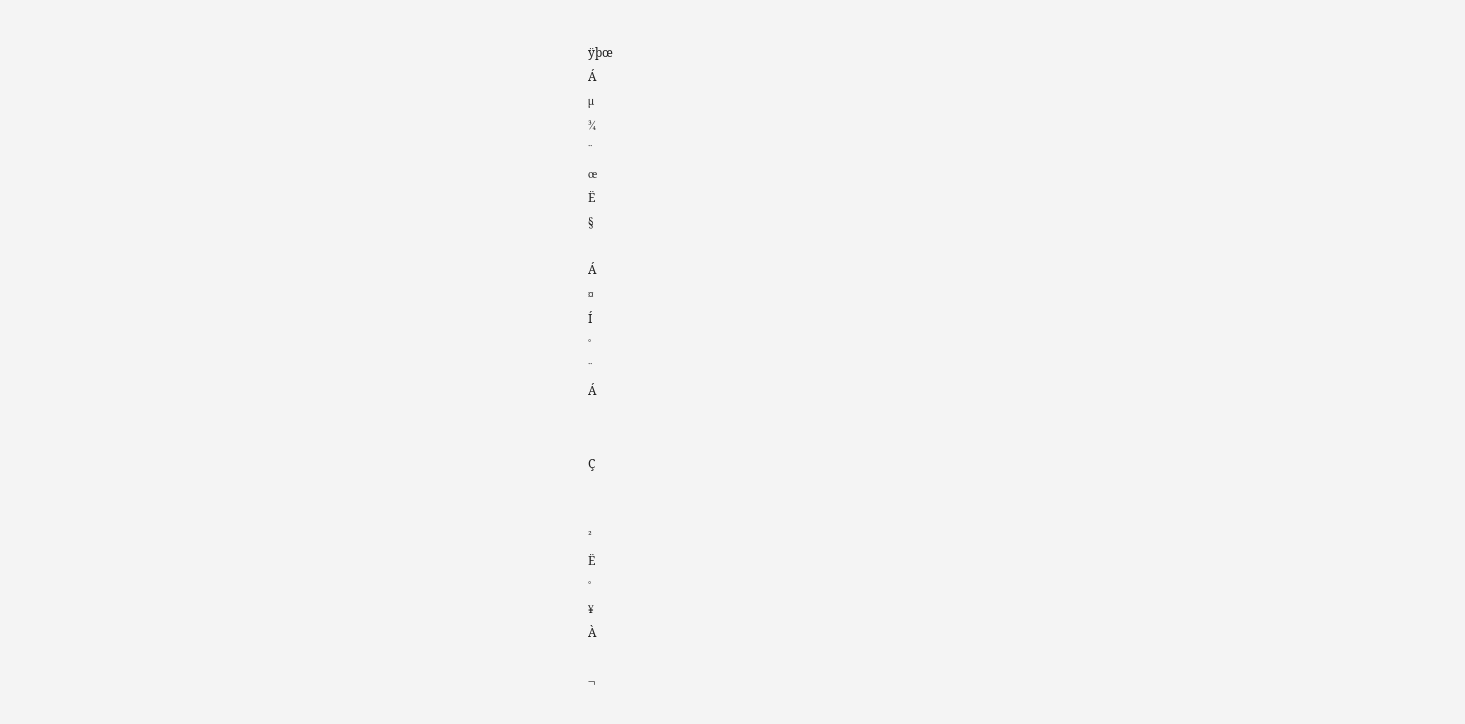ÿþœ
Á
µ
¾
¨
œ
Ë
§

Á
¤
Í
°
¨
Á


Ç


²
Ë
°
¥
À

¬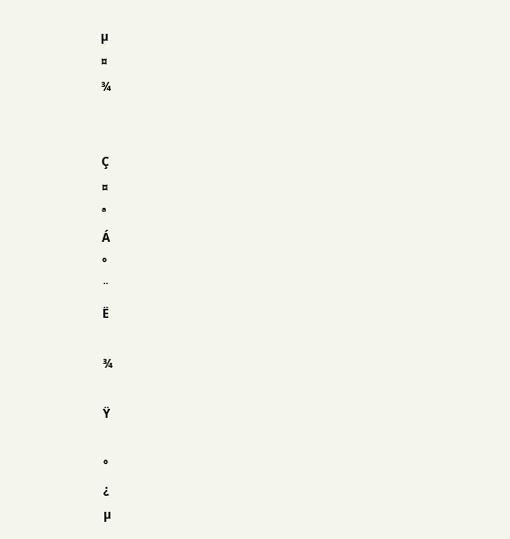µ
¤
¾


Ç
¤
ª
Á
°
¨
Ë

¾

Ÿ

°
¿
µ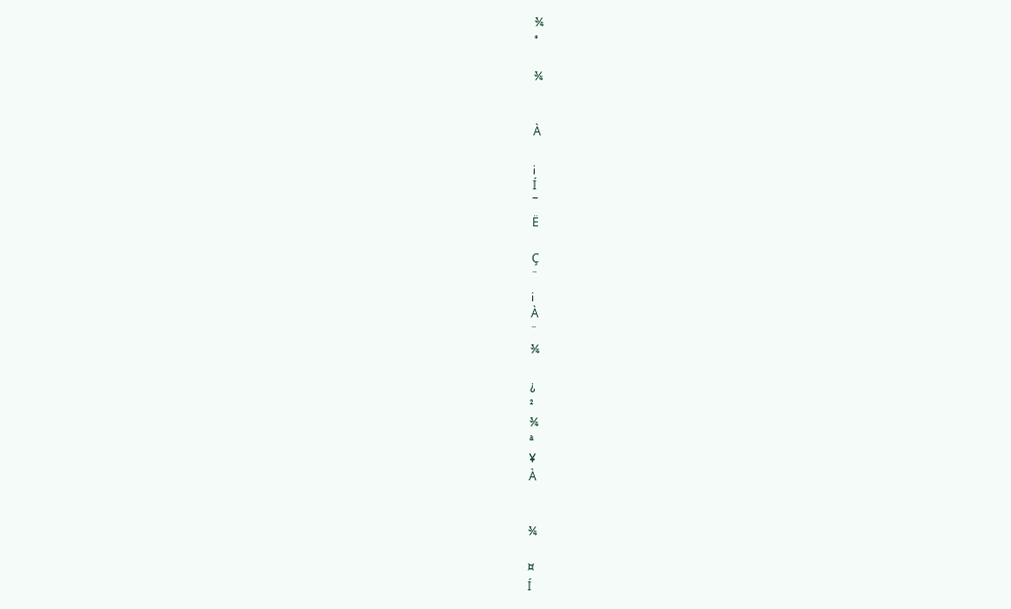¾
°

¾


À

¡
Í
¯
Ë

Ç
¨
¡
À
¨
¾

¿
²
¾
ª
¥
À


¾

¤
Í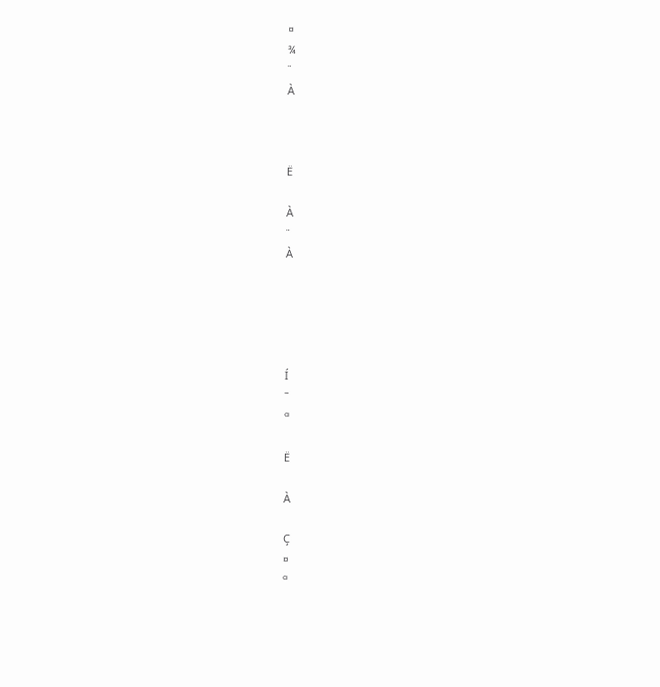¤
¾
¨
À



Ë

À
¨
À





Í
¯
ª

Ë

À

Ç
¤
ª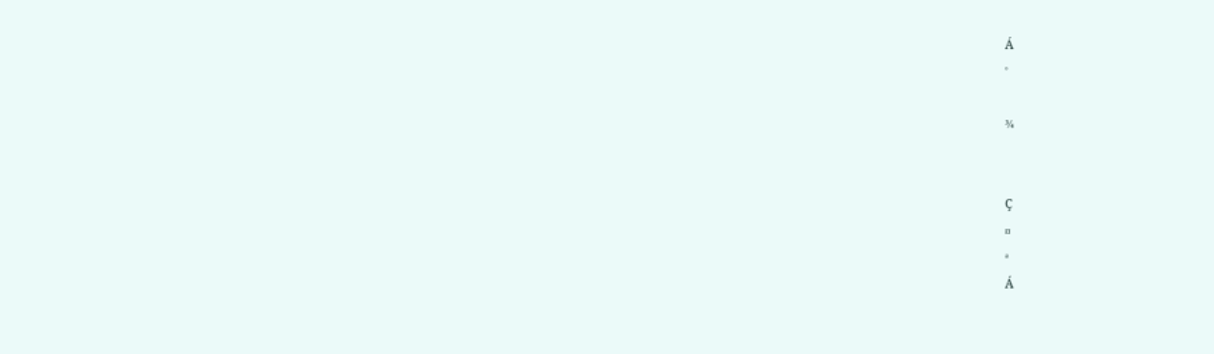Á
°

¾


Ç
¤
ª
Á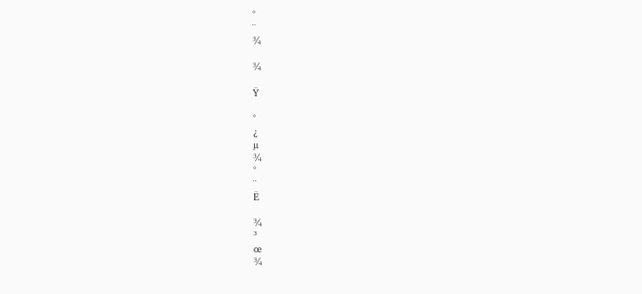°
¨
¾

¾

Ÿ

°
¿
µ
¾
°
¨
Ë

¾
³
œ
¾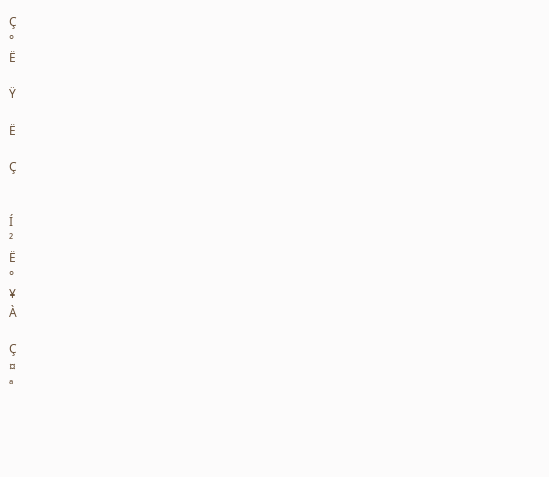Ç
°
Ë

Ÿ

Ë

Ç


Í
²
Ë
°
¥
À

Ç
¤
ª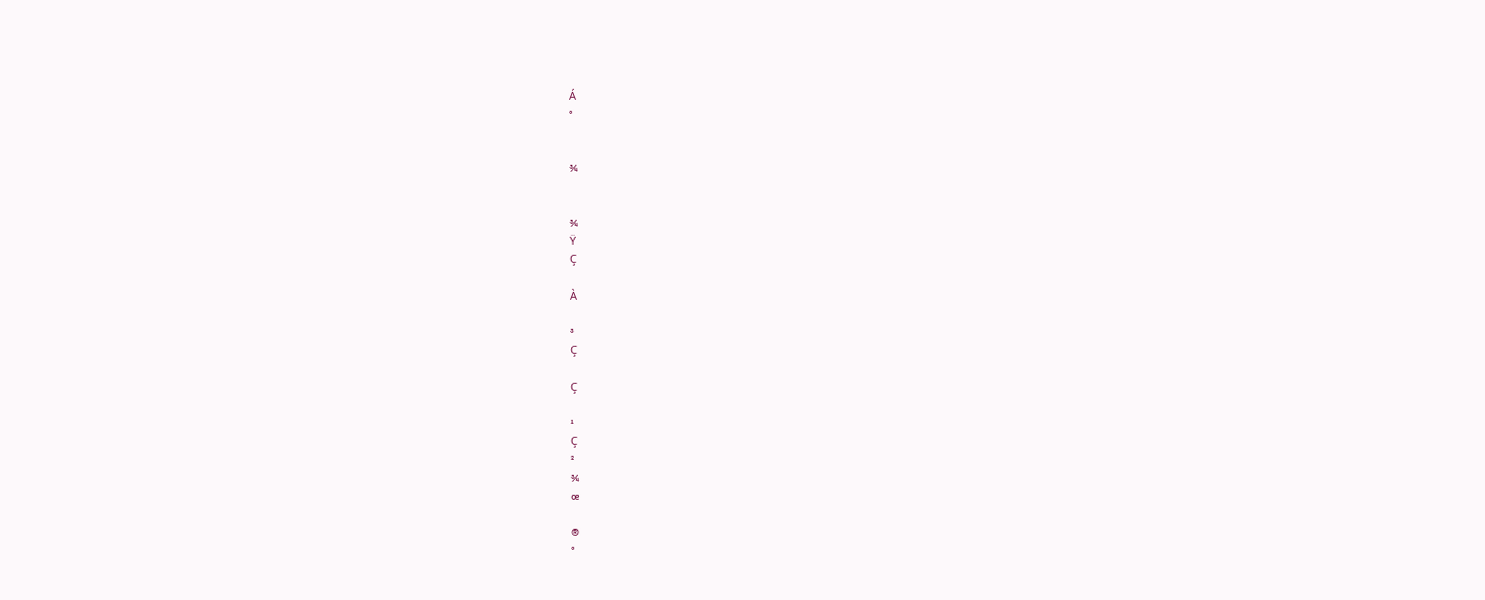Á
°


¾


¾
Ÿ
Ç

À

³
Ç

Ç

¹
Ç
²
¾
œ

®
°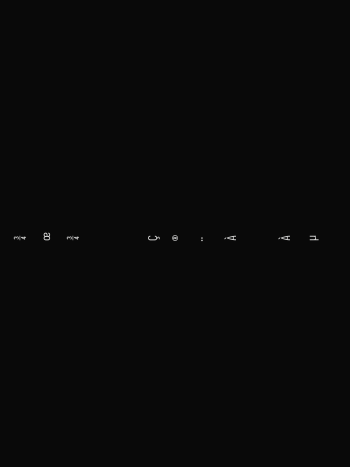¾
œ
¾


Ç
®
¨
À

À
µ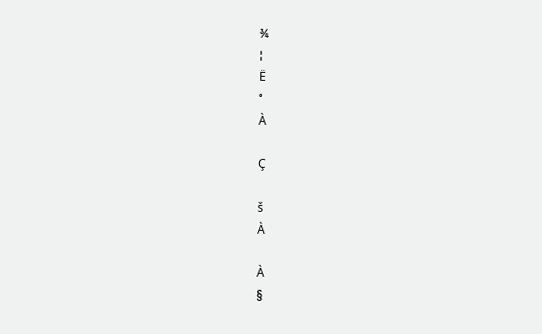¾
¦
Ë
°
À

Ç

š
À

À
§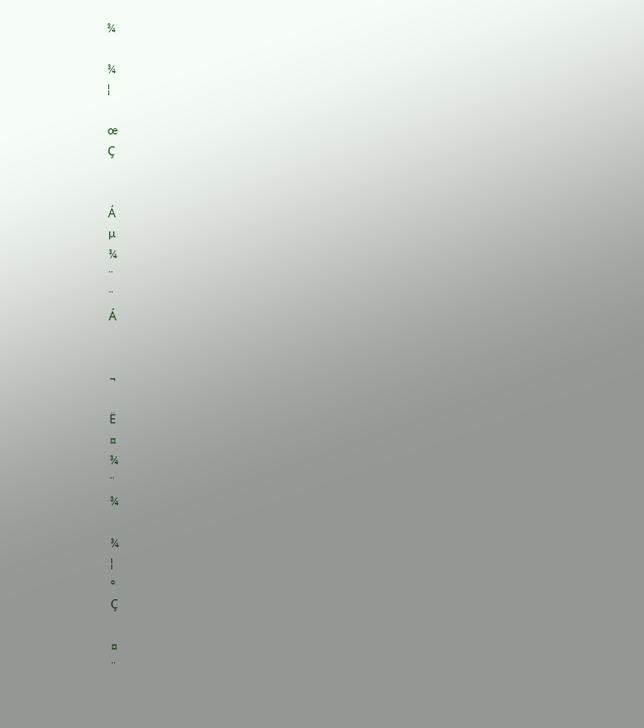¾

¾
¦

œ
Ç


Á
µ
¾
¨
¨
Á


¬

Ë
¤
¾
¨
¾

¾
¦
°
Ç

¤
¨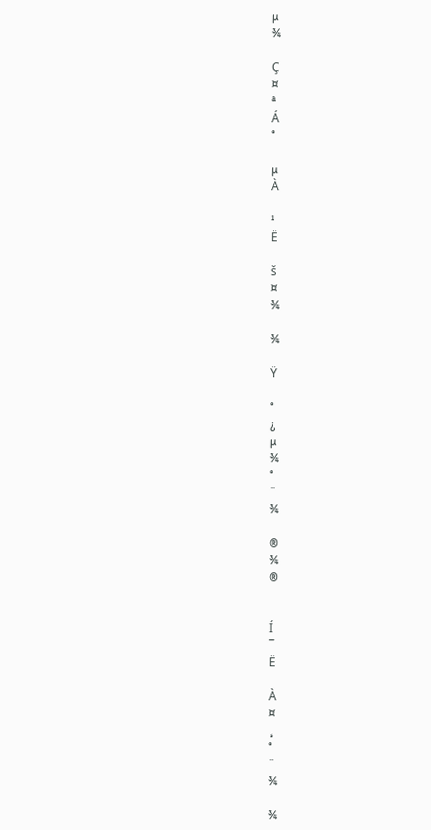µ
¾

Ç
¤
ª
Á
°

µ
À

¹
Ë

š
¤
¾

¾

Ÿ

°
¿
µ
¾
°
¨
¾

®
¾
®


Í
¯
Ë

À
¤
¸
°
¨
¾

¾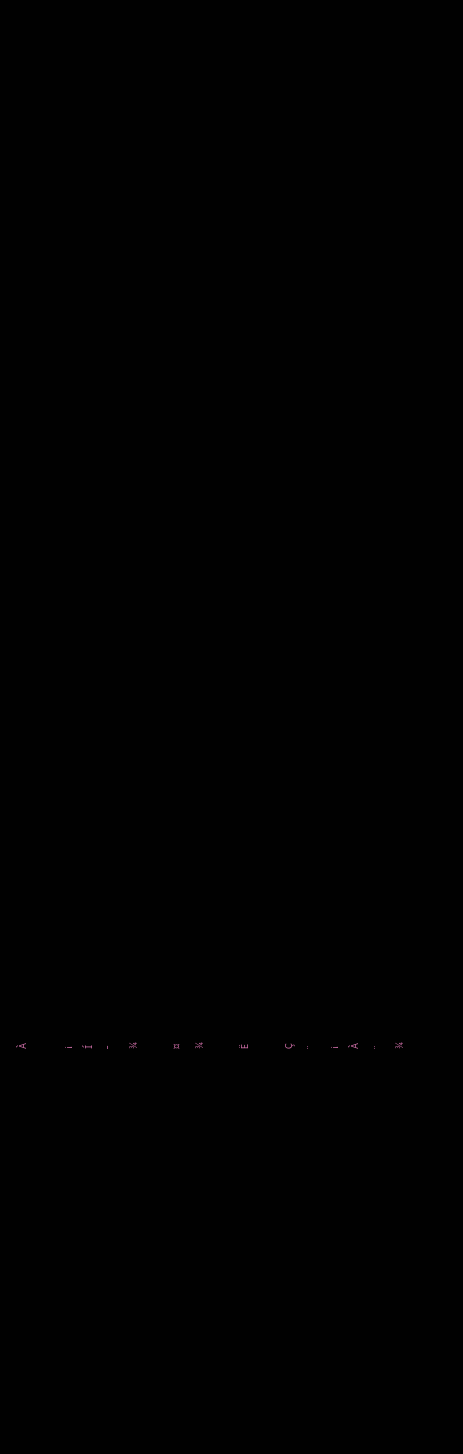À

¡
Í
¯
¾

¤
¾

Ë

Ç
¨
¡
À
¨
¾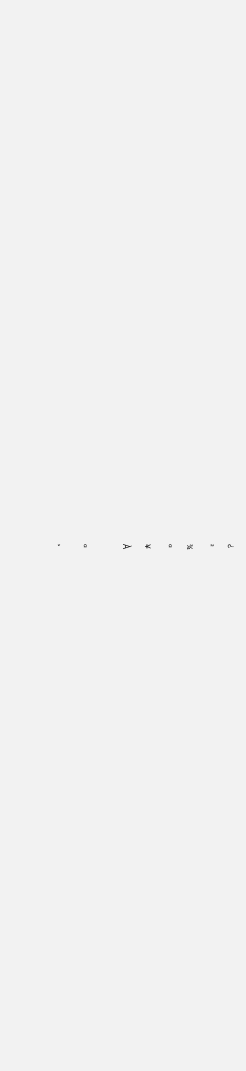¿
²
¾
ª
¥
À

ª
¸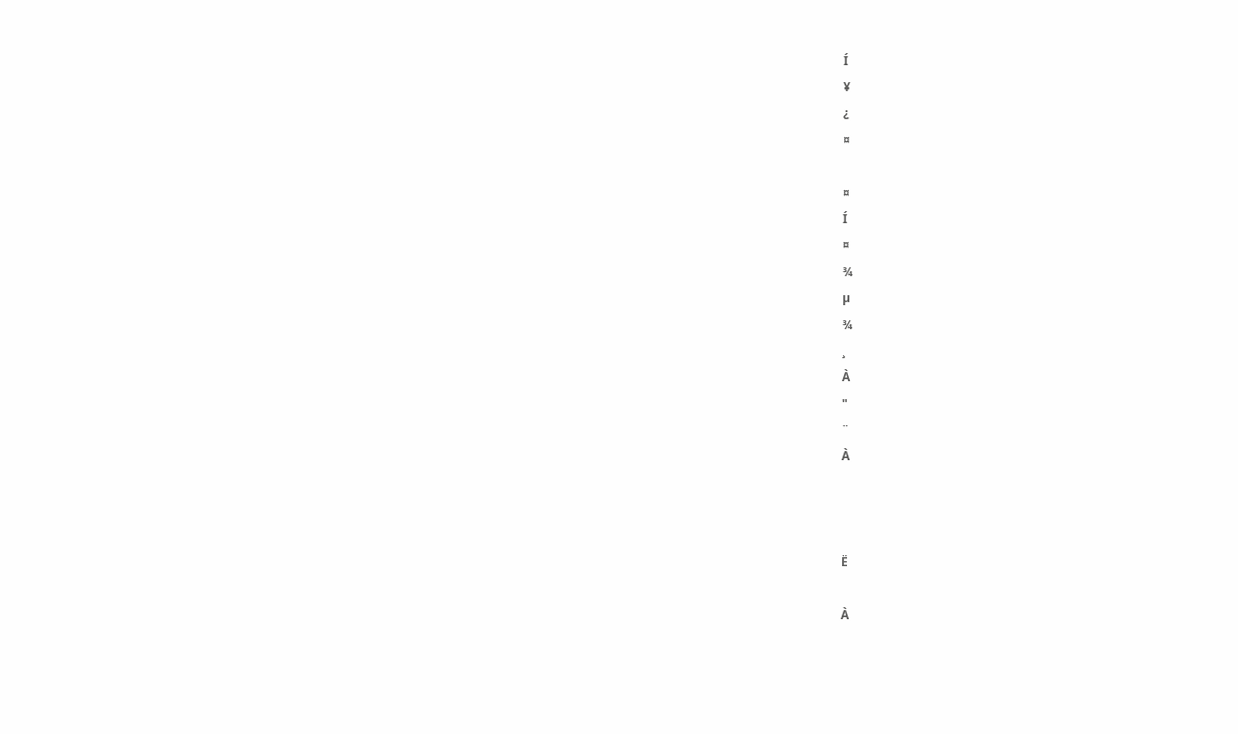Í
¥
¿
¤

¤
Í
¤
¾
µ
¾
¸
À
"
¨
À



Ë

À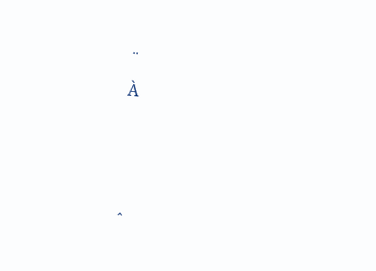¨
À



ˆ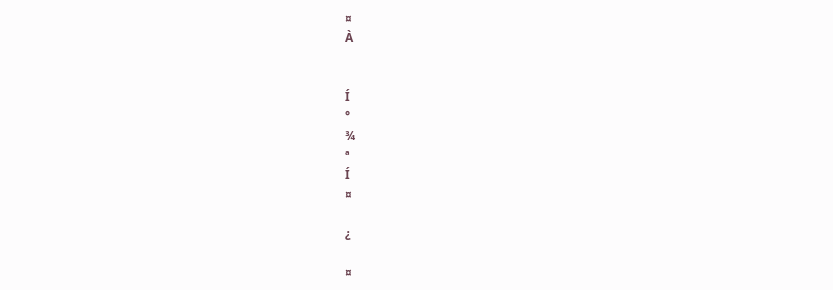¤
À


Í
°
¾
ª
Í
¤

¿

¤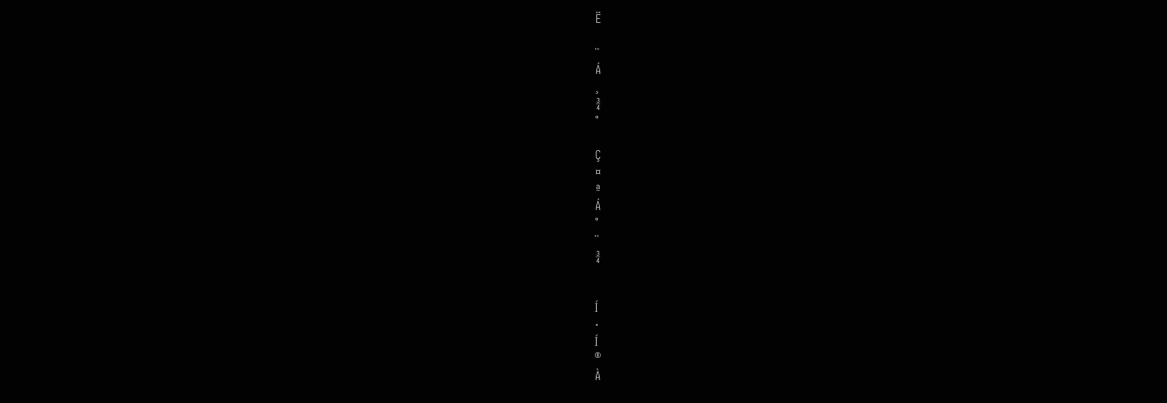Ë

¨
Á
¸
¾
°

Ç
¤
ª
Á
°
¨
¾


Í
·
Í
®
À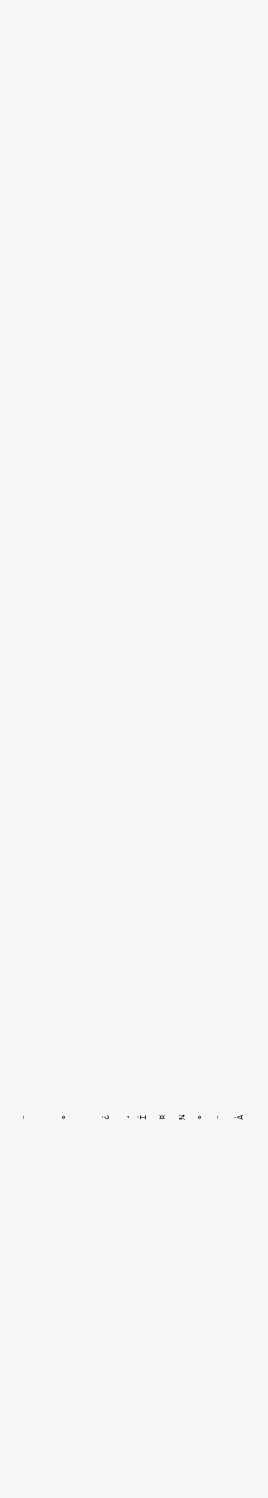¨

°

¿
¸
Í
¤
¾
°
¨
À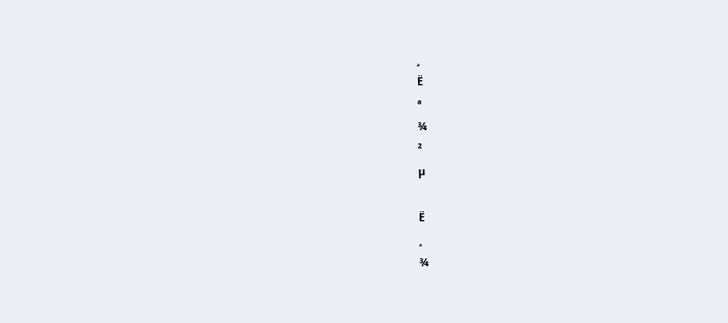¸
Ë
ª
¾
²
µ

Ë
¸
¾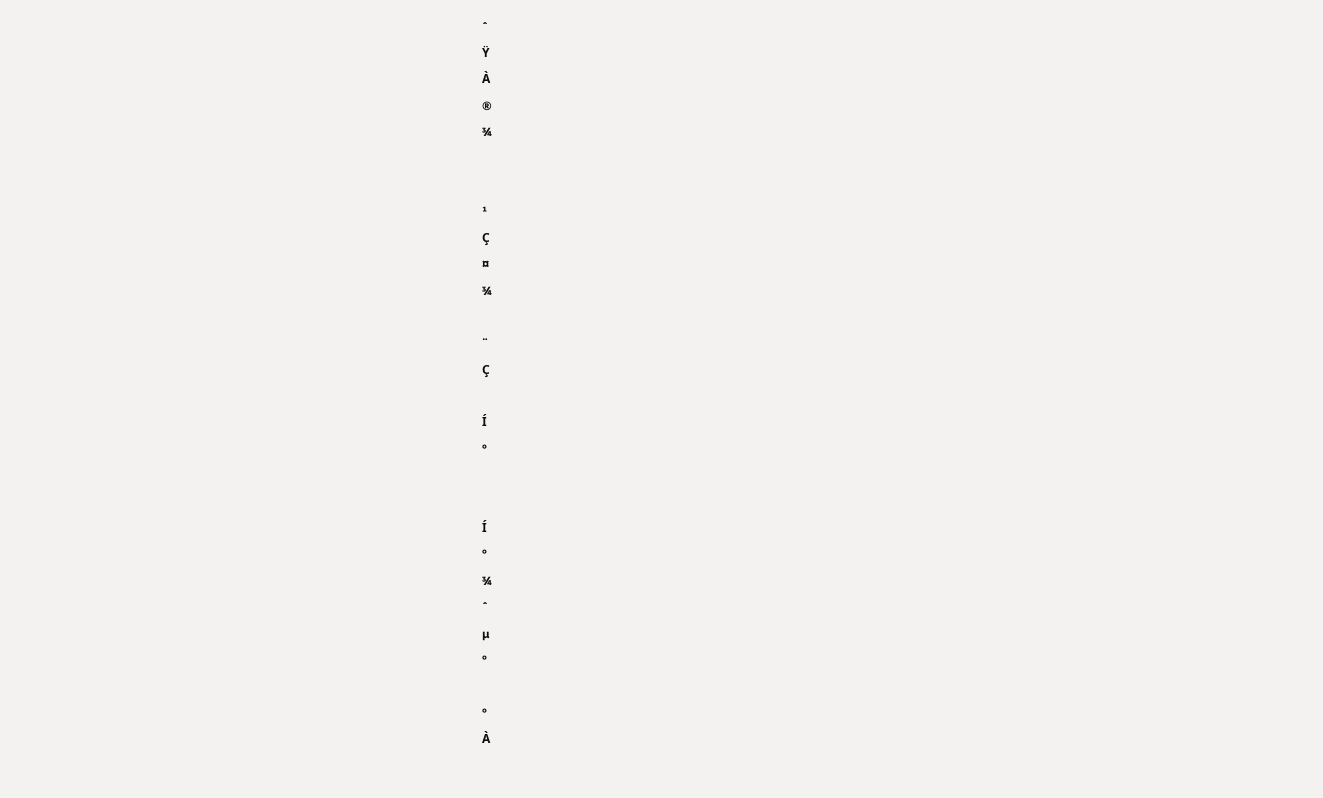ˆ
Ÿ
À
®
¾


¹
Ç
¤
¾

¨
Ç

Í
°


Í
°
¾
ˆ
µ
°

°
À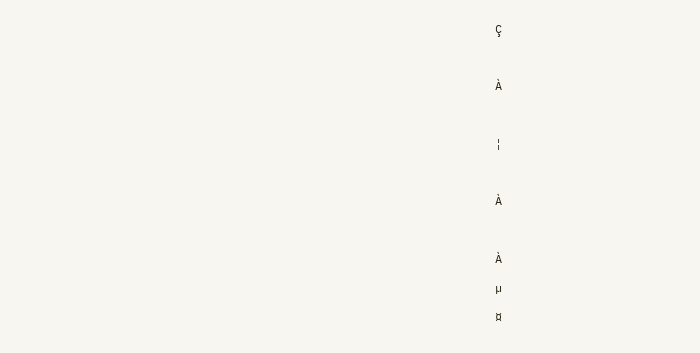Ç

À

¦

À

À
µ
¤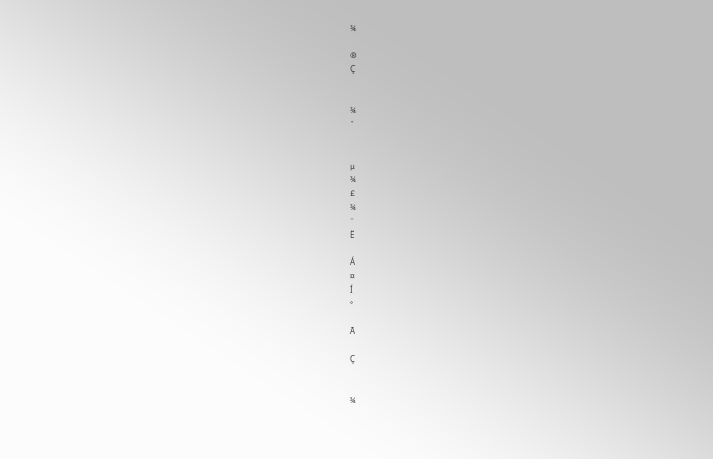¾

®
Ç


¾
ˆ


µ
¾
£
¾
¨
Ë

Á
¤
Í
°

Ã

Ç


¾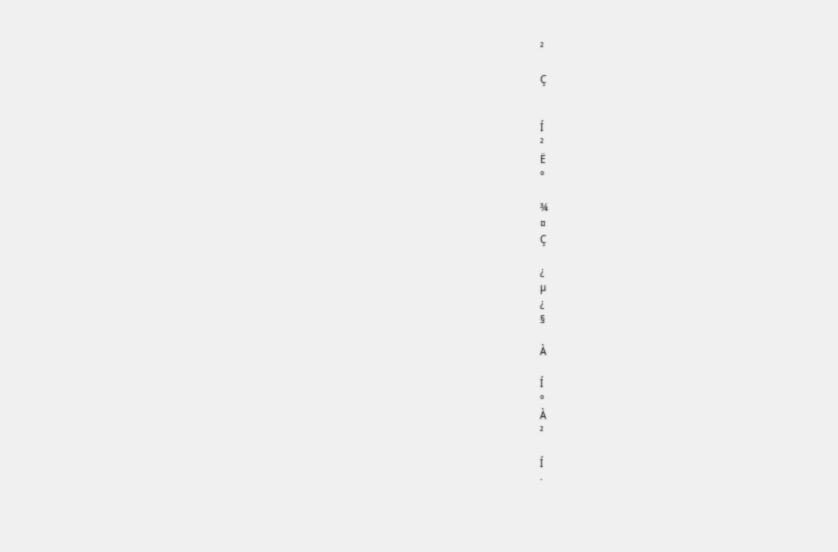²

Ç


Í
²
Ë
°

¾
¤
Ç

¿
µ
¿
§

À

Í
°
À
²

Í
·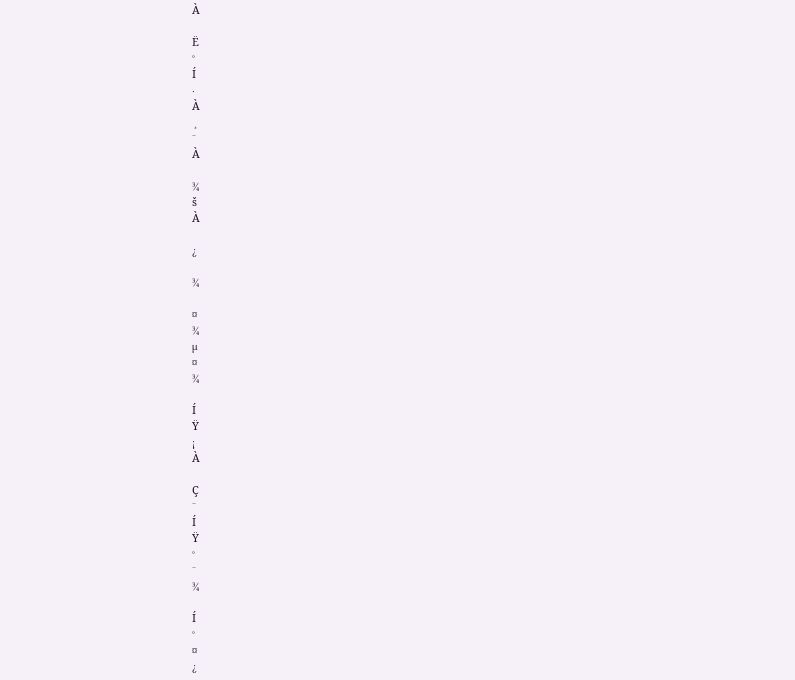À

Ë
°
Í
·
À
¸
¨
À

¾
š
À

¿

¾

¤
¾
µ
¤
¾

Í
Ÿ
¡
À

Ç
¨
Í
Ÿ
°
¨
¾

Í
°
¤
¿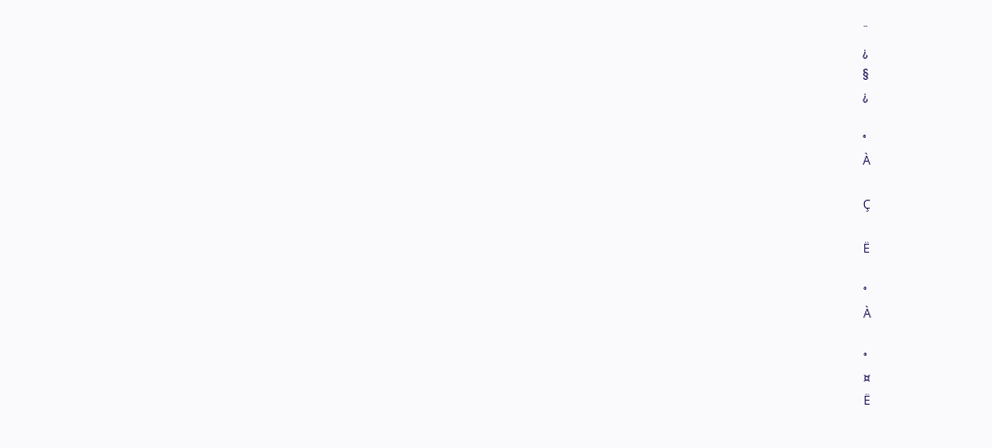¨
¿
§
¿

°
À

Ç

Ë

°
À

°
¤
Ë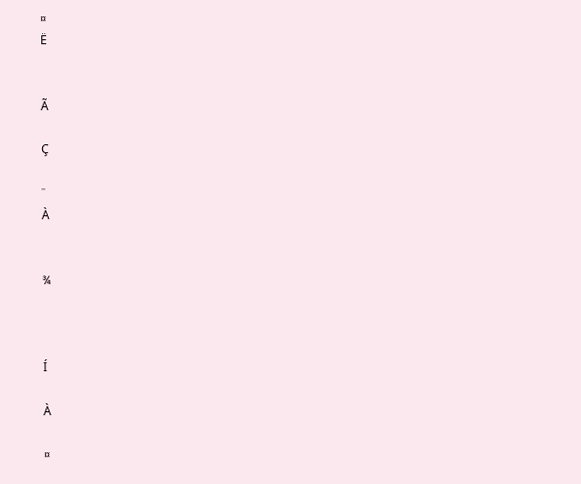¤
Ë


Ã

Ç

¨
À


¾



Í

À

¤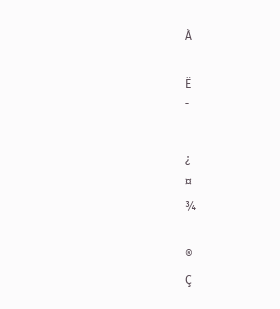À

Ë
¯

¿
¤
¾

®
Ç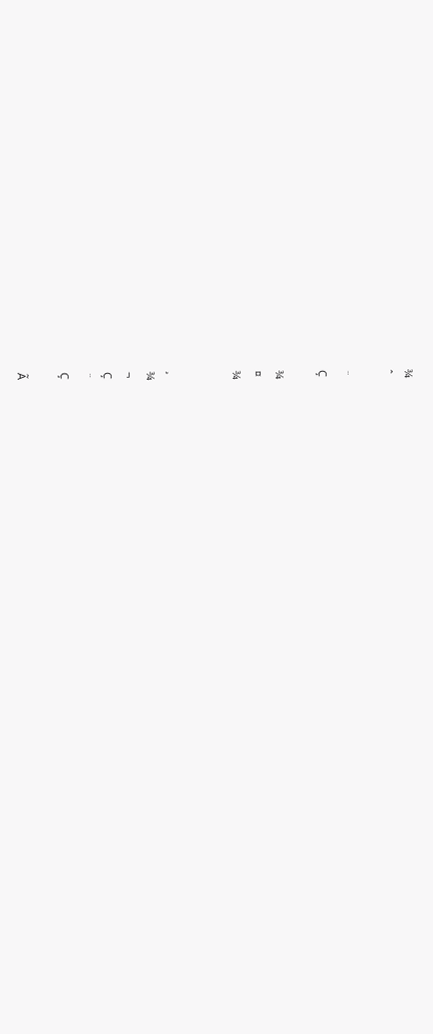¾
ˆ

¨
Ç

¾
¤
¾


¸
¾
¬
Ç
¨
Ç

Ã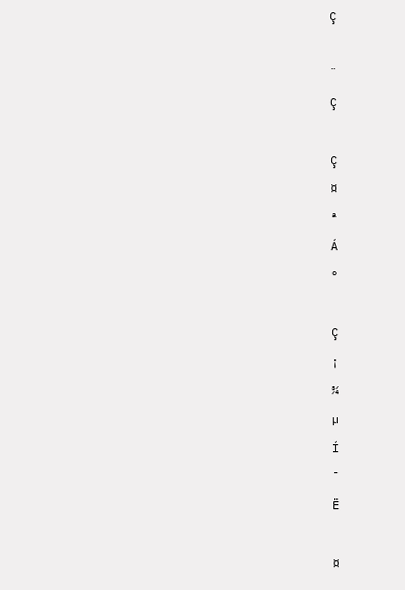Ç

¨
Ç

Ç
¤
ª
Á
°

Ç
¡
¾
µ
Í
¯
Ë

¤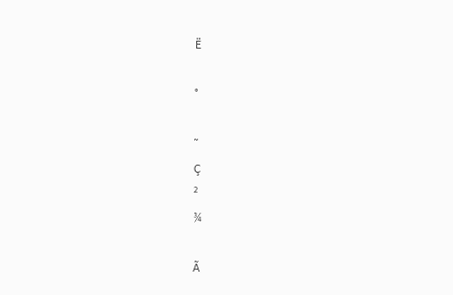Ë

°

˜
Ç
²
¾

Ã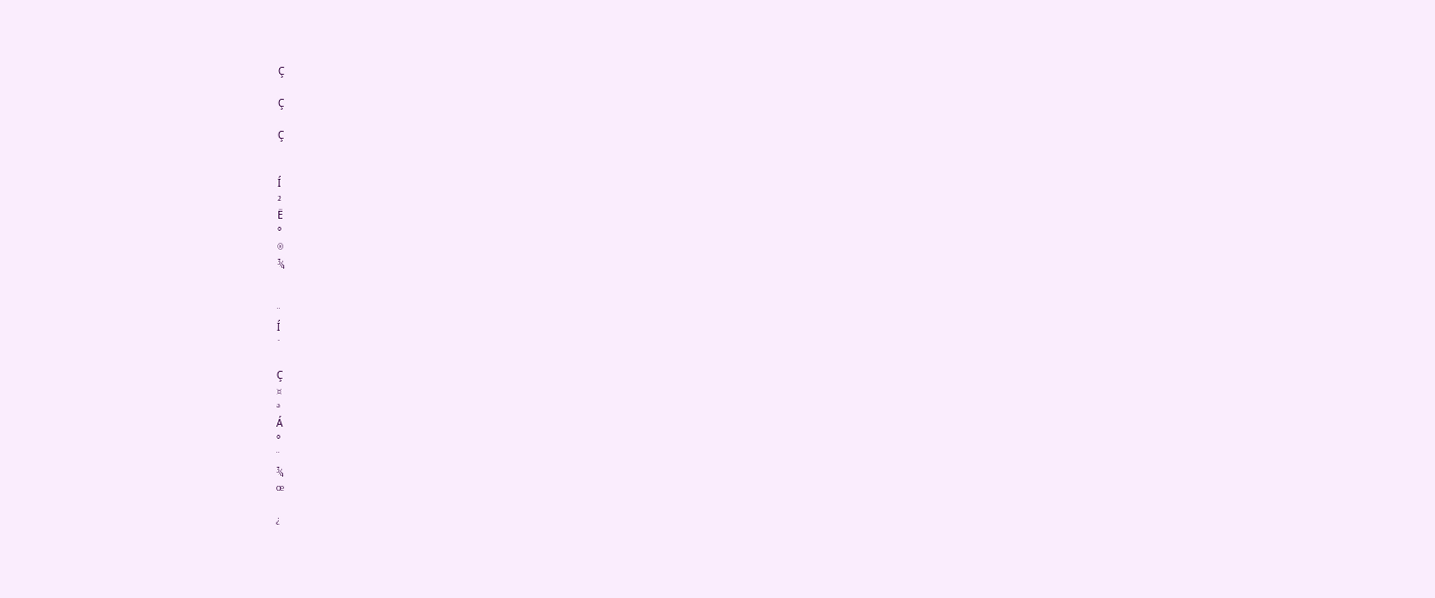Ç

Ç

Ç


Í
²
Ë
°
®
¾


¨
Í
¯

Ç
¤
ª
Á
°
¨
¾
œ

¿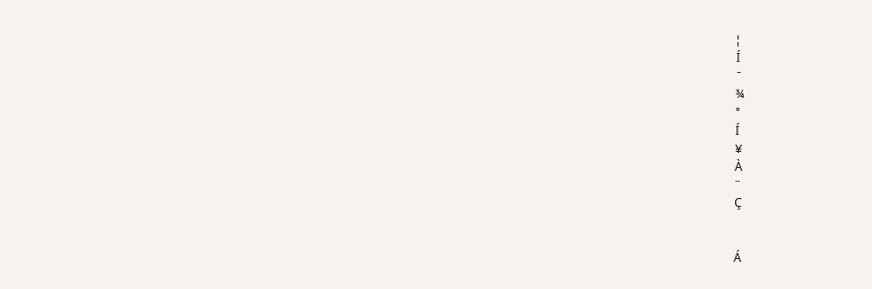¦
Í
¯
¾
°
Í
¥
À
¨
Ç


Á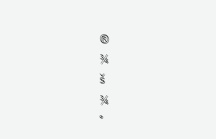®
¾
š
¾
°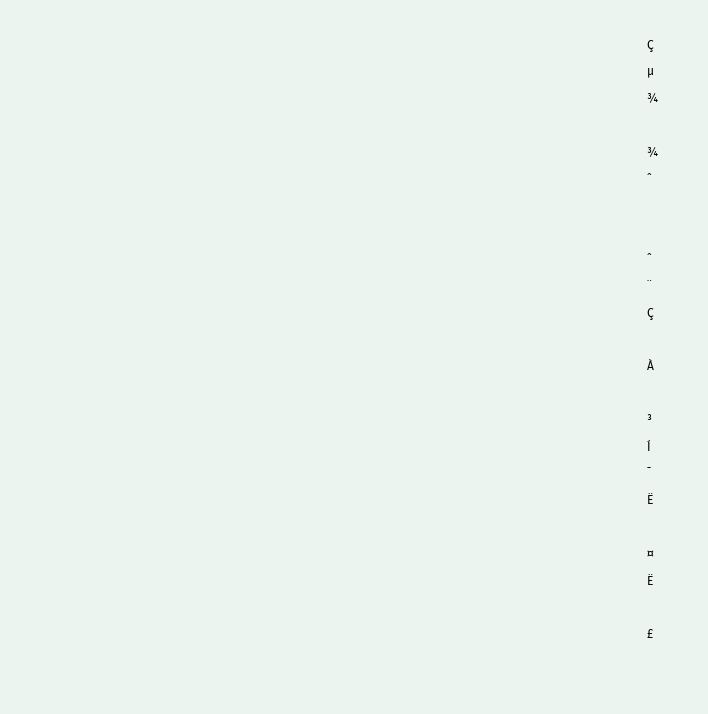Ç
µ
¾

¾
ˆ


ˆ
¨
Ç

À

³
Í
¯
Ë

¤
Ë

£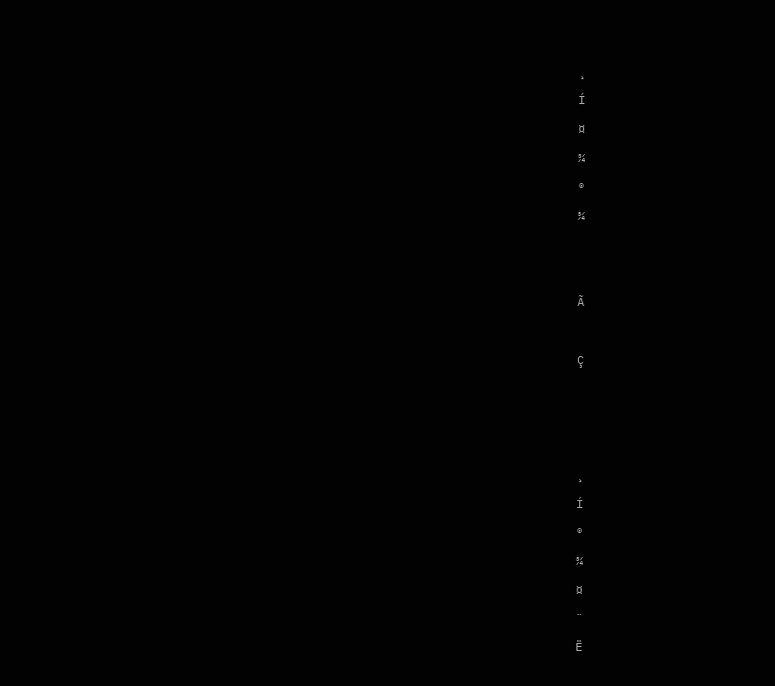¸
Í
¤
¾
®
¾


Ã

Ç



¸
Í
®
¾
¤
¨
Ë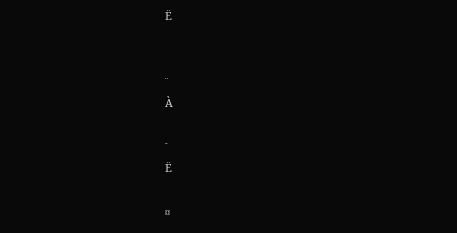Ë


¨
À

¯
Ë

¤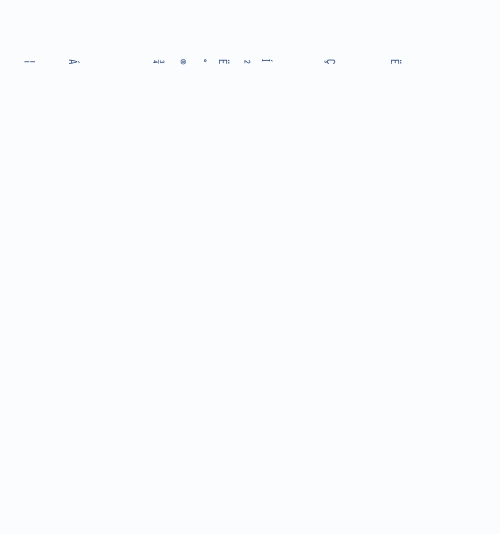Ë


Ç


Í
²
Ë
°
®
¾



Á

¦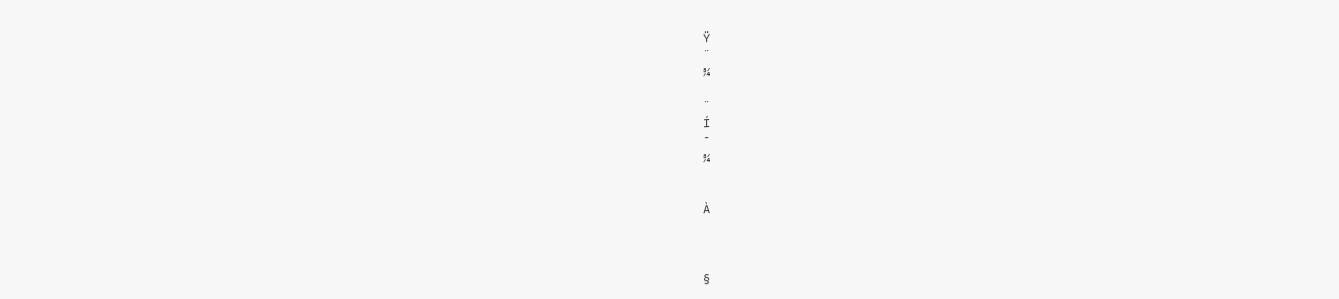Ÿ
¨
¾

¨
Í
¯
¾


À



§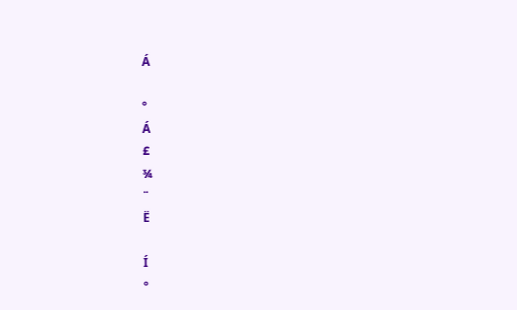Á

°
Á
£
¾
¨
Ë

Í
°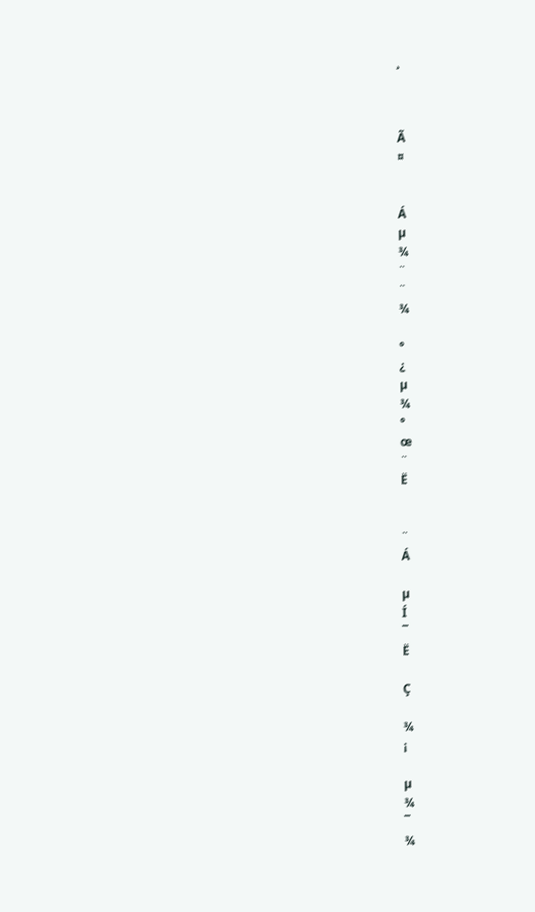¸



Ã
¤


Á
µ
¾
¨
¨
¾

°
¿
µ
¾
°
œ
¨
Ë


¨
Á

µ
Í
¯
Ë

Ç

¾
¡

µ
¾
¯
¾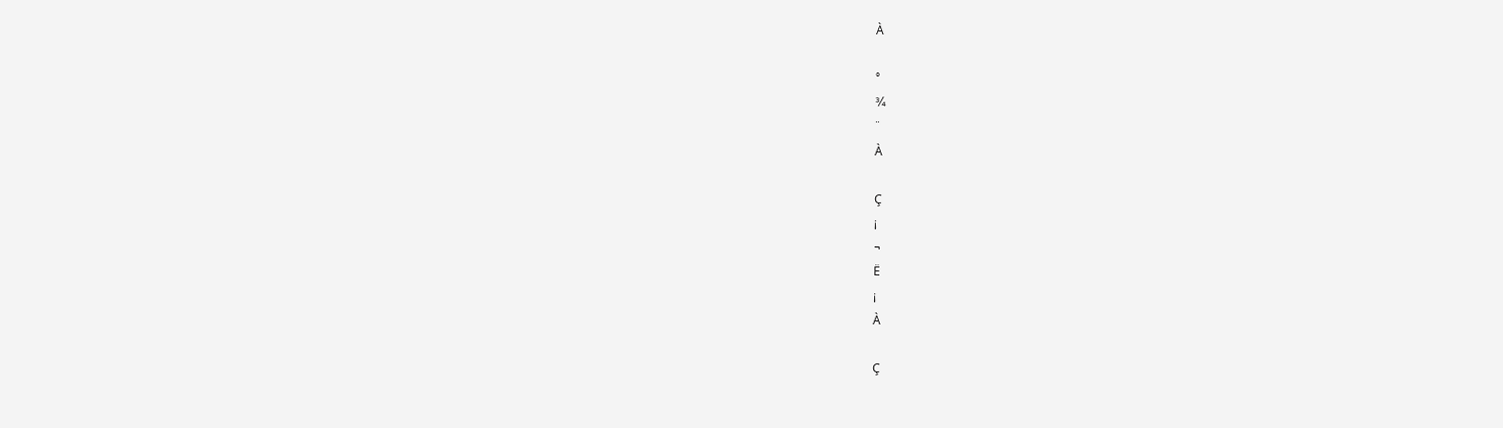À

°
¾
¨
À

Ç
¡
¬
Ë
¡
À

Ç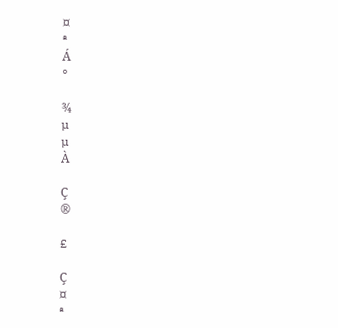¤
ª
Á
°

¾
µ
µ
À

Ç
®

£

Ç
¤
ª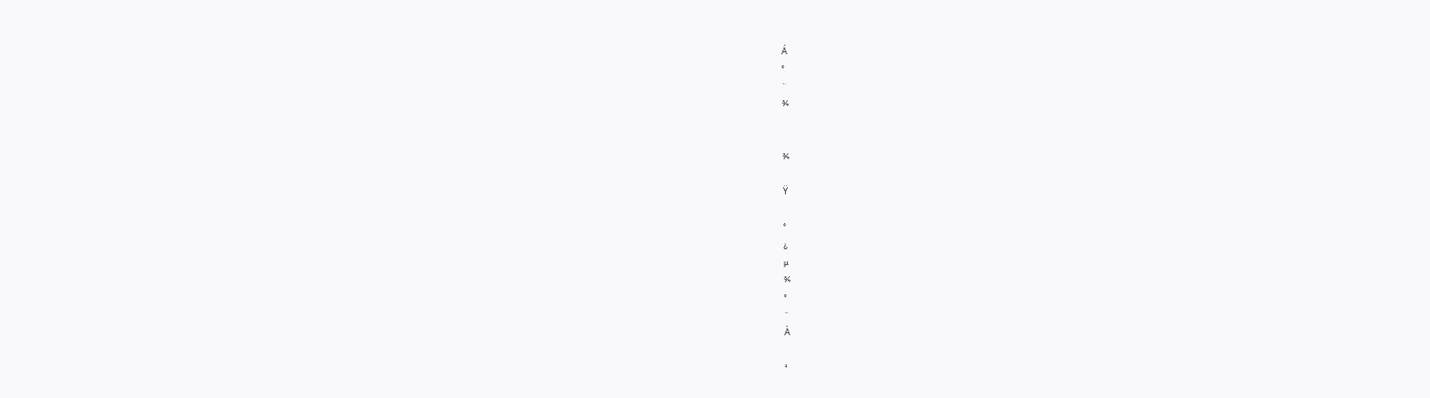Á
°
¨
¾


¾

Ÿ

°
¿
µ
¾
°
¨
À

¹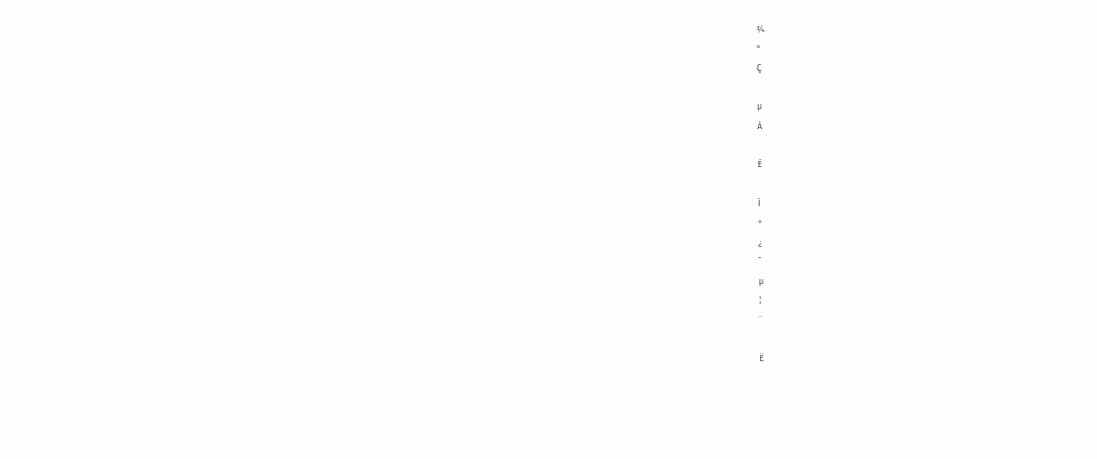¾
°
Ç

µ
À

É

Í
°
¿
¯
µ
¦
¨

Ë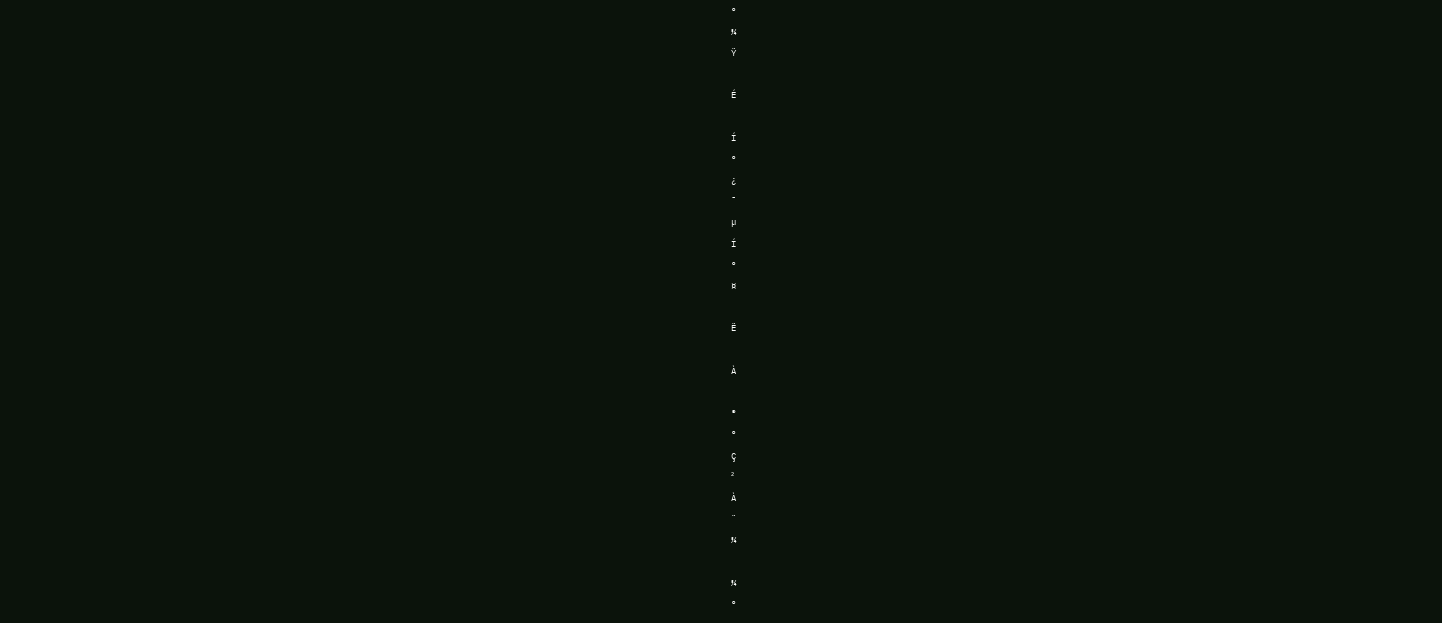°
¾
Ÿ

É

Í
°
¿
¯
µ
Í
°
¤

Ë

À

®
°
Ç
²
À
¨
¾

¾
°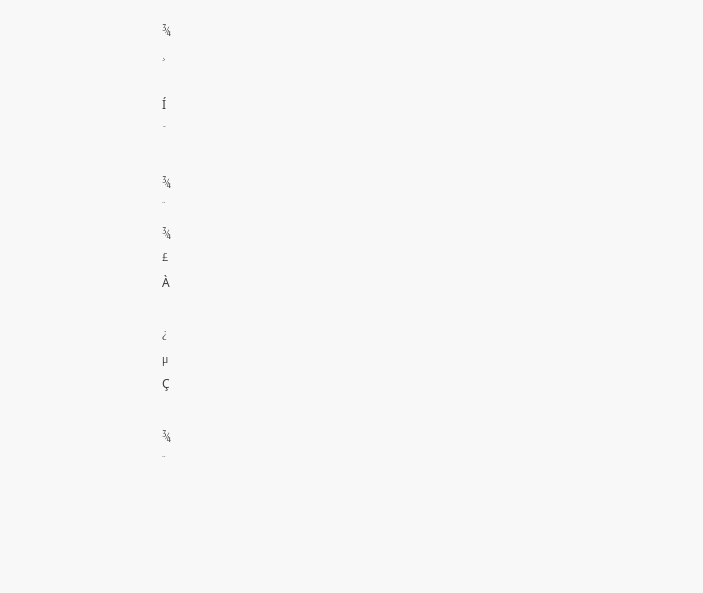¾
¸

Í
¯

¾
¨
¾
£
À

¿
µ
Ç

¾
¨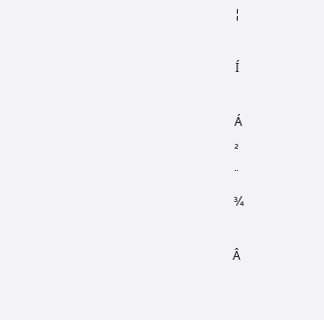¦

Í

Á
²
¨
¾

Â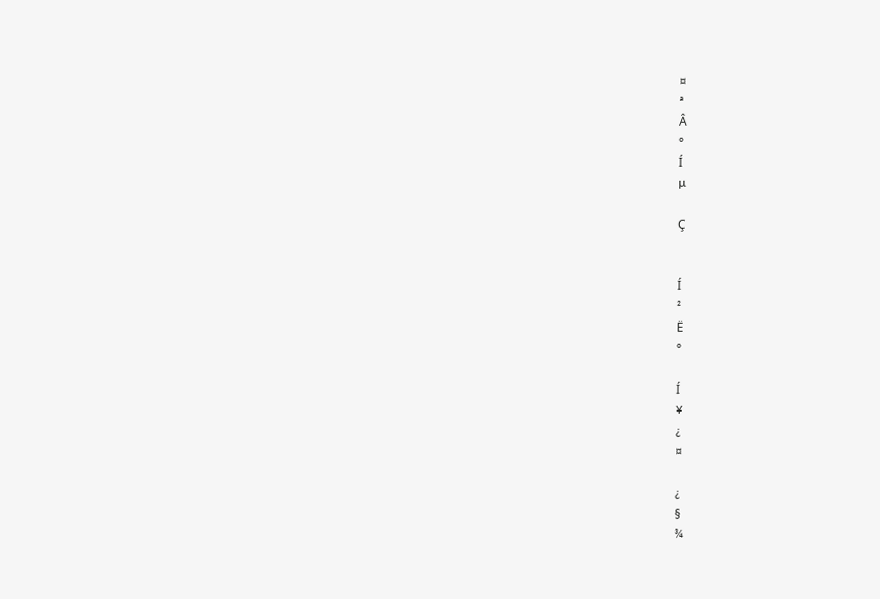¤
ª
Â
°
Í
µ

Ç


Í
²
Ë
°

Í
¥
¿
¤

¿
§
¾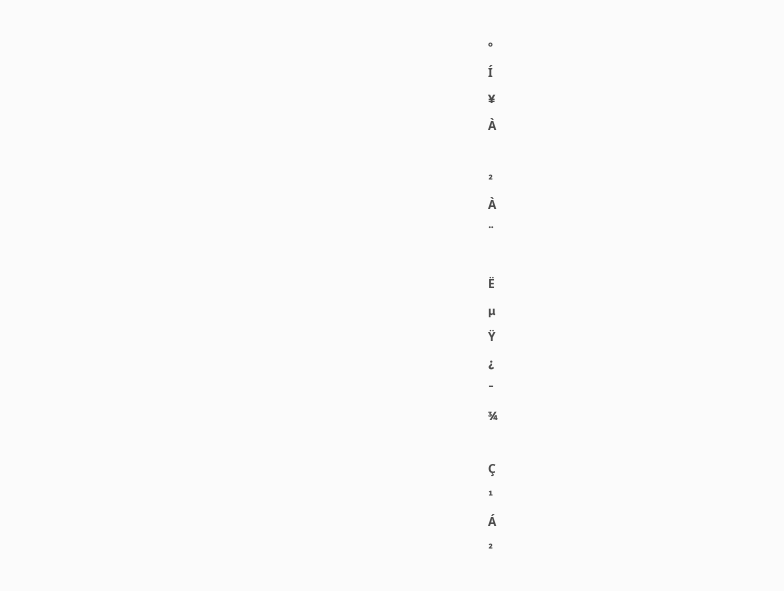°
Í
¥
À

²
À
¨

Ë
µ
Ÿ
¿
¯
¾

Ç
¹
Á
²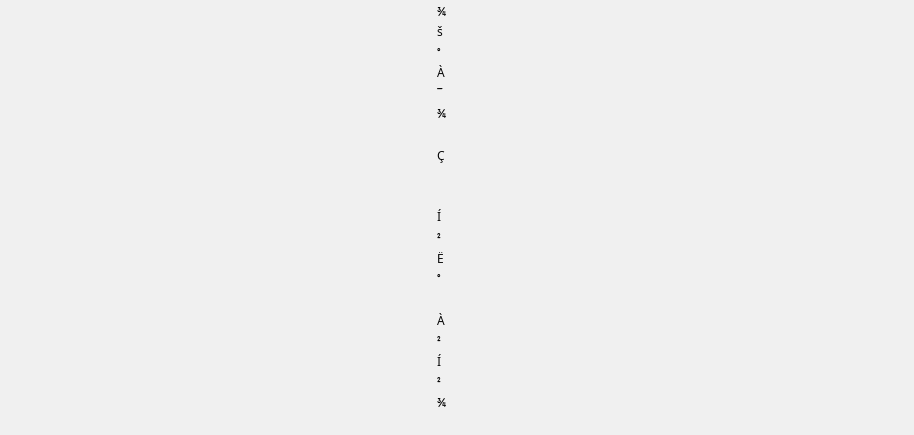¾
š
°
À
¯
¾

Ç


Í
²
Ë
°

À
²
Í
²
¾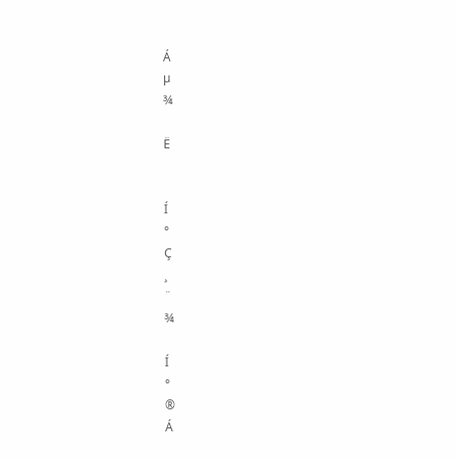Á
µ
¾

Ë


Í
°
Ç
¸
¨
¾

Í
°
®
Á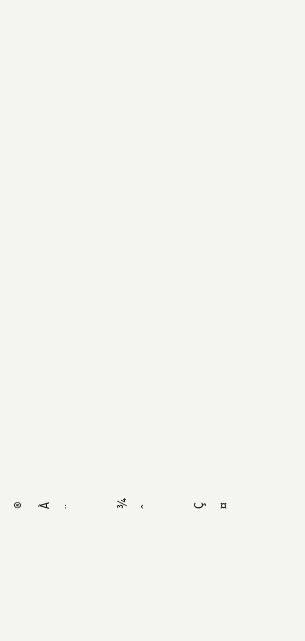®
À
¨

¾
ˆ

Ç
¤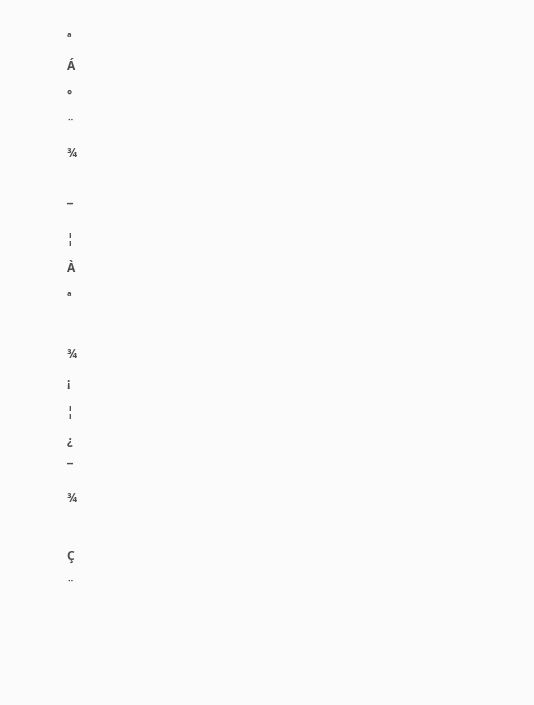ª
Á
°
¨
¾

¯
¦
À
ª

¾
¡
¦
¿
¯
¾

Ç
¨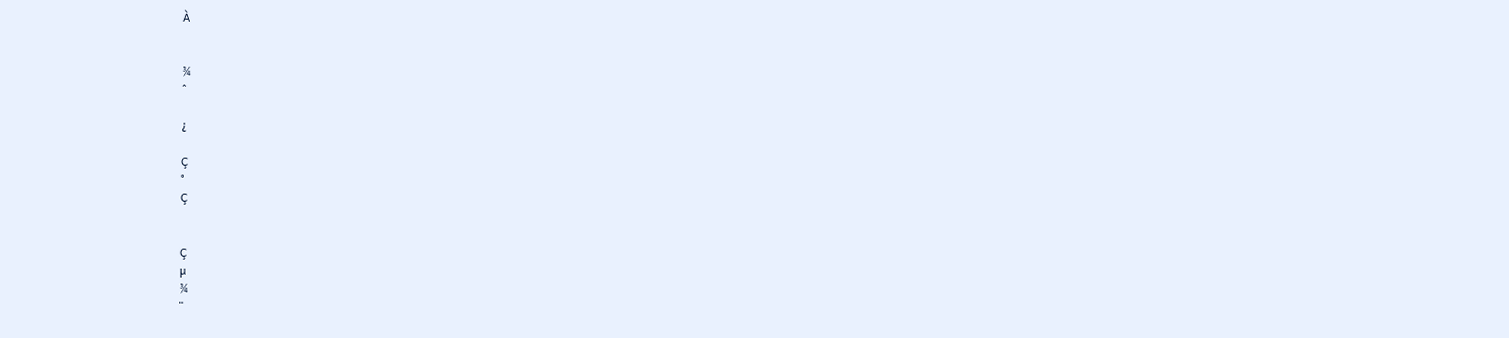À


¾
ˆ

¿

Ç
°
Ç


Ç
µ
¾
¨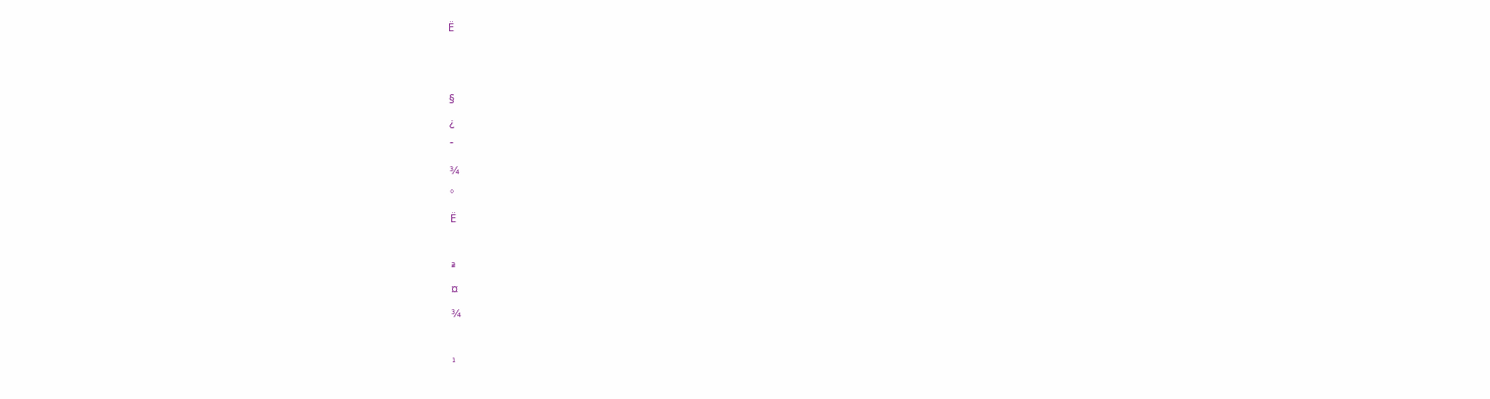Ë


§
¿
¯
¾
°
Ë

ª
¤
¾

¹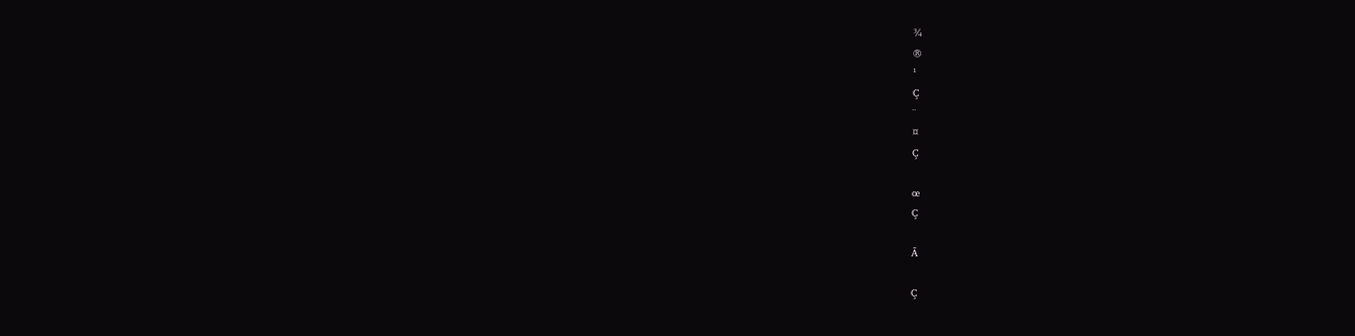¾
®
¹
Ç
¨
¤
Ç

œ
Ç

Ã

Ç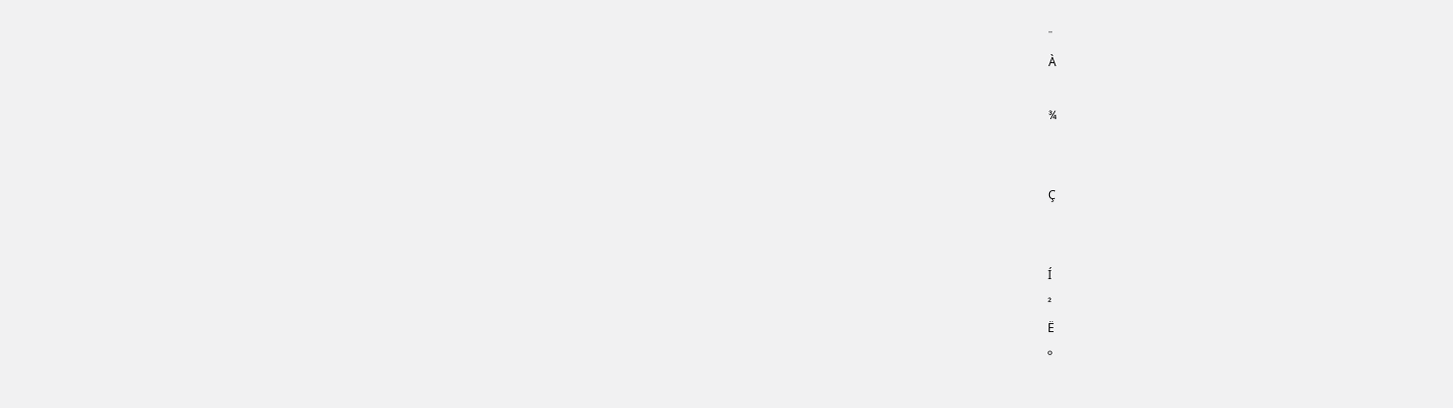¨
À

¾


Ç


Í
²
Ë
°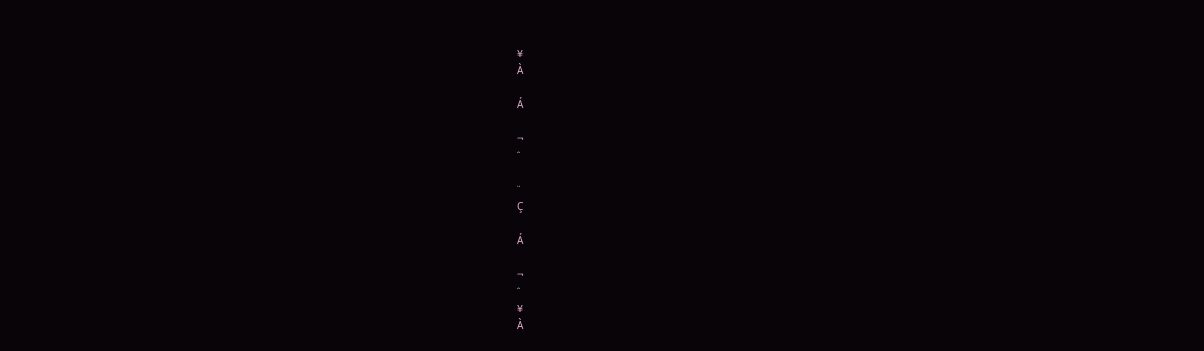¥
À

Á

¬
ˆ

¨
Ç

Á

¬
ˆ
¥
À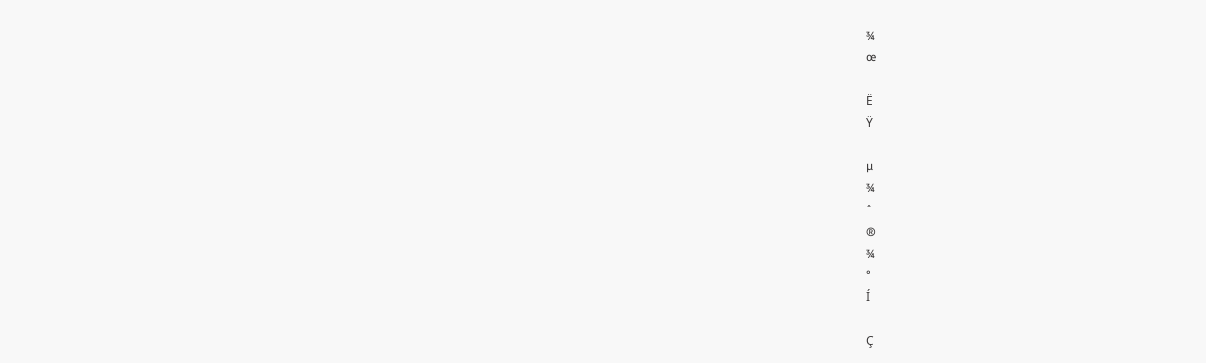¾
œ

Ë
Ÿ

µ
¾
ˆ
®
¾
°
Í

Ç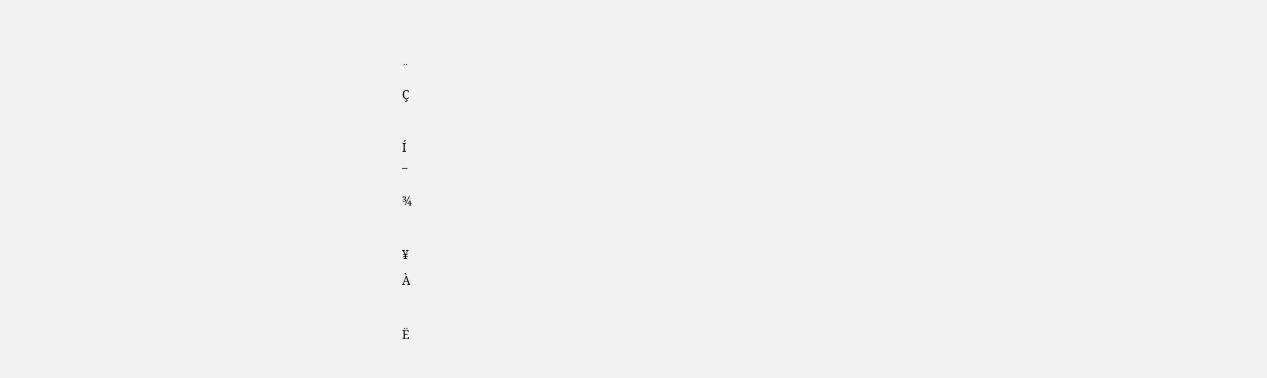¨
Ç

Í
¯
¾

¥
À

Ë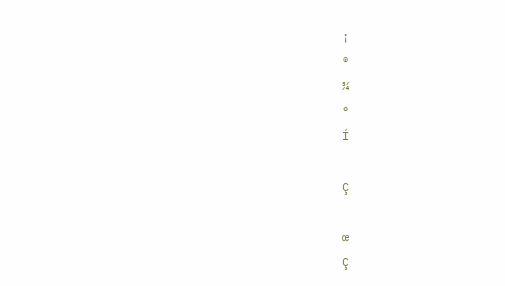¡
®
¾
°
Í

Ç

œ
Ç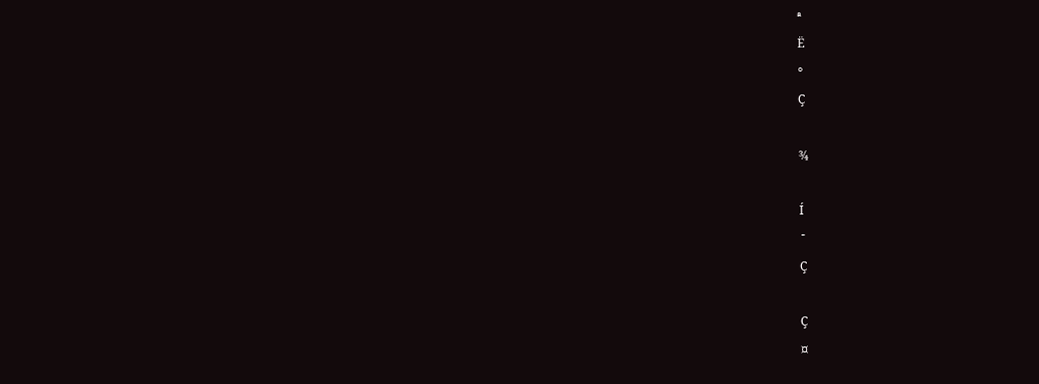ª
Ë
°
Ç

¾

Í
¯
Ç

Ç
¤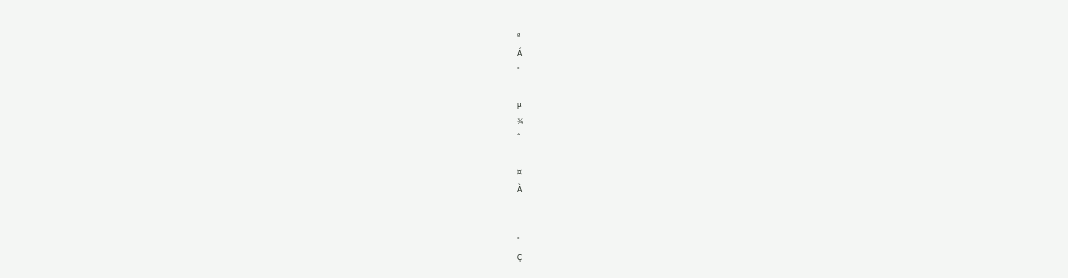ª
Á
°

µ
¾
ˆ

¤
À


°
Ç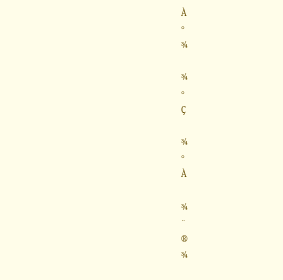À
°
¾

¾
°
Ç

¾
°
À

¾
¨
®
¾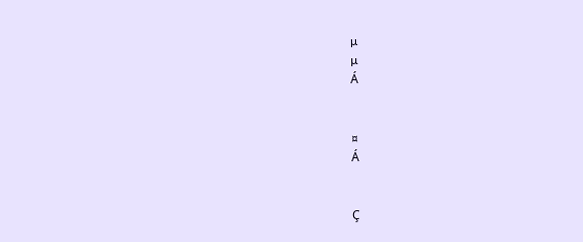µ
µ
Á


¤
Á


Ç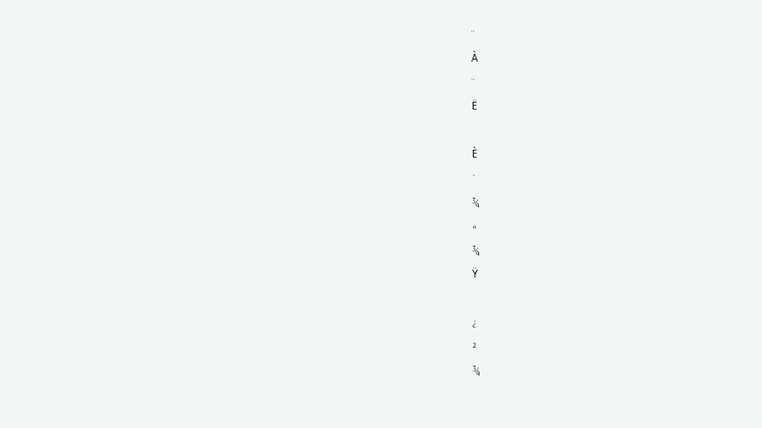¨
À
¨
Ë

È
¯
¾
«
¾
Ÿ

¿
²
¾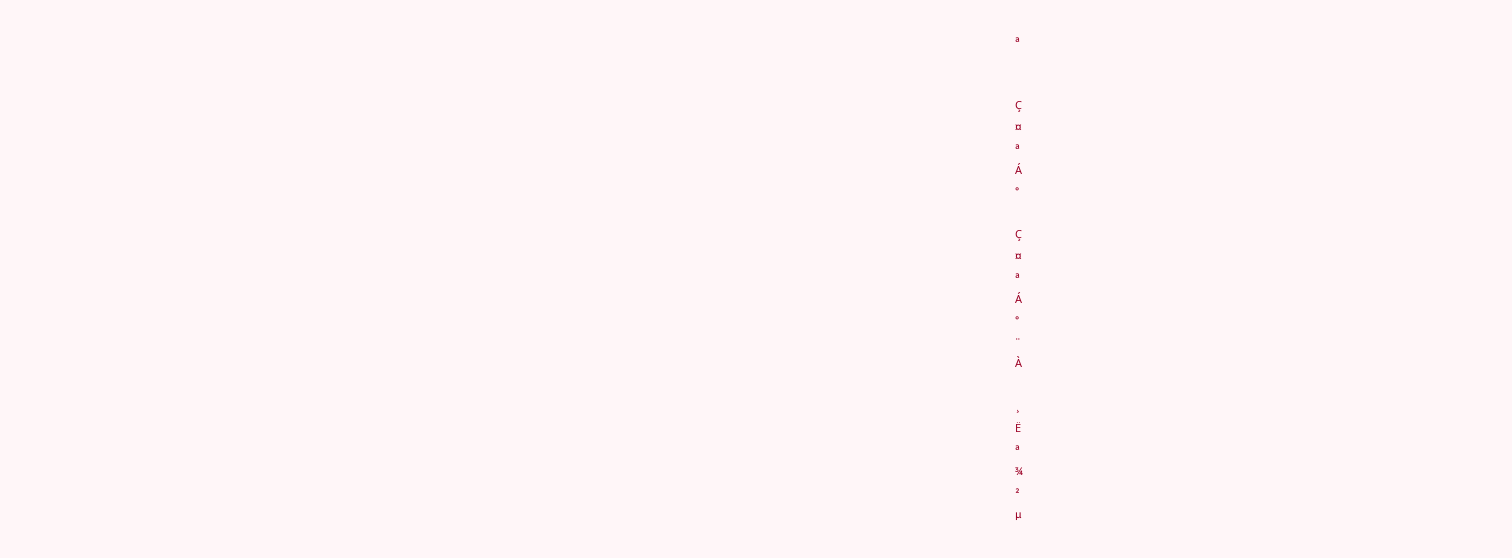ª


Ç
¤
ª
Á
°

Ç
¤
ª
Á
°
¨
À

¸
Ë
ª
¾
²
µ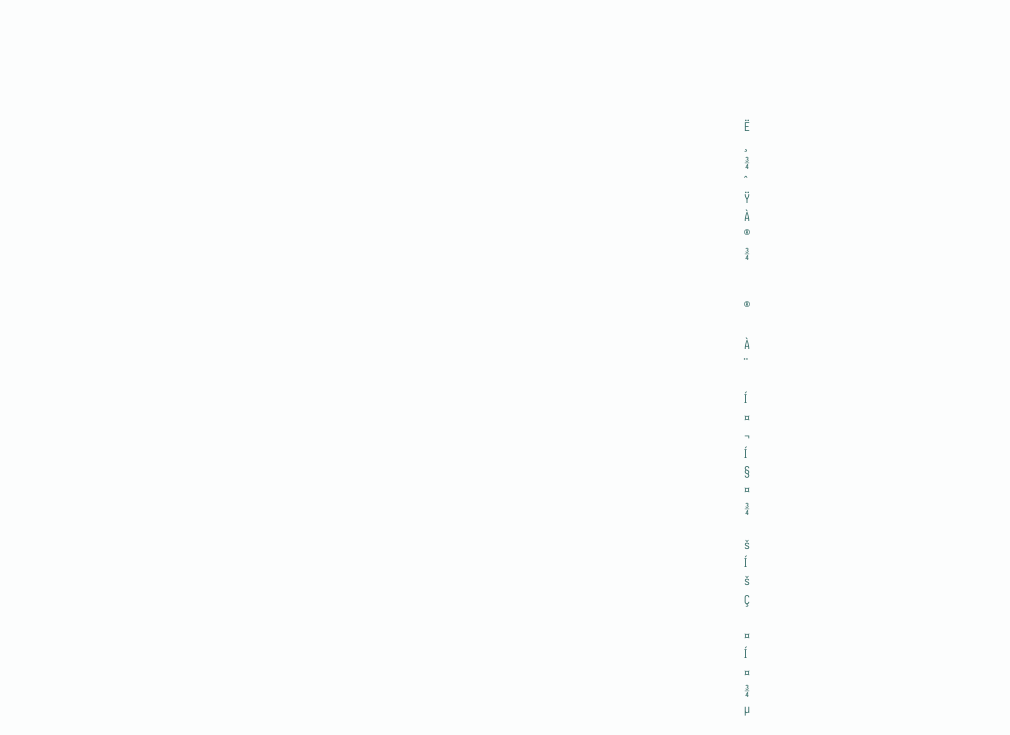Ë
¸
¾
ˆ
Ÿ
À
®
¾


®

À
¨

Í
¤
¬
Í
§
¤
¾

š
Í
š
Ç

¤
Í
¤
¾
µ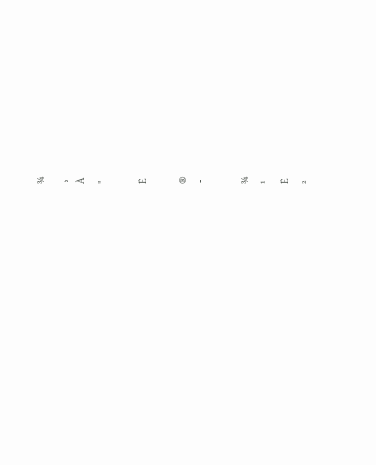¾
¸
À
"

Ë

®
¯

¾
¹
Ë
²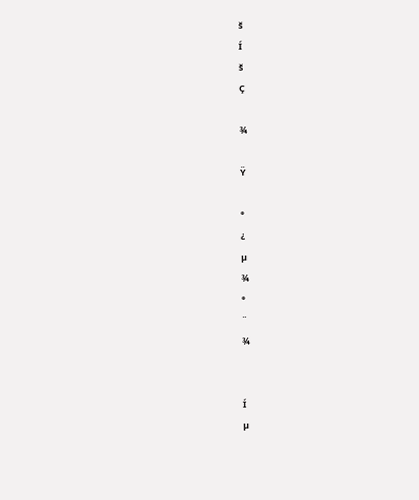š
Í
š
Ç

¾

Ÿ

°
¿
µ
¾
°
¨
¾


Í
µ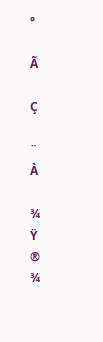°

Ã

Ç

¨
À

¾
Ÿ
®
¾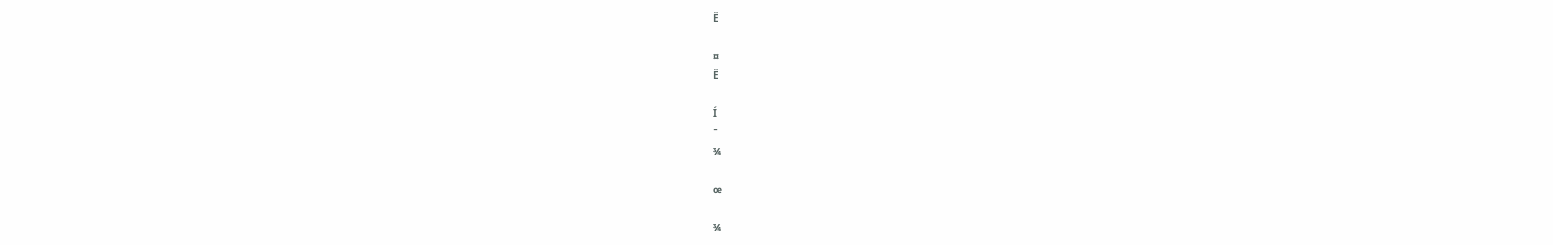Ë

¤
Ë

Í
¯
¾

œ

¾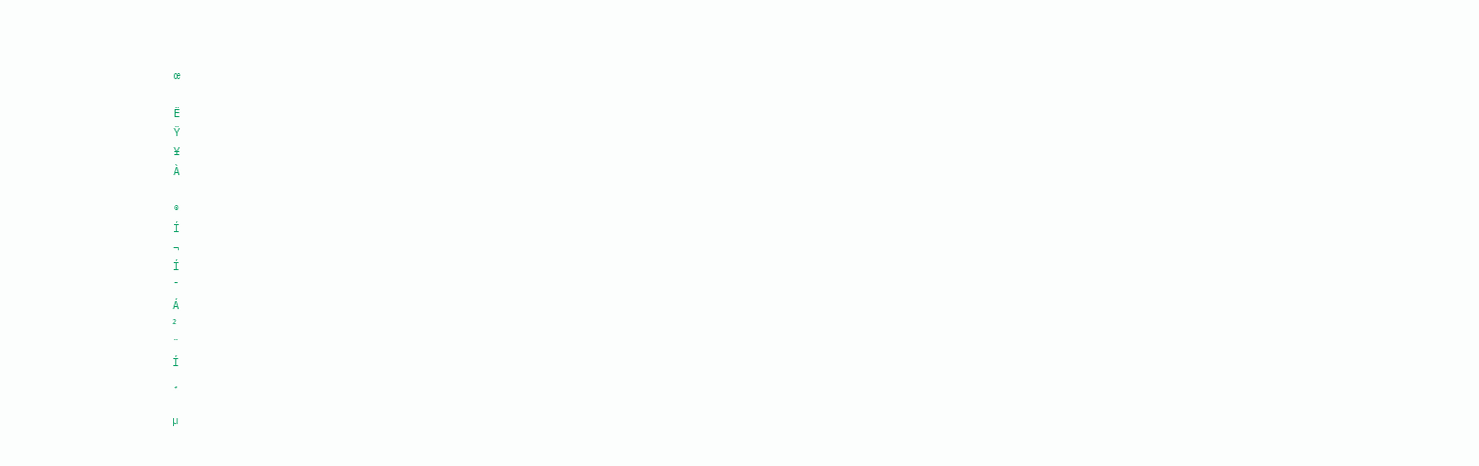œ

Ë
Ÿ
¥
À

®
Í
¬
Í
¯
Á
²
¨
Í
¸

µ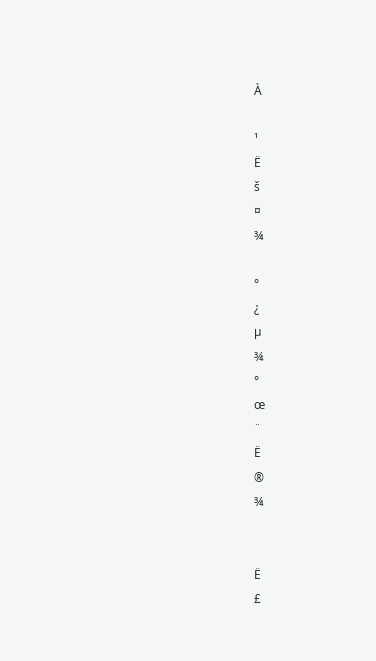À

¹
Ë
š
¤
¾

°
¿
µ
¾
°
œ
¨
Ë
®
¾


Ë
£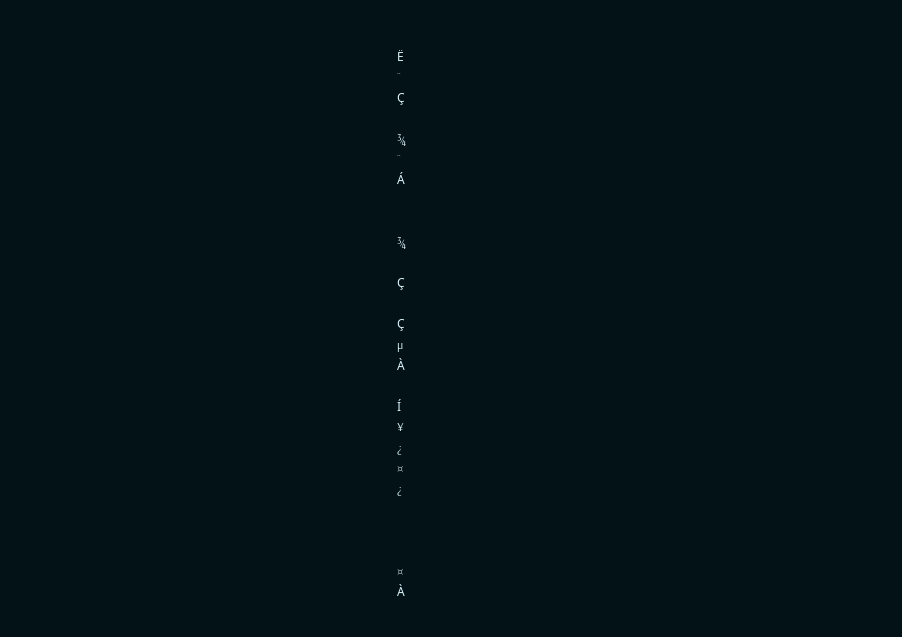Ë
¨
Ç

¾
¨
Á


¾

Ç

Ç
µ
À

Í
¥
¿
¤
¿



¤
À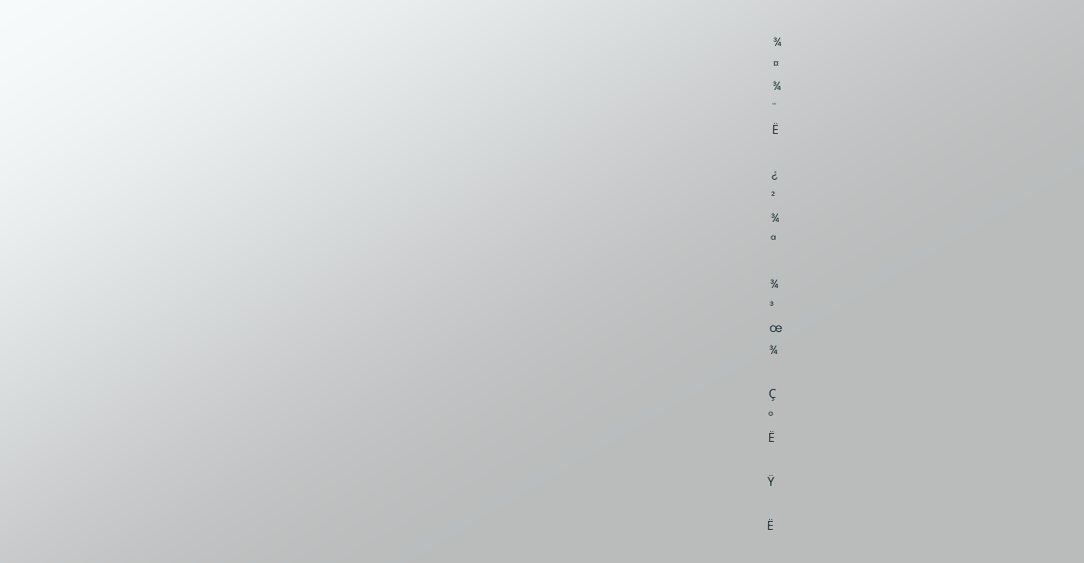¾
¤
¾
¨
Ë

¿
²
¾
ª

¾
³
œ
¾

Ç
°
Ë

Ÿ

Ë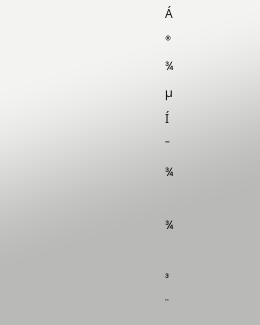Á
®
¾
µ
Í
¯
¾

¾

³
¨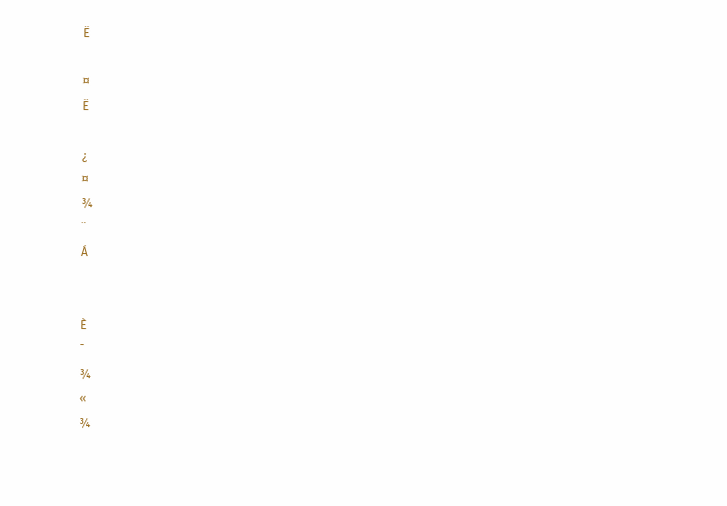Ë

¤
Ë

¿
¤
¾
¨
Á


È
¯
¾
«
¾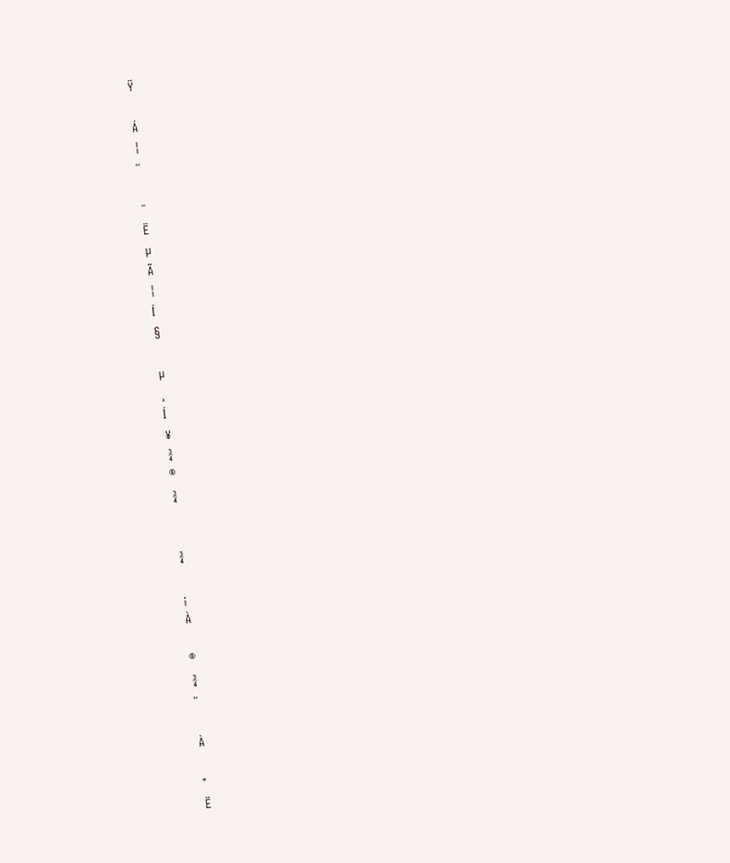Ÿ

Á
¦
¨

¯
Ë
µ
Ã
¦
Í
§

µ
¸
Í
¥
¾
®
¾


¾

¡
À

®
¾
¨

À

°
Ë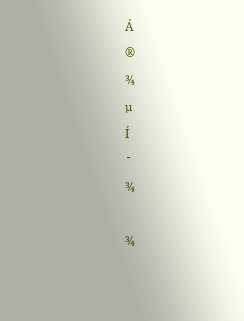Á
®
¾
µ
Í
¯
¾

¾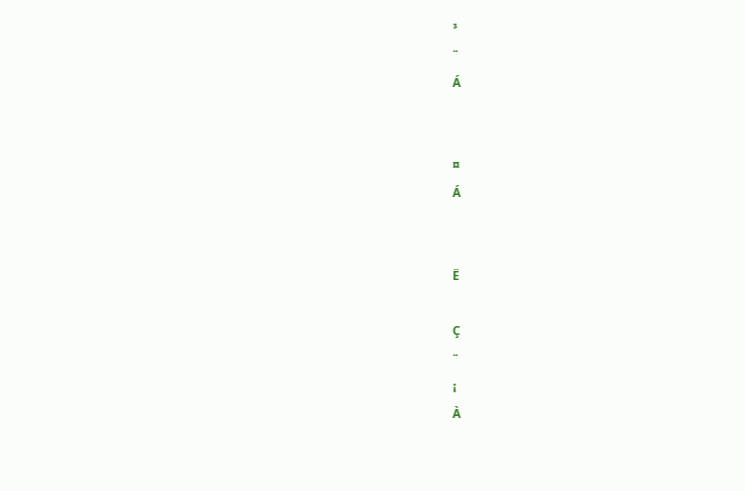³
¨
Á


¤
Á


Ë

Ç
¨
¡
À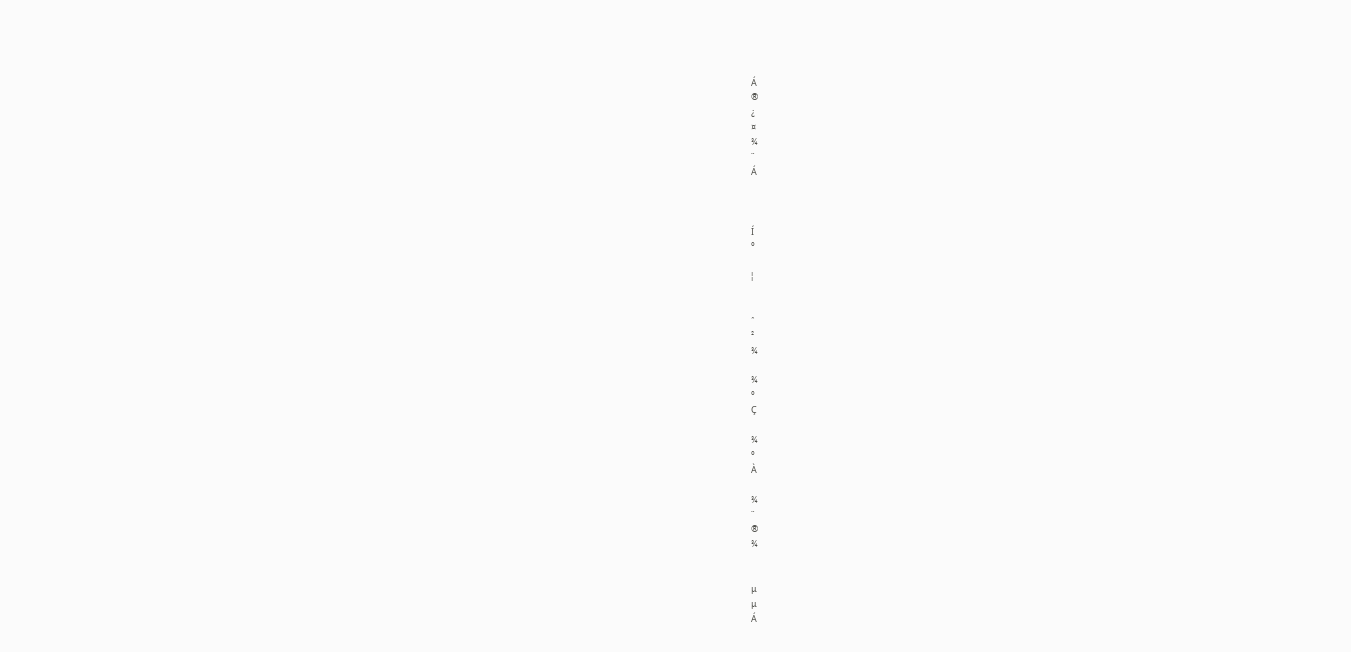Á
®
¿
¤
¾
¨
Á



Í
°

¦


ˆ
²
¾

¾
°
Ç

¾
°
À

¾
¨
®
¾


µ
µ
Á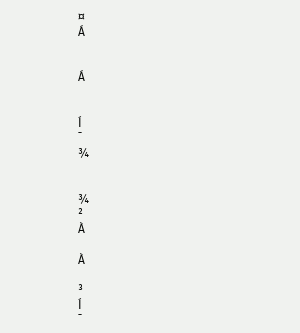¤
Á


Á


Í
¯
¾


¾
²
À

À

³
Í
¯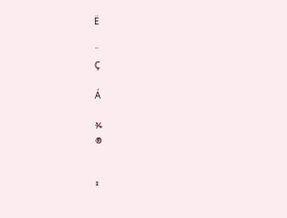Ë

¨
Ç

Á

¾
®


²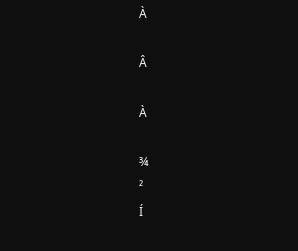À

Â

À

¾
²
Í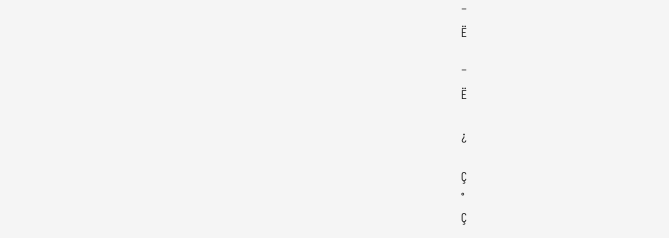¯
Ë

¯
Ë

¿

Ç
°
Ç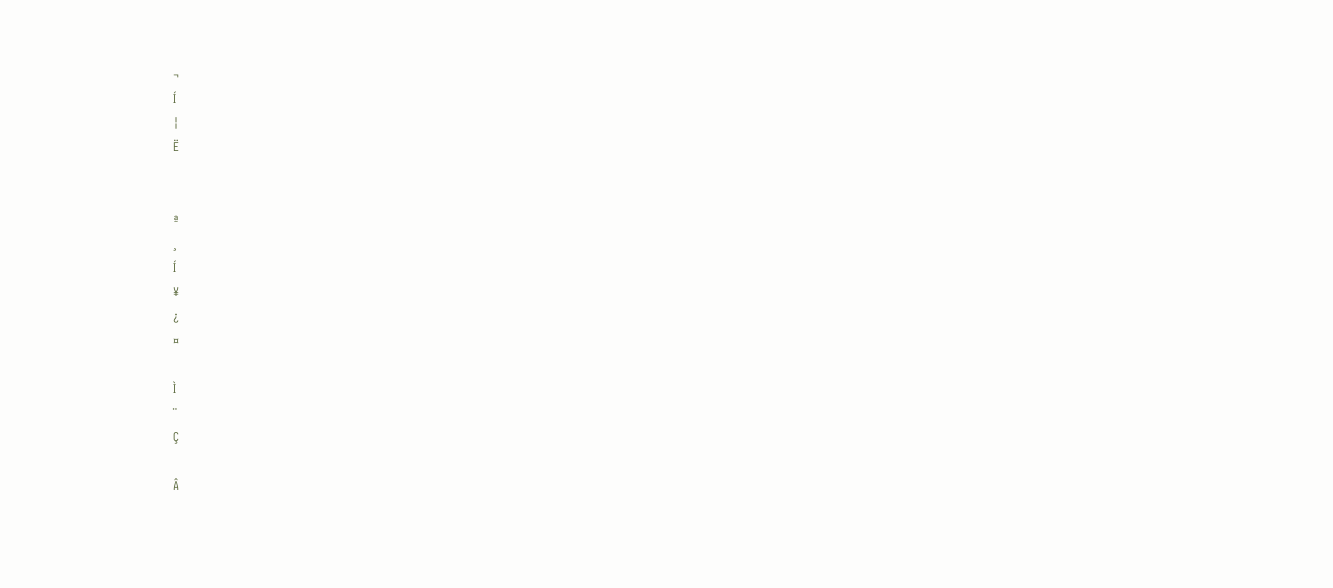¬
Í
¦
Ë


ª
¸
Í
¥
¿
¤

Ì
¨
Ç

Â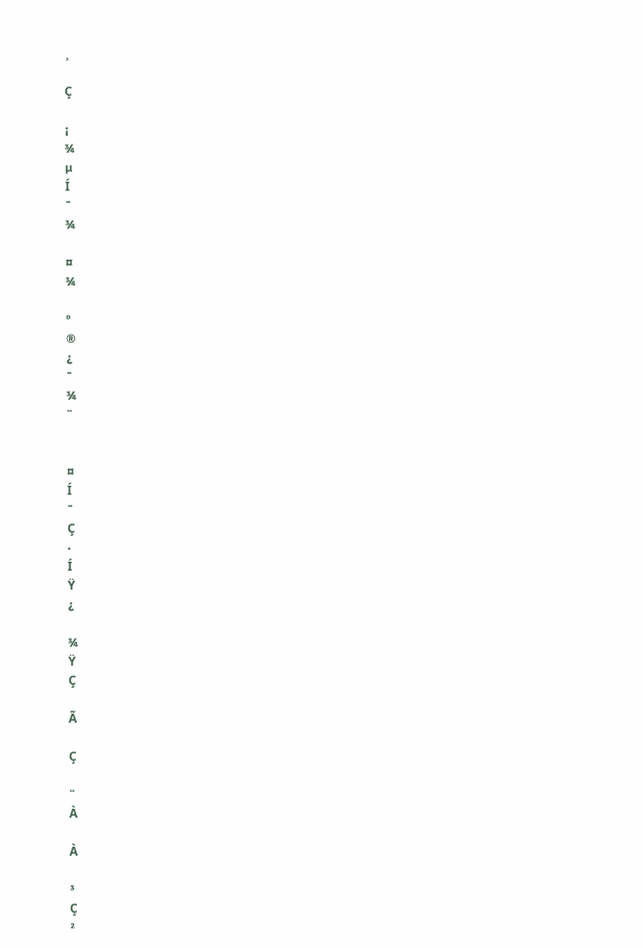¸

Ç

¡
¾
µ
Í
¯
¾

¤
¾

°
®
¿
¯
¾
¨


¤
Í
¯
Ç
·
Í
Ÿ
¿

¾
Ÿ
Ç

Ã

Ç

¨
À

À

³
Ç
²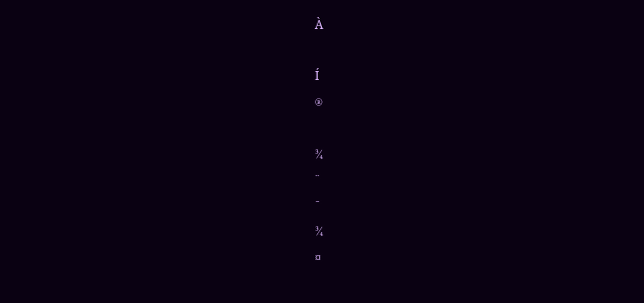À

Í
®

¾
¨
¯
¾
¤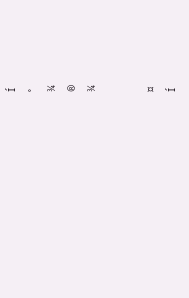Í
°
¾
®
¾


¤
Í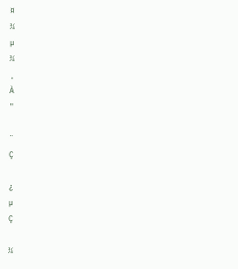¤
¾
µ
¾
¸
À
"

¨
Ç

¿
µ
Ç

¾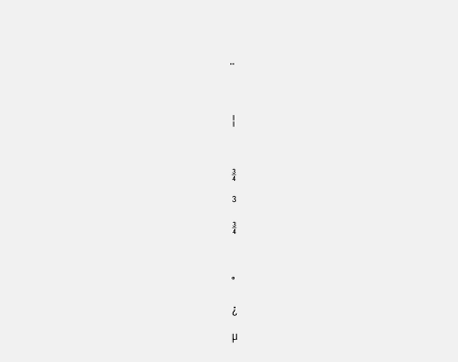¨

¦

¾
³
¾

°
¿
µ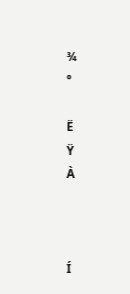¾
°

Ë
Ÿ
À



Í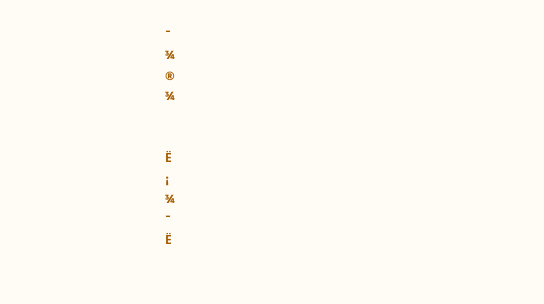¯
¾
®
¾


Ë
¡
¾
¯
Ë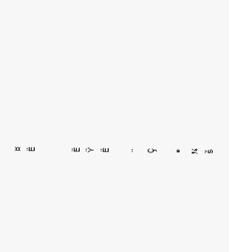¤
Ë


Ë
Ÿ
Ë

¨
Ç

®
¾
š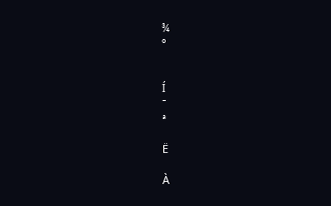¾
°


Í
¯
ª

Ë

À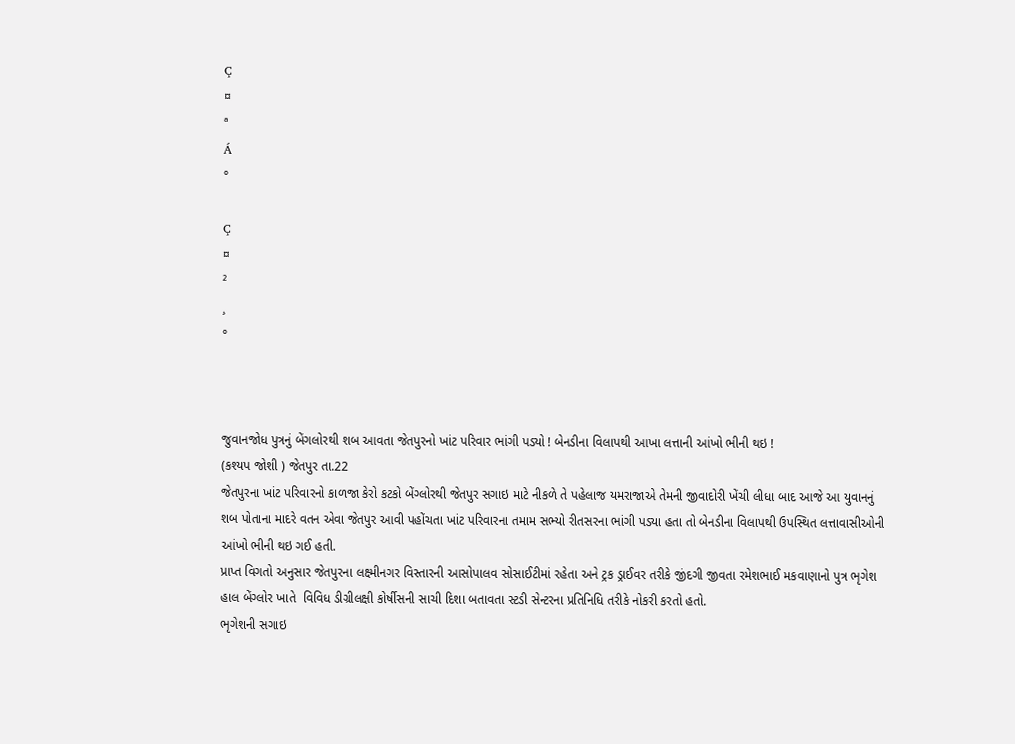Ç
¤
ª
Á
°

Ç
¤
²
¸
°



જુવાનજોધ પુત્રનું બેંગલોરથી શબ આવતા જેતપુરનો ખાંટ પરિવાર ભાંગી પડ્યો ! બેનડીના વિલાપથી આખા લત્તાની આંખો ભીની થઇ !
(કશ્યપ જોશી ) જેતપુર તા.22
જેતપુરના ખાંટ પરિવારનો કાળજા કેરો કટકો બેંગ્લોરથી જેતપુર સગાઇ માટે નીકળે તે પહેલાજ યમરાજાએ તેમની જીવાદોરી ખેંચી લીધા બાદ આજે આ યુવાનનું શબ પોતાના માદરે વતન એવા જેતપુર આવી પહોંચતા ખાંટ પરિવારના તમામ સભ્યો રીતસરના ભાંગી પડ્યા હતા તો બેનડીના વિલાપથી ઉપસ્થિત લત્તાવાસીઓની આંખો ભીની થઇ ગઈ હતી.
પ્રાપ્ત વિગતો અનુસાર જેતપુરના લક્ષ્મીનગર વિસ્તારની આસોપાલવ સોસાઈટીમાં રહેતા અને ટ્રક ડ્રાઈવર તરીકે જીંદગી જીવતા રમેશભાઈ મકવાણાનો પુત્ર ભૃગેશ હાલ બેંગ્લોર ખાતે  વિવિધ ડીગ્રીલક્ષી કોર્ષીસની સાચી દિશા બતાવતા સ્ટડી સેન્ટરના પ્રતિનિધિ તરીકે નોકરી કરતો હતો.
ભૃગેશની સગાઇ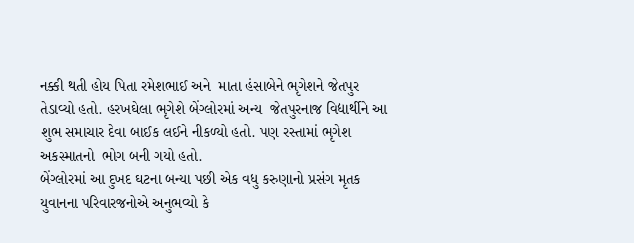નક્કી થતી હોય પિતા રમેશભાઈ અને  માતા હંસાબેને ભૃગેશને જેતપુર તેડાવ્યો હતો. હરખઘેલા ભૃગેશે બેંગ્લોરમાં અન્ય  જેતપુરનાજ વિદ્યાર્થીને આ શુભ સમાચાર દેવા બાઈક લઈને નીકળ્યો હતો. પણ રસ્તામાં ભૃગેશ અકસ્માતનો  ભોગ બની ગયો હતો.
બેંગ્લોરમાં આ દુખદ ઘટના બન્યા પછી એક વધુ કરુણાનો પ્રસંગ મૃતક યુવાનના પરિવારજનોએ અનુભવ્યો કે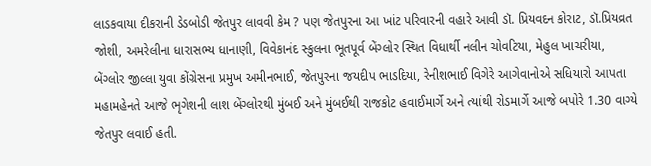લાડકવાયા દીકરાની ડેડબોડી જેતપુર લાવવી કેમ ? પણ જેતપુરના આ ખાંટ પરિવારની વહારે આવી ડૉ. પ્રિયવદન કોરાટ, ડૉ.પ્રિયવ્રત જોશી, અમરેલીના ધારાસભ્ય ધાનાણી, વિવેકાનંદ સ્કુલના ભૂતપૂર્વ બેંગ્લોર સ્થિત વિધાર્થી નલીન ચોવટિયા, મેહુલ ખાચરીયા, બેંગ્લોર જીલ્લા યુવા કોંગ્રેસના પ્રમુખ અમીનભાઈ, જેતપુરના જયદીપ ભાડદિયા, રેનીશભાઈ વિગેરે આગેવાનોએ સધિયારો આપતા મહામહેનતે આજે ભૃગેશની લાશ બેંગ્લોરથી મુંબઈ અને મુંબઈથી રાજકોટ હવાઈમાર્ગે અને ત્યાંથી રોડમાર્ગે આજે બપોરે 1.30 વાગ્યે જેતપુર લવાઈ હતી.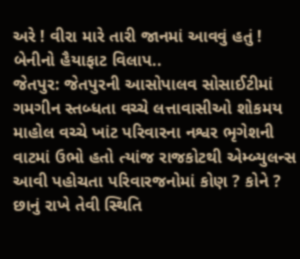અરે ! વીરા મારે તારી જાનમાં આવવું હતું ! બેનીનો હૈયાફાટ વિલાપ..
જેતપુર: જેતપુરની આસોપાલવ સોસાઈટીમાં  ગમગીન સ્તબ્ધતા વચ્ચે લત્તાવાસીઓ શોકમય માહોલ વચ્ચે ખાંટ પરિવારના નશ્વર ભૃગેશની વાટમાં ઉભો હતો ત્યાંજ રાજકોટથી એમ્બ્યુલન્સ આવી પહોચતા પરિવારજનોમાં કોણ ? કોને ? છાનું રાખે તેવી સ્થિતિ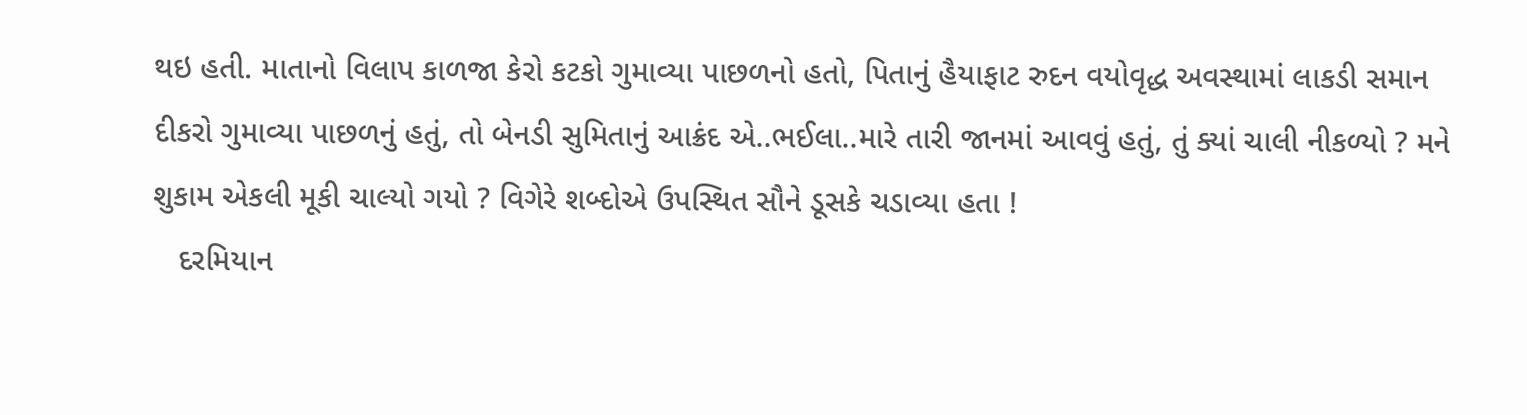થઇ હતી. માતાનો વિલાપ કાળજા કેરો કટકો ગુમાવ્યા પાછળનો હતો, પિતાનું હૈયાફાટ રુદન વયોવૃદ્ધ અવસ્થામાં લાકડી સમાન દીકરો ગુમાવ્યા પાછળનું હતું, તો બેનડી સુમિતાનું આક્રંદ એ..ભઈલા..મારે તારી જાનમાં આવવું હતું, તું ક્યાં ચાલી નીકળ્યો ? મને શુકામ એકલી મૂકી ચાલ્યો ગયો ? વિગેરે શબ્દોએ ઉપસ્થિત સૌને ડૂસકે ચડાવ્યા હતા !
   દરમિયાન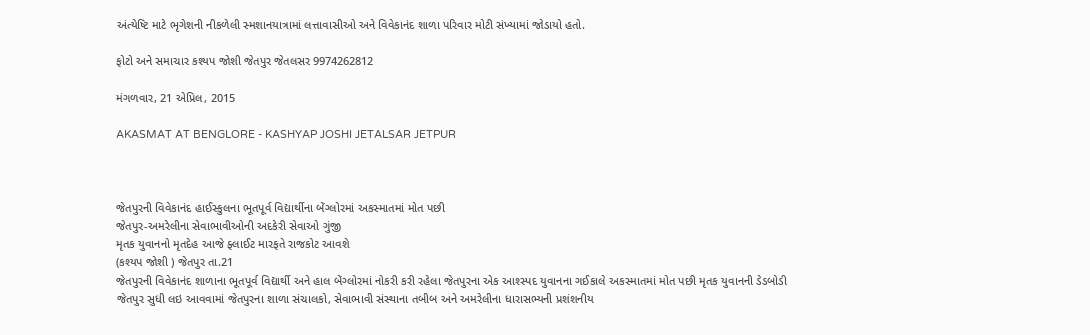અંત્યેષ્ટિ માટે ભૃગેશની નીકળેલી સ્મશાનયાત્રામાં લત્તાવાસીઓ અને વિવેકાનંદ શાળા પરિવાર મોટી સંખ્યામાં જોડાયો હતો.

ફોટો અને સમાચાર કશ્યપ જોશી જેતપુર જેતલસર 9974262812

મંગળવાર, 21 એપ્રિલ, 2015

AKASMAT AT BENGLORE - KASHYAP JOSHI JETALSAR JETPUR



જેતપુરની વિવેકાનંદ હાઈસ્કુલના ભૂતપૂર્વ વિદ્યાર્થીના બેંગ્લોરમાં અકસ્માતમાં મોત પછી
જેતપુર-અમરેલીના સેવાભાવીઓની અદકેરી સેવાઓ ગુંજી
મૃતક યુવાનનો મૃતદેહ આજે ફ્લાઈટ મારફતે રાજકોટ આવશે
(કશ્યપ જોશી ) જેતપુર તા.21
જેતપુરની વિવેકાનંદ શાળાના ભૂતપૂર્વ વિદ્યાર્થી અને હાલ બેંગ્લોરમાં નોકરી કરી રહેલા જેતપુરના એક આશ્સ્પદ યુવાનના ગઈકાલે અકસ્માતમાં મોત પછી મૃતક યુવાનની ડેડબોડી જેતપુર સુધી લઇ આવવામાં જેતપુરના શાળા સંચાલકો, સેવાભાવી સંસ્થાના તબીબ અને અમરેલીના ધારાસભ્યની પ્રશંશનીય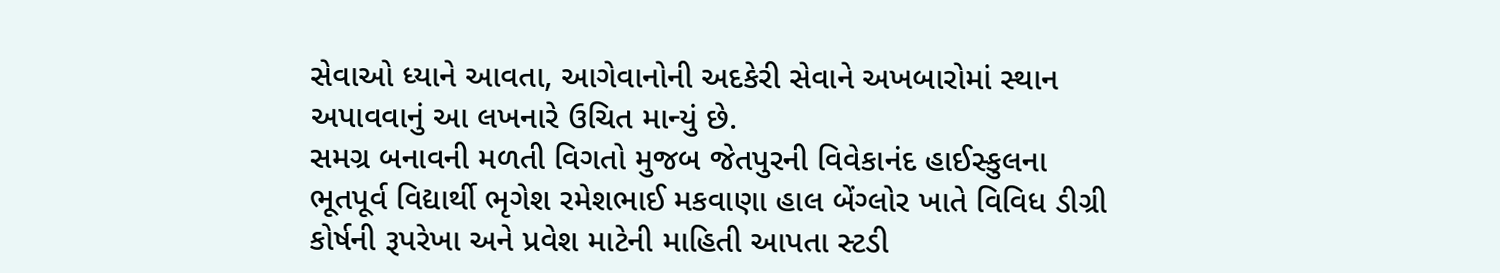સેવાઓ ધ્યાને આવતા, આગેવાનોની અદકેરી સેવાને અખબારોમાં સ્થાન અપાવવાનું આ લખનારે ઉચિત માન્યું છે.
સમગ્ર બનાવની મળતી વિગતો મુજબ જેતપુરની વિવેકાનંદ હાઈસ્કુલના ભૂતપૂર્વ વિદ્યાર્થી ભૃગેશ રમેશભાઈ મકવાણા હાલ બેંગ્લોર ખાતે વિવિધ ડીગ્રી કોર્ષની રૂપરેખા અને પ્રવેશ માટેની માહિતી આપતા સ્ટડી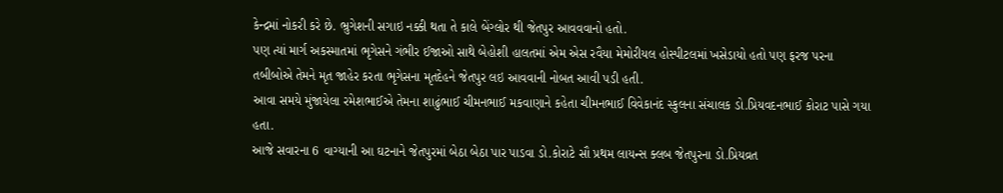કેન્દ્રમાં નોકરી કરે છે. ભ્રુગેશની સગાઇ નક્કી થતા તે કાલે બેંગ્લોર થી જેતપુર આવવવાનો હતો.
પણ ત્યાં માર્ગ અકસ્માતમાં ભૃગેસને ગંભીર ઈજાઓ સાથે બેહોશી હાલતમાં એમ એસ રવૈયા મેમોરીયલ હોસ્પીટલમાં ખસેડાયો હતો પણ ફરજ પરના તબીબોએ તેમને મૃત જાહેર કરતા ભૃગેસના મૃતદેહને જેતપુર લઇ આવવાની નોબત આવી પડી હતી.
આવા સમયે મુંજાયેલા રમેશભાઈએ તેમના શાઢુંભાઈ ચીમનભાઈ મકવાણાને કહેતા ચીમનભાઈ વિવેકાનંદ સ્કુલના સંચાલક ડો.પ્રિયવદનભાઈ કોરાટ પાસે ગયા હતા.
આજે સવારના 6 વાગ્યાની આ ઘટનાને જેતપુરમાં બેઠા બેઠા પાર પાડવા ડો.કોરાટે સૌ પ્રથમ લાયન્સ ક્લબ જેતપુરના ડો.પ્રિયવ્રત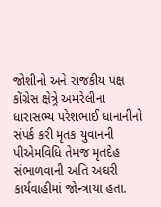જોશીનો અને રાજકીય પક્ષ કોંગ્રેસ ક્ષેત્ર્રે અમરેલીના ધારાસભ્ય પરેશભાઈ ધાનાનીનો સંપર્ક કરી મૃતક યુવાનની પીએમવિધિ તેમજ મૃતદેહ સંભાળવાની અતિ અઘરી કાર્યવાહીમાં જોન્ત્રાયા હતા.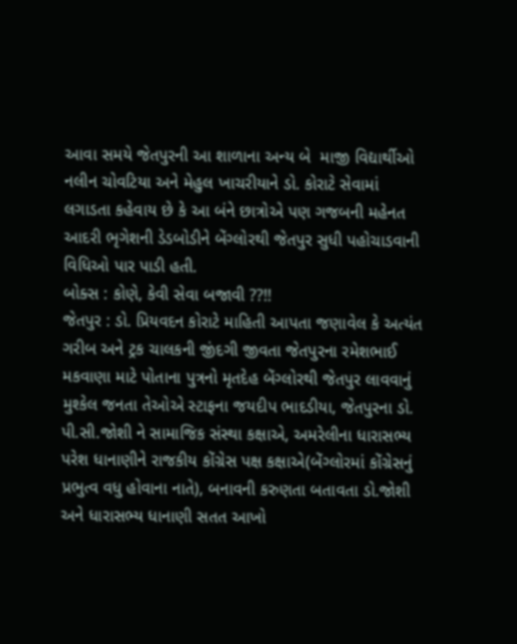આવા સમયે જેતપુરની આ શાળાના અન્ય બે  માજી વિદ્યાર્થીઓ નલીન ચોવટિયા અને મેહુલ ખાચરીયાને ડો. કોરાટે સેવામાં લગાડતા કહેવાય છે કે આ બંને છાત્રોએ પણ ગજબની મહેનત આદરી ભૃગેશની ડેડબોડીને બેંગ્લોરથી જેતપુર સુધી પહોચાડવાની વિધિઓ પાર પાડી હતી.
બોક્સ : કોણે, કેવી સેવા બજાવી ??!!
જેતપુર : ડો. પ્રિયવદન કોરાટે માહિતી આપતા જણાવેલ કે અત્યંત ગરીબ અને ટ્રક ચાલકની જીંદગી જીવતા જેતપુરના રમેશભાઈ મકવાણા માટે પોતાના પુત્રનો મૃતદેહ બેંગ્લોરથી જેતપુર લાવવાનું મુશ્કેલ જનતા તેઓએ સ્ટાફના જયદીપ ભાદડીયા, જેતપુરના ડો. પી.સી.જોશી ને સામાજિક સંસ્થા કક્ષાએ, અમરેલીના ધારાસભ્ય પરેશ ધાનાણીને રાજકીય કોંગ્રેસ પક્ષ કક્ષાએ(બેંગ્લોરમાં કોંગ્રેસનું પ્રભુત્વ વધુ હોવાના નાતે), બનાવની કરુણતા બતાવતા ડો.જોશી અને ધારાસભ્ય ધાનાણી સતત આખો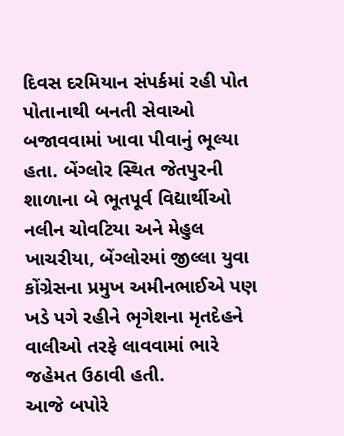દિવસ દરમિયાન સંપર્કમાં રહી પોત પોતાનાથી બનતી સેવાઓ બજાવવામાં ખાવા પીવાનું ભૂલ્યા હતા. બેંગ્લોર સ્થિત જેતપુરની શાળાના બે ભૂતપૂર્વ વિદ્યાર્થીઓ નલીન ચોવટિયા અને મેહુલ ખાચરીયા, બેંગ્લોરમાં જીલ્લા યુવા કોંગ્રેસના પ્રમુખ અમીનભાઈએ પણ ખડે પગે રહીને ભૃગેશના મૃતદેહને વાલીઓ તરફે લાવવામાં ભારે જહેમત ઉઠાવી હતી.
આજે બપોરે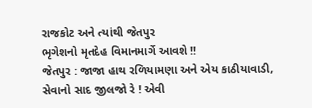રાજકોટ અને ત્યાંથી જેતપુર
ભૃગેશનો મૃતદેહ વિમાનમાર્ગે આવશે !!
જેતપુર : જાજા હાથ રળિયામણા અને એય કાઠીયાવાડી, સેવાનો સાદ જીલજો રે ! એવી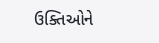ઉક્તિઓને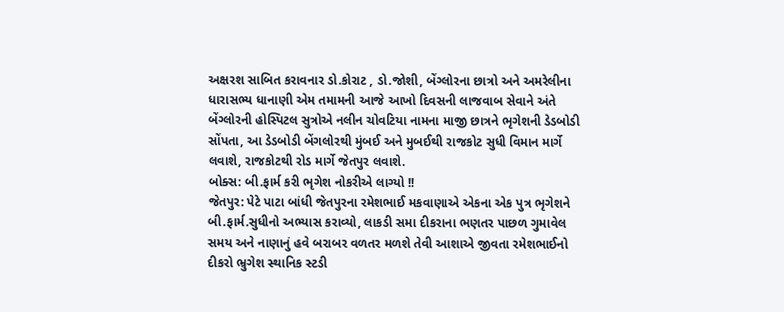અક્ષરશ સાબિત કરાવનાર ડો.કોરાટ , ડો.જોશી, બેંગ્લોરના છાત્રો અને અમરેલીના ધારાસભ્ય ધાનાણી એમ તમામની આજે આખો દિવસની લાજવાબ સેવાને અંતે બેંગ્લોરની હોસ્પિટલ સુત્રોએ નલીન ચોવટિયા નામના માજી છાત્રને ભૃગેશની ડેડબોડી સોંપતા, આ ડેડબોડી બેંગલોરથી મુંબઈ અને મુબઈથી રાજકોટ સુધી વિમાન માર્ગે લવાશે, રાજકોટથી રોડ માર્ગે જેતપુર લવાશે.
બોક્સ: બી.ફાર્મ કરી ભૃગેશ નોકરીએ લાગ્યો !!
જેતપુર: પેટે પાટા બાંધી જેતપુરના રમેશભાઈ મકવાણાએ એકના એક પુત્ર ભૃગેશને બી.ફાર્મ.સુધીનો અભ્યાસ કરાવ્યો, લાકડી સમા દીકરાના ભણતર પાછળ ગુમાવેલ સમય અને નાણાનું હવે બરાબર વળતર મળશે તેવી આશાએ જીવતા રમેશભાઈનો દીકરો ભ્રુગેશ સ્થાનિક સ્ટડી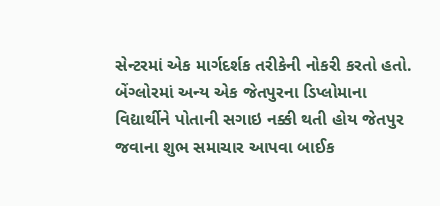સેન્ટરમાં એક માર્ગદર્શક તરીકેની નોકરી કરતો હતો. બેંગ્લોરમાં અન્ય એક જેતપુરના ડિપ્લોમાના વિદ્યાર્થીને પોતાની સગાઇ નક્કી થતી હોય જેતપુર જવાના શુભ સમાચાર આપવા બાઈક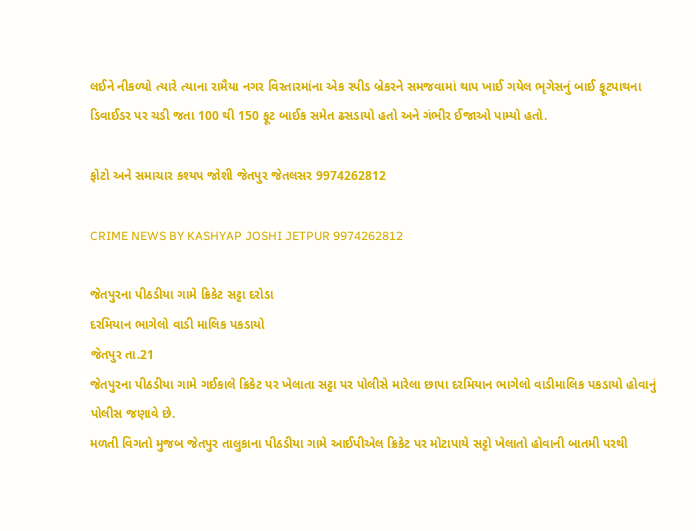લઈને નીકળ્યો ત્યારે ત્યાના રામૈયા નગર વિસ્તારમાંના એક સ્પીડ બ્રેકરને સમજવામાં થાપ ખાઈ ગયેલ ભૃગેસનું બાઈ ફૂટપાથના ડિવાઈડર પર ચડી જતા 100 થી 150 ફૂટ બાઈક સમેત ઢસડાયો હતો અને ગંભીર ઈજાઓ પામ્યો હતો.

ફોટો અને સમાચાર કશ્યપ જોશી જેતપુર જેતલસર 9974262812

CRIME NEWS BY KASHYAP JOSHI JETPUR 9974262812

જેતપુરના પીઠડીયા ગામે ક્રિકેટ સટ્ટા દરોડા
દરમિયાન ભાગેલો વાડી માલિક પકડાયો
જેતપુર તા.21
જેતપુરના પીઠડીયા ગામે ગઈકાલે ક્રિકેટ પર ખેલાતા સટ્ટા પર પોલીસે મારેલા છાપા દરમિયાન ભાગેલો વાડીમાલિક પકડાયો હોવાનું પોલીસ જણાવે છે.
મળતી વિગતો મુજબ જેતપુર તાલુકાના પીઠડીયા ગામે આઈપીએલ ક્રિકેટ પર મોટાપાયે સટ્ટો ખેલાતો હોવાની બાતમી પરથી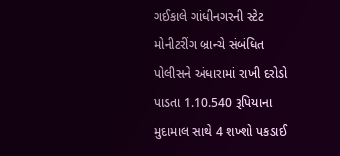ગઈકાલે ગાંધીનગરની સ્ટેટ મોનીટરીંગ બ્રાન્ચે સંબંધિત પોલીસને અંધારામાં રાખી દરોડો પાડતા 1.10.540 રૂપિયાના મુદામાલ સાથે 4 શખ્શો પકડાઈ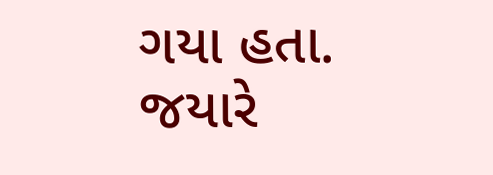ગયા હતા. જયારે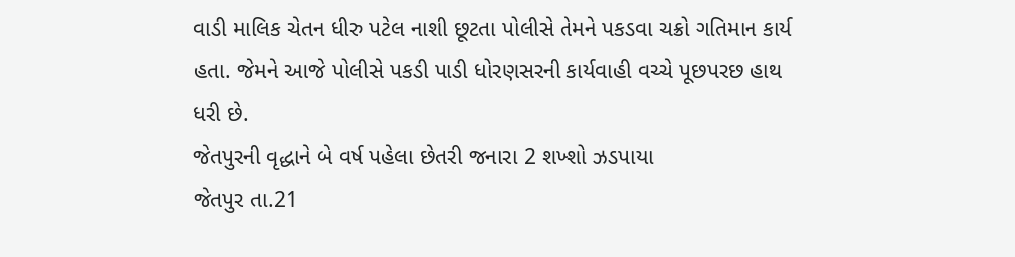વાડી માલિક ચેતન ધીરુ પટેલ નાશી છૂટતા પોલીસે તેમને પકડવા ચક્રો ગતિમાન કાર્ય હતા. જેમને આજે પોલીસે પકડી પાડી ધોરણસરની કાર્યવાહી વચ્ચે પૂછપરછ હાથ ધરી છે.
જેતપુરની વૃદ્ધાને બે વર્ષ પહેલા છેતરી જનારા 2 શખ્શો ઝડપાયા
જેતપુર તા.21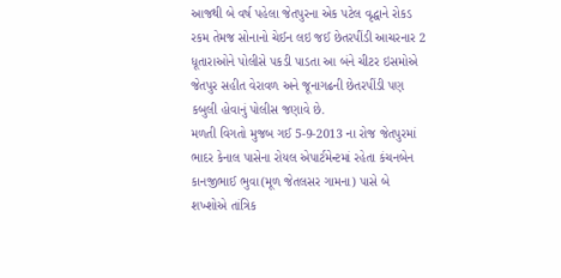આજથી બે વર્ષ પહેલા જેતપુરના એક પટેલ વૃદ્ધાને રોકડ રકમ તેમજ સોનાનો ચેઈન લઇ જઈ છેતરપીંડી આચરનાર 2 ધૂતારાઓને પોલીસે પકડી પાડતા આ બંને ચીટર ઇસમોએ જેતપુર સહીત વેરાવળ અને જૂનાગઢની છેતરપીંડી પણ કબુલી હોવાનું પોલીસ જણાવે છે.
મળતી વિગતો મુજબ ગઈ 5-9-2013 ના રોજ જેતપુરમાં ભાદર કેનાલ પાસેના રોયલ એપાર્ટમેન્ટમાં રહેતા કંચનબેન કાનજીભાઈ ભુવા(મૂળ જેતલસર ગામના) પાસે બે શખ્શોએ તાંત્રિક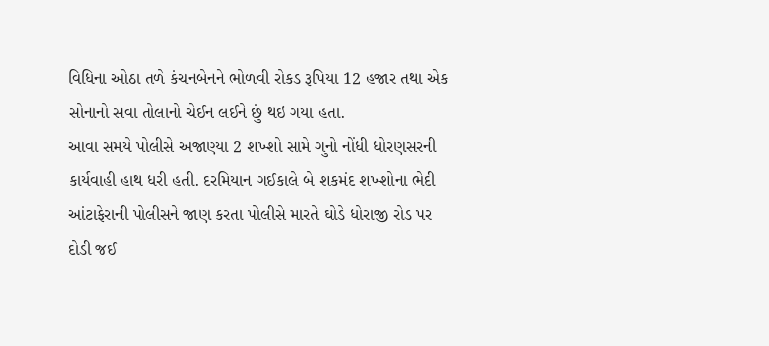વિધિના ઓઠા તળે કંચનબેનને ભોળવી રોકડ રૂપિયા 12 હજાર તથા એક સોનાનો સવા તોલાનો ચેઈન લઈને છું થઇ ગયા હતા.
આવા સમયે પોલીસે અજાણ્યા 2 શખ્શો સામે ગુનો નોંધી ધોરણસરની કાર્યવાહી હાથ ધરી હતી. દરમિયાન ગઈકાલે બે શકમંદ શખ્શોના ભેદી આંટાફેરાની પોલીસને જાણ કરતા પોલીસે મારતે ઘોડે ધોરાજી રોડ પર દોડી જઈ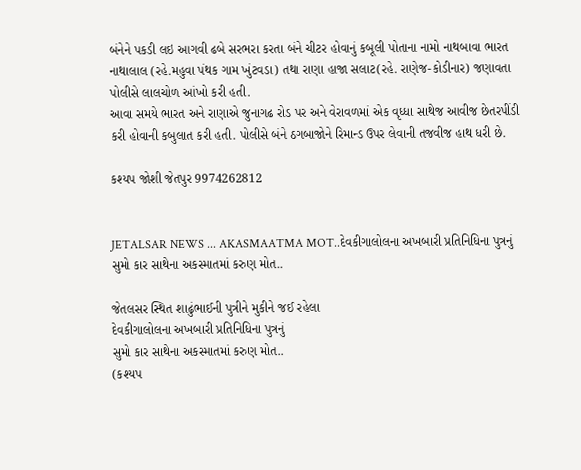બંનેને પકડી લઇ આગવી ઢબે સરભરા કરતા બંને ચીટર હોવાનું કબૂલી પોતાના નામો નાથબાવા ભારત નાથાલાલ (રહે.મહુવા પંથક ગામ ખુંટવડા) તથા રાણા હાજા સલાટ(રહે. રાણેજ-કોડીનાર) જણાવતા પોલીસે લાલચોળ આંખો કરી હતી.
આવા સમયે ભારત અને રાણાએ જુનાગઢ રોડ પર અને વેરાવળમાં એક વૃધ્ધા સાથેજ આવીજ છેતરપીંડી કરી હોવાની કબુલાત કરી હતી. પોલીસે બંને ઠગબાજોને રિમાન્ડ ઉપર લેવાની તજવીજ હાથ ધરી છે.

કશ્યપ જોશી જેતપુર 9974262812


JETALSAR NEWS ... AKASMAATMA MOT..દેવકીગાલોલના અખબારી પ્રતિનિધિના પુત્રનું સુમો કાર સાથેના અકસ્માતમાં કરુણ મોત..

જેતલસર સ્થિત શાઢુંભાઈની પુત્રીને મુકીને જઈ રહેલા
દેવકીગાલોલના અખબારી પ્રતિનિધિના પુત્રનું
સુમો કાર સાથેના અકસ્માતમાં કરુણ મોત..
(કશ્યપ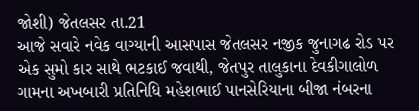જોશી) જેતલસર તા.21
આજે સવારે નવેક વાગ્યાની આસપાસ જેતલસર નજીક જુનાગઢ રોડ પર એક સુમો કાર સાથે ભટકાઈ જવાથી, જેતપુર તાલુકાના દેવકીગાલોળ ગામના અખબારી પ્રતિનિધિ મહેશભાઈ પાનસેરિયાના બીજા નંબરના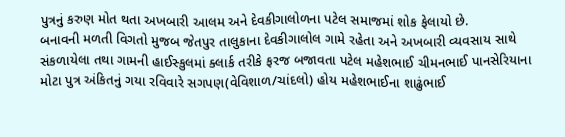પુત્રનું કરુણ મોત થતા અખબારી આલમ અને દેવકીગાલોળના પટેલ સમાજમાં શોક ફેલાયો છે.
બનાવની મળતી વિગતો મુજબ જેતપુર તાલુકાના દેવકીગાલોલ ગામે રહેતા અને અખબારી વ્યવસાય સાથે સંકળાયેલા તથા ગામની હાઈસ્કુલમાં ક્લાર્ક તરીકે ફરજ બજાવતા પટેલ મહેશભાઈ ચીમનભાઈ પાનસેરિયાના મોટા પુત્ર અંકિતનું ગયા રવિવારે સગપણ(વેવિશાળ/ચાંદલો) હોય મહેશભાઈના શાઢુંભાઈ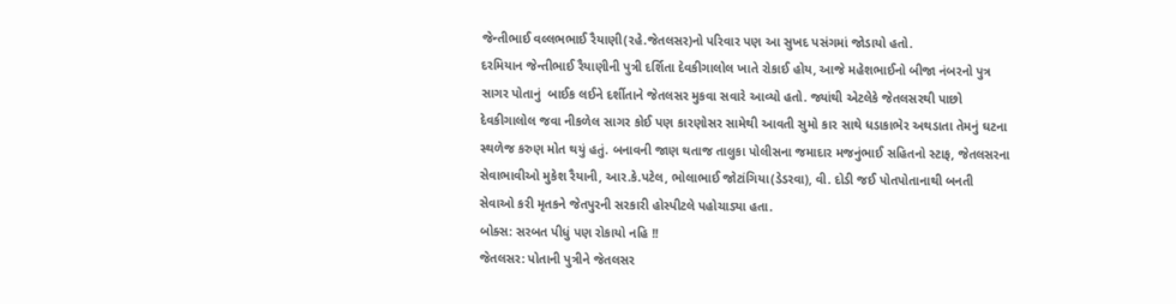જેન્તીભાઈ વલ્લભભાઈ રૈયાણી(રહે.જેતલસર)નો પરિવાર પણ આ સુખદ પસંગમાં જોડાયો હતો.
દરમિયાન જેન્તીભાઈ રૈયાણીની પુત્રી દર્શિતા દેવકીગાલોલ ખાતે રોકાઈ હોય, આજે મહેશભાઈનો બીજા નંબરનો પુત્ર સાગર પોતાનું  બાઈક લઈને દર્શીતાને જેતલસર મુકવા સવારે આવ્યો હતો. જ્યાંથી એટલેકે જેતલસરથી પાછો દેવકીગાલોલ જવા નીકળેલ સાગર કોઈ પણ કારણોસર સામેથી આવતી સુમો કાર સાથે ધડાકાભેર અથડાતા તેમનું ઘટના સ્થળેજ કરુણ મોત થયું હતું. બનાવની જાણ થતાજ તાલુકા પોલીસના જમાદાર મજનુંભાઈ સહિતનો સ્ટાફ, જેતલસરના સેવાભાવીઓ મુકેશ રૈયાની, આર.કે.પટેલ, ભોલાભાઈ જોટાંગિયા(ડેડરવા), વી. દોડી જઈ પોતપોતાનાથી બનતી સેવાઓ કરી મૃતકને જેતપુરની સરકારી હોસ્પીટલે પહોચાડ્યા હતા.
બોક્સ: સરબત પીધું પણ રોકાયો નહિ !!
જેતલસર: પોતાની પુત્રીને જેતલસર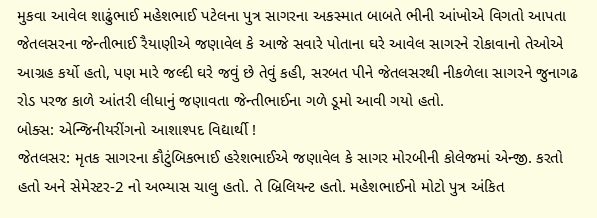મુકવા આવેલ શાઢુંભાઈ મહેશભાઈ પટેલના પુત્ર સાગરના અકસ્માત બાબતે ભીની આંખોએ વિગતો આપતા જેતલસરના જેન્તીભાઈ રૈયાણીએ જણાવેલ કે આજે સવારે પોતાના ઘરે આવેલ સાગરને રોકાવાનો તેઓએ આગ્રહ કર્યો હતો, પણ મારે જલ્દી ઘરે જવું છે તેવું કહી, સરબત પીને જેતલસરથી નીકળેલા સાગરને જુનાગઢ રોડ પરજ કાળે આંતરી લીધાનું જણાવતા જેન્તીભાઈના ગળે ડૂમો આવી ગયો હતો.
બોક્સ: એન્જિનીયરીંગનો આશાશ્પદ વિદ્યાર્થી !
જેતલસર: મૃતક સાગરના કૌટુંબિકભાઈ હરેશભાઈએ જણાવેલ કે સાગર મોરબીની કોલેજમાં એન્જી. કરતો હતો અને સેમેસ્ટર-2 નો અભ્યાસ ચાલુ હતો. તે બ્રિલિયન્ટ હતો. મહેશભાઈનો મોટો પુત્ર અંકિત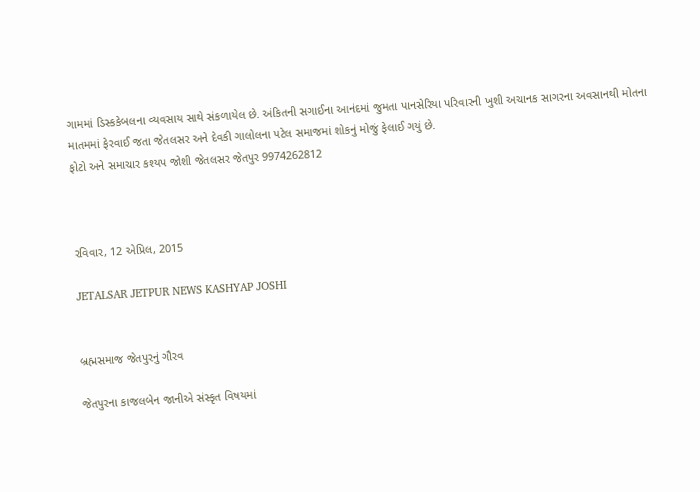ગામમાં ડિસ્કકેબલના વ્યવસાય સાથે સંકળાયેલ છે. અંકિતની સગાઈના આનંદમાં જુમતા પાનસેરિયા પરિવારની ખુશી અચાનક સાગરના અવસાનથી મોતના માતમમાં ફેરવાઈ જતા જેતલસર અને દેવકી ગાલોલના પટેલ સમાજમાં શોકનું મોજું ફેલાઈ ગયું છે.
ફોટો અને સમાચાર કશ્યપ જોશી જેતલસર જેતપુર 9974262812



રવિવાર, 12 એપ્રિલ, 2015

JETALSAR JETPUR NEWS KASHYAP JOSHI


બ્રહ્મસમાજ જેતપુરનું ગૌરવ

જેતપુરના કાજલબેન જાનીએ સંસ્કૃત વિષયમાં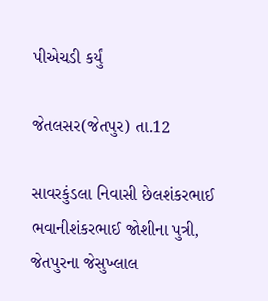પીએચડી કર્યું

જેતલસર(જેતપુર) તા.12

સાવરકુંડલા નિવાસી છેલશંકરભાઈ ભવાનીશંકરભાઈ જોશીના પુત્રી, જેતપુરના જેસુખ્લાલ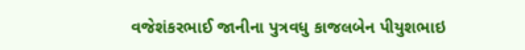વજેશંકરભાઈ જાનીના પુત્રવધુ કાજલબેન પીયુશભાઇ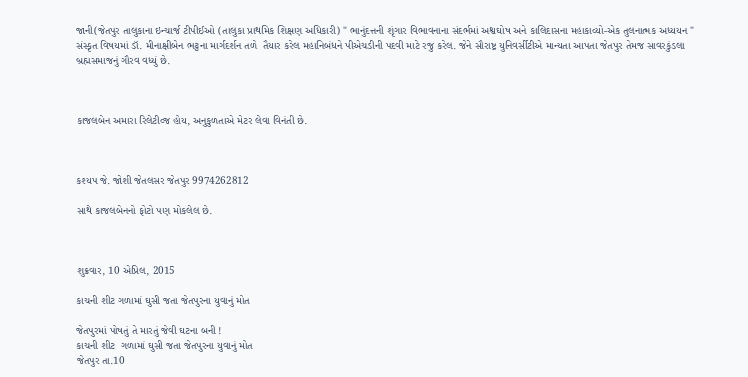જાની(જેતપુર તાલુકાના ઇન્ચાર્જ ટીપીઈઓ (તાલુકા પ્રાથમિક શિક્ષણ અધિકારી) " ભાનુંદત્તની શૃંગાર વિભાવનાના સંદર્ભમાં અશ્વઘોષ અને કાલિદાસના મહાકાવ્યો-એક તુલનાત્મક અધ્યયન " સંસ્કૃત વિષયમાં ડૉ. મીનાક્ષીબેન ભટ્ટના માર્ગદર્શન તળે  તૈયાર કરેલ મહાનિબંધને પીએચડીની પદવી માટે રજુ કરેલ. જેને સૌરાષ્ટ્ર યુનિવર્સીટીએ માન્યતા આપતા જેતપુર તેમજ સાવરકુંડલા બ્રહ્મસમાજનું ગૌરવ વધ્યું છે.



કાજલબેન અમારા રિલેટીવ્જ હોય, અનુકુળતાએ મેટર લેવા વિનંતી છે.



કશ્યપ જે. જોશી જેતલસર જેતપુર 9974262812

સાથે કાજલબેનનો ફોટો પણ મોકલેલ છે.



શુક્રવાર, 10 એપ્રિલ, 2015

કાચની શીટ ગળામાં ઘુસી જતા જેતપુરના યુવાનું મોત

જેતપુરમાં પોષતું તે મારતું જેવી ઘટના બની !
કાચની શીટ  ગળામાં ઘુસી જતા જેતપુરના યુવાનું મોત
જેતપુર તા.10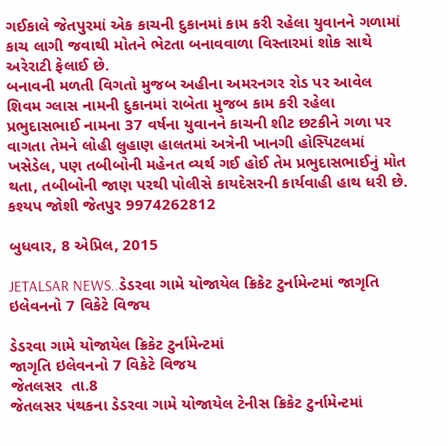ગઈકાલે જેતપુરમાં એક કાચની દુકાનમાં કામ કરી રહેલા યુવાનને ગળામાં કાચ લાગી જવાથી મોતને ભેટતા બનાવવાળા વિસ્તારમાં શોક સાથે અરેરાટી ફેલાઈ છે.
બનાવની મળતી વિગતો મુજબ અહીના અમરનગર રોડ પર આવેલ શિવમ ગ્લાસ નામની દુકાનમાં રાબેતા મુજબ કામ કરી રહેલા પ્રભુદાસભાઈ નામના 37 વર્ષના યુવાનને કાચની શીટ છટકીને ગળા પર વાગતા તેમને લોહી લુહાણ હાલતમાં અત્રેની ખાનગી હોસ્પિટલમાં ખસેડેલ, પણ તબીબોની મહેનત વ્યર્થ ગઈ હોઈ તેમ પ્રભુદાસભાઈનું મોત થતા, તબીબોની જાણ પરથી પોલીસે કાયદેસરની કાર્યવાહી હાથ ધરી છે.
કશ્યપ જોશી જેતપુર 9974262812

બુધવાર, 8 એપ્રિલ, 2015

JETALSAR NEWS..ડેડરવા ગામે યોજાયેલ ક્રિકેટ ટુર્નામેન્ટમાં જાગૃતિ ઇલેવનનો 7 વિકેટે વિજય

ડેડરવા ગામે યોજાયેલ ક્રિકેટ ટુર્નામેન્ટમાં
જાગૃતિ ઇલેવનનો 7 વિકેટે વિજય
જેતલસર  તા.8
જેતલસર પંથકના ડેડરવા ગામે યોજાયેલ ટેનીસ ક્રિકેટ ટુર્નામેન્ટમાં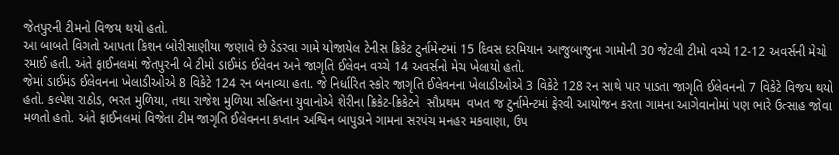જેતપુરની ટીમનો વિજય થયો હતો.
આ બાબતે વિગતો આપતા કિશન બોરીસાણીયા જણાવે છે ડેડરવા ગામે યોજાયેલ ટેનીસ ક્રિકેટ ટુર્નામેન્ટમાં 15 દિવસ દરમિયાન આજુબાજુના ગામોની 30 જેટલી ટીમો વચ્ચે 12-12 અવર્સની મેચો રમાઈ હતી. અંતે ફાઈનલમાં જેતપુરની બે ટીમો ડાઈમંડ ઈલેવન અને જાગૃતિ ઈલેવન વચ્ચે 14 અવર્સનો મેચ ખેલાયો હતો.
જેમાં ડાઈમંડ ઈલેવનના ખેલાડીઓએ 8 વિકેટે 124 રન બનાવ્યા હતા. જે નિર્ધારિત સ્કોર જાગૃતિ ઈલેવનના ખેલાડીઓએ 3 વિકેટે 128 રન સાથે પાર પાડતા જાગૃતિ ઈલેવનનો 7 વિકેટે વિજય થયો હતો. કલ્પેશ રાઠોડ, ભરત મુળિયા, તથા રાજેશ મુળિયા સહિતના યુવાનોએ શેરીના ક્રિકેટ-ક્રિકેટને  સૌપ્રથમ  વખત જ ટુર્નામેન્ટમાં ફેરવી આયોજન કરતા ગામના આગેવાનોમાં પણ ભારે ઉત્સાહ જોવા મળતો હતો. અંતે ફાઈનલમાં વિજેતા ટીમ જાગૃતિ ઈલેવનના કપ્તાન અશ્વિન બાપુડાને ગામના સરપંચ મનહર મકવાણા, ઉપ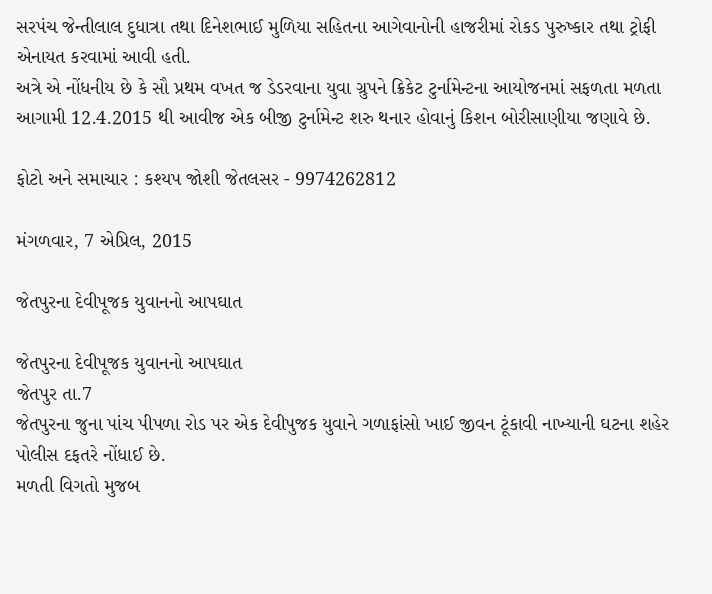સરપંચ જેન્તીલાલ દુધાત્રા તથા દિનેશભાઈ મુળિયા સહિતના આગેવાનોની હાજરીમાં રોકડ પુરુષ્કાર તથા ટ્રોફી એનાયત કરવામાં આવી હતી.
અત્રે એ નોંધનીય છે કે સૌ પ્રથમ વખત જ ડેડરવાના યુવા ગ્રુપને ક્રિકેટ ટુર્નામેન્ટના આયોજનમાં સફળતા મળતા આગામી 12.4.2015 થી આવીજ એક બીજી ટુર્નામેન્ટ શરુ થનાર હોવાનું કિશન બોરીસાણીયા જણાવે છે.

ફોટો અને સમાચાર : કશ્યપ જોશી જેતલસર - 9974262812

મંગળવાર, 7 એપ્રિલ, 2015

જેતપુરના દેવીપૂજક યુવાનનો આપઘાત

જેતપુરના દેવીપૂજક યુવાનનો આપઘાત
જેતપુર તા.7
જેતપુરના જુના પાંચ પીપળા રોડ પર એક દેવીપુજક યુવાને ગળાફાંસો ખાઈ જીવન ટૂંકાવી નાખ્યાની ઘટના શહેર પોલીસ દફતરે નોંધાઈ છે.
મળતી વિગતો મુજબ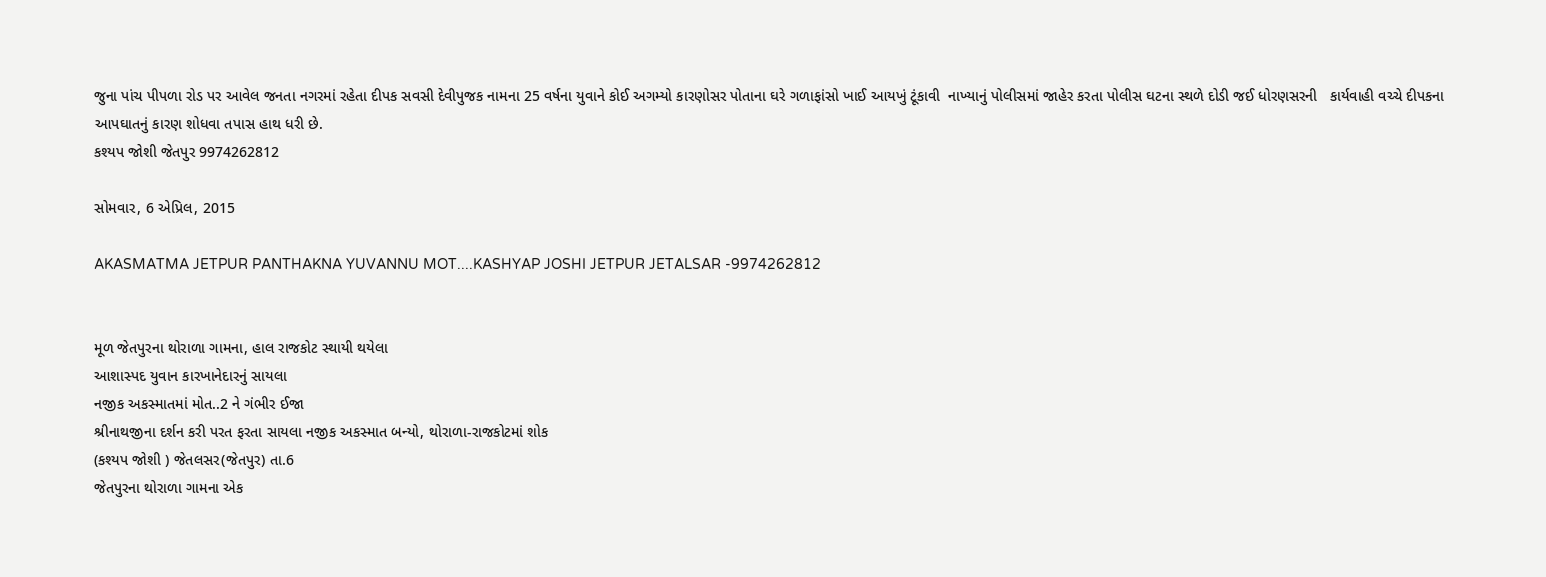જુના પાંચ પીપળા રોડ પર આવેલ જનતા નગરમાં રહેતા દીપક સવસી દેવીપુજક નામના 25 વર્ષના યુવાને કોઈ અગમ્યો કારણોસર પોતાના ઘરે ગળાફાંસો ખાઈ આયખું ટૂંકાવી  નાખ્યાનું પોલીસમાં જાહેર કરતા પોલીસ ઘટના સ્થળે દોડી જઈ ધોરણસરની   કાર્યવાહી વચ્ચે દીપકના આપઘાતનું કારણ શોધવા તપાસ હાથ ધરી છે.
કશ્યપ જોશી જેતપુર 9974262812

સોમવાર, 6 એપ્રિલ, 2015

AKASMATMA JETPUR PANTHAKNA YUVANNU MOT....KASHYAP JOSHI JETPUR JETALSAR -9974262812


મૂળ જેતપુરના થોરાળા ગામના, હાલ રાજકોટ સ્થાયી થયેલા
આશાસ્પદ યુવાન કારખાનેદારનું સાયલા
નજીક અકસ્માતમાં મોત..2 ને ગંભીર ઈજા
શ્રીનાથજીના દર્શન કરી પરત ફરતા સાયલા નજીક અકસ્માત બન્યો, થોરાળા-રાજકોટમાં શોક
(કશ્યપ જોશી ) જેતલસર(જેતપુર) તા.6
જેતપુરના થોરાળા ગામના એક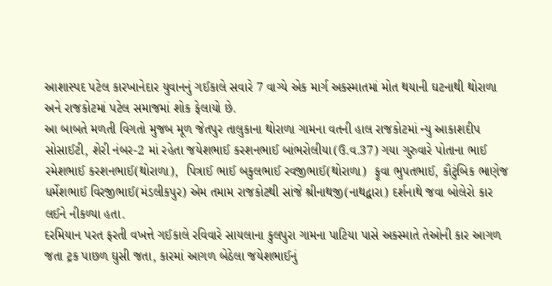આશાસ્પદ પટેલ કારખાનેદાર યુવાનનું ગઈકાલે સવારે 7 વાગ્યે એક માર્ગ અકસ્માતમાં મોત થયાની ઘટનાથી થોરાળા અને રાજકોટમાં પટેલ સમાજમાં શોક ફેલાયો છે.
આ બાબતે મળતી વિગતો મુજબ મૂળ જેતપુર તાલુકાના થોરાળા ગામના વતની હાલ રાજકોટમાં ન્યુ આકાશદીપ સોસાઈટી, શેરી નંબર-2 માં રહેતા જયેશભાઈ કરશનભાઈ બાંભરોલીયા(ઉ.વ.37) ગયા ગુરુવારે પોતાના ભાઈ રમેશભાઈ કરશનભાઈ(થોરાળા),  પિત્રાઈ ભાઈ બકુલભાઈ રવજીભાઈ(થોરાળા)  ફૂવા ભુપતભાઈ, કૌટુંબિક ભાણેજ ધર્મેશભાઈ વિરજીભાઈ(મંડલીકપુર) એમ તમામ રાજકોટથી સાંજે શ્રીનાથજી(નાથદ્વારા) દર્શનાથે જવા બોલેરો કાર લઈને નીકળ્યા હતા.
દરમિયાન પરત ફરતી વખત્તે ગઈકાલે રવિવારે સાયલાના કુલપુરા ગામના પાટિયા પાસે અકસ્માતે તેઓની કાર આગળ જતા ટ્રક પાછળ ઘુસી જતા, કારમાં આગળ બેઠેલા જયેશભાઈનું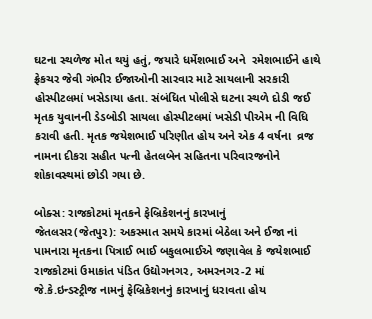ઘટના સ્થળેજ મોત થયું હતું, જયારે ધર્મેશભાઈ અને  રમેશભાઈને હાથે ફ્રેકચર જેવી ગંભીર ઈજાઓની સારવાર માટે સાયલાની સરકારી હોસ્પીટલમાં ખસેડાયા હતા. સંબંધિત પોલીસે ઘટના સ્થળે દોડી જઈ મૃતક યુવાનની ડેડબોડી સાયલા હોસ્પીટલમાં ખસેડી પીએમ ની વિધિ કરાવી હતી. મૃતક જયેશભાઈ પરિણીત હોય અને એક 4 વર્ષના  વ્રજ નામના દીકરા સહીત પત્ની હેતલબેન સહિતના પરિવારજનોને શોકાવસ્થમાં છોડી ગયા છે.

બોક્સ: રાજકોટમાં મૃતકને ફેબ્રિકેશનનું કારખાનું
જેતલસર(જેતપુર): અકસ્માત સમયે કારમાં બેઠેલા અને ઈજા નાં પામનારા મૃતકના પિત્રાઈ ભાઈ બકુલભાઈએ જણાવેલ કે જયેશભાઈ રાજકોટમાં ઉમાકાંત પંડિત ઉદ્યોગનગર, અમરનગર-2 માં જે.કે.ઇન્ડસ્ટ્રીજ નામનું ફેબ્રિકેશનનું કારખાનું ધરાવતા હોય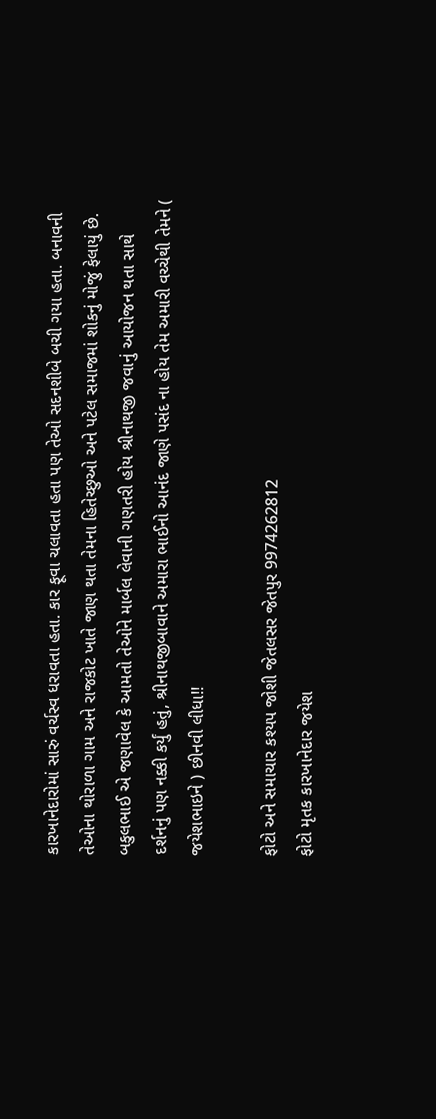કારખાનેદારોમાં સારું વર્ચસ્વ ધરાવતા હતા. કાર ફૂવા ચલાવતા હતા પણ તેઓ સદનશીબે બચી ગયા હતા. બનાવની તેઓના થોરાળા ગામ અને રાજકોટ ખાતે જાણ થતા તેમના હિતેચ્છુઓ અને પટેલ સમાજમાં શોકનું મોજું ફેલાયું છે. બકુલભાઈ એ જણાવેલ કે આમતો તેઓને માર્બલ લેવાની ગણતરી હોય શ્રીનાથજી જવાનું આયોજન થતા સાથે દર્શનનું પણ નક્કી કર્યું હતું, શ્રીનાથજીબાવાને અમારા ભાઈનો આનંદ જાણે પસંદ ના હોય તેમ અમારી વચ્ચેથી તેમને ( જયેશભાઇને ) છીનવી લીધા!!

ફોટો અને સમાચાર કશ્યપ જોશી જેતલસર જેતપુર 9974262812
ફોટો મૃતક કારખાનેદાર જયેશ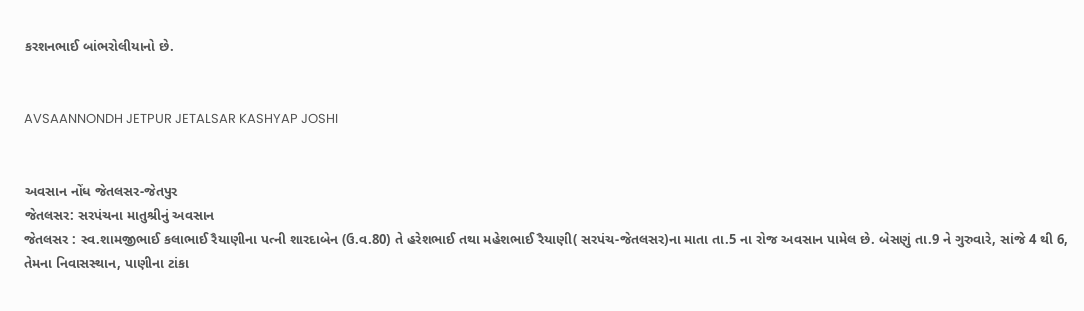કરશનભાઈ બાંભરોલીયાનો છે.


AVSAANNONDH JETPUR JETALSAR KASHYAP JOSHI


અવસાન નોંધ જેતલસર-જેતપુર
જેતલસર: સરપંચના માતુશ્રીનું અવસાન
જેતલસર : સ્વ.શામજીભાઈ કલાભાઈ રૈયાણીના પત્ની શારદાબેન (ઉ.વ.80) તે હરેશભાઈ તથા મહેશભાઈ રૈયાણી( સરપંચ-જેતલસર)ના માતા તા.5 ના રોજ અવસાન પામેલ છે. બેસણું તા.9 ને ગુરુવારે, સાંજે 4 થી 6, તેમના નિવાસસ્થાન, પાણીના ટાંકા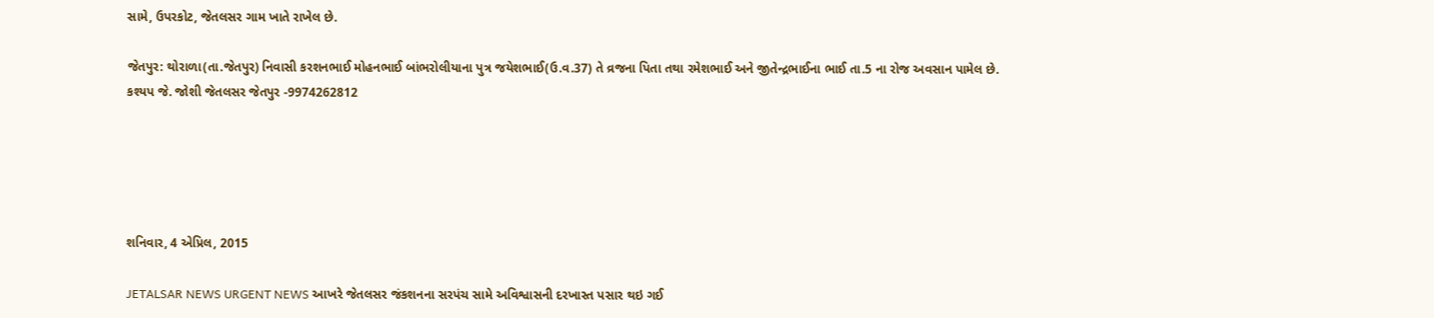સામે, ઉપરકોટ, જેતલસર ગામ ખાતે રાખેલ છે.

જેતપુર: થોરાળા(તા.જેતપુર) નિવાસી કરશનભાઈ મોહનભાઈ બાંભરોલીયાના પુત્ર જયેશભાઈ(ઉ.વ.37) તે વ્રજના પિતા તથા રમેશભાઈ અને જીતેન્દ્રભાઈના ભાઈ તા.5 ના રોજ અવસાન પામેલ છે.
કશ્યપ જે. જોશી જેતલસર જેતપુર -9974262812





શનિવાર, 4 એપ્રિલ, 2015

JETALSAR NEWS URGENT NEWS આખરે જેતલસર જંકશનના સરપંચ સામે અવિશ્વાસની દરખાસ્ત પસાર થઇ ગઈ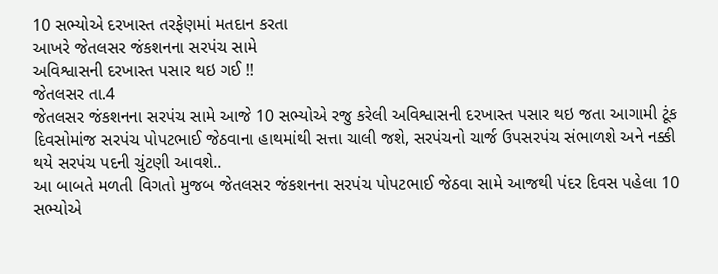10 સભ્યોએ દરખાસ્ત તરફેણમાં મતદાન કરતા
આખરે જેતલસર જંકશનના સરપંચ સામે
અવિશ્વાસની દરખાસ્ત પસાર થઇ ગઈ !!
જેતલસર તા.4
જેતલસર જંકશનના સરપંચ સામે આજે 10 સભ્યોએ રજુ કરેલી અવિશ્વાસની દરખાસ્ત પસાર થઇ જતા આગામી ટૂંક દિવસોમાંજ સરપંચ પોપટભાઈ જેઠવાના હાથમાંથી સત્તા ચાલી જશે, સરપંચનો ચાર્જ ઉપસરપંચ સંભાળશે અને નક્કી થયે સરપંચ પદની ચુંટણી આવશે..
આ બાબતે મળતી વિગતો મુજબ જેતલસર જંકશનના સરપંચ પોપટભાઈ જેઠવા સામે આજથી પંદર દિવસ પહેલા 10 સભ્યોએ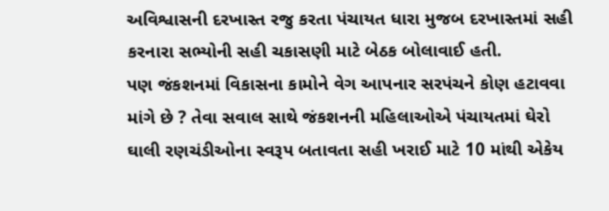અવિશ્વાસની દરખાસ્ત રજુ કરતા પંચાયત ધારા મુજબ દરખાસ્તમાં સહી કરનારા સભ્યોની સહી ચકાસણી માટે બેઠક બોલાવાઈ હતી.
પણ જંકશનમાં વિકાસના કામોને વેગ આપનાર સરપંચને કોણ હટાવવા માંગે છે ? તેવા સવાલ સાથે જંકશનની મહિલાઓએ પંચાયતમાં ઘેરો ઘાલી રણચંડીઓના સ્વરૂપ બતાવતા સહી ખરાઈ માટે 10 માંથી એકેય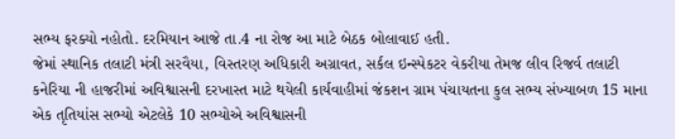સભ્ય ફરક્યો નહોતો. દરમિયાન આજે તા.4 ના રોજ આ માટે બેઠક બોલાવાઈ હતી.
જેમાં સ્થાનિક તલાટી મંત્રી સરવૈયા, વિસ્તરણ અધિકારી અગ્રાવત, સર્કલ ઇન્સ્પેકટર વેકરીયા તેમજ લીવ રિજર્વ તલાટી કનેરિયા ની હાજરીમાં અવિશ્વાસની દરખાસ્ત માટે થયેલી કાર્યવાહીમાં જંકશન ગ્રામ પંચાયતના કુલ સભ્ય સંખ્યાબળ 15 માના એક તૃતિયાંસ સભ્યો એટલેકે 10 સભ્યોએ અવિશ્વાસની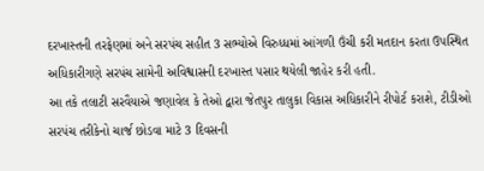દરખાસ્તની તરફેણમાં અને સરપંચ સહીત 3 સભ્યોએ વિરુધ્ધમાં આંગળી ઉંચી કરી મતદાન કરતા ઉપસ્થિત અધિકારીગણે સરપંચ સામેની અવિશ્વાસની દરખાસ્ત પસાર થયેલી જાહેર કરી હતી.
આ તકે તલાટી સરવૈયાએ જણાવેલ કે તેઓ દ્વારા જેતપુર તાલુકા વિકાસ અધિકારીને રીપોર્ટ કરાશે, ટીડીઓ સરપંચ તરીકેનો ચાર્જ છોડવા માટે 3 દિવસની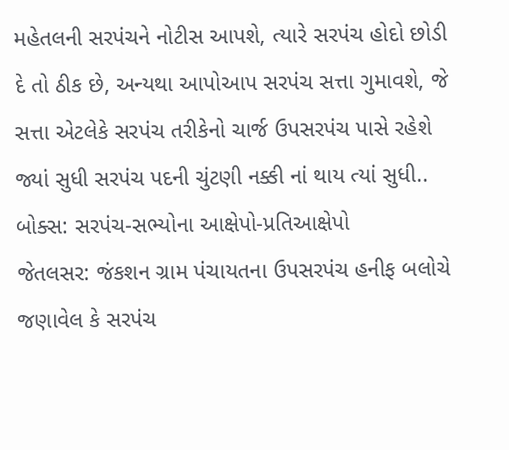મહેતલની સરપંચને નોટીસ આપશે, ત્યારે સરપંચ હોદો છોડી દે તો ઠીક છે, અન્યથા આપોઆપ સરપંચ સત્તા ગુમાવશે, જે સત્તા એટલેકે સરપંચ તરીકેનો ચાર્જ ઉપસરપંચ પાસે રહેશે જ્યાં સુધી સરપંચ પદની ચુંટણી નક્કી નાં થાય ત્યાં સુધી..
બોક્સ: સરપંચ-સભ્યોના આક્ષેપો-પ્રતિઆક્ષેપો
જેતલસર: જંકશન ગ્રામ પંચાયતના ઉપસરપંચ હનીફ બલોચે જણાવેલ કે સરપંચ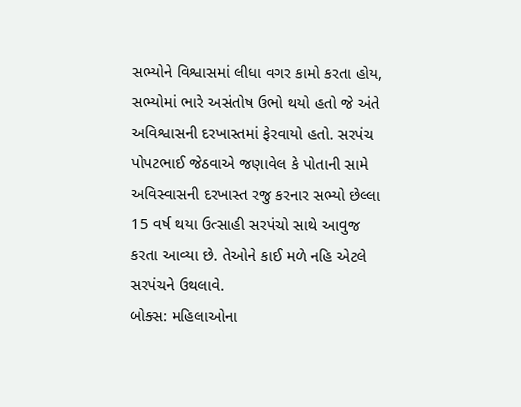સભ્યોને વિશ્વાસમાં લીધા વગર કામો કરતા હોય, સભ્યોમાં ભારે અસંતોષ ઉભો થયો હતો જે અંતે અવિશ્વાસની દરખાસ્તમાં ફેરવાયો હતો. સરપંચ પોપટભાઈ જેઠવાએ જણાવેલ કે પોતાની સામે અવિસ્વાસની દરખાસ્ત રજુ કરનાર સભ્યો છેલ્લા 15 વર્ષ થયા ઉત્સાહી સરપંચો સાથે આવુજ કરતા આવ્યા છે. તેઓને કાઈ મળે નહિ એટલે સરપંચને ઉથલાવે.
બોક્સ: મહિલાઓના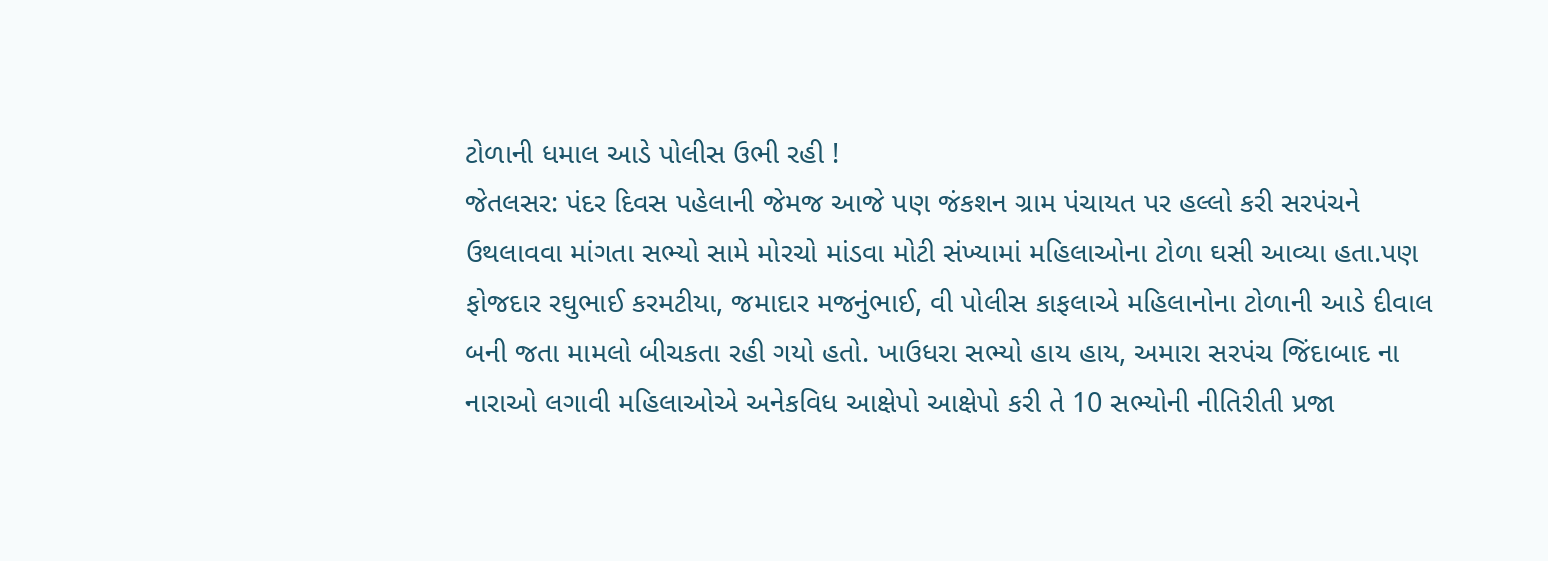ટોળાની ધમાલ આડે પોલીસ ઉભી રહી !
જેતલસર: પંદર દિવસ પહેલાની જેમજ આજે પણ જંકશન ગ્રામ પંચાયત પર હલ્લો કરી સરપંચને ઉથલાવવા માંગતા સભ્યો સામે મોરચો માંડવા મોટી સંખ્યામાં મહિલાઓના ટોળા ઘસી આવ્યા હતા.પણ ફોજદાર રઘુભાઈ કરમટીયા, જમાદાર મજનુંભાઈ, વી પોલીસ કાફલાએ મહિલાનોના ટોળાની આડે દીવાલ બની જતા મામલો બીચકતા રહી ગયો હતો. ખાઉધરા સભ્યો હાય હાય, અમારા સરપંચ જિંદાબાદ ના નારાઓ લગાવી મહિલાઓએ અનેકવિધ આક્ષેપો આક્ષેપો કરી તે 10 સભ્યોની નીતિરીતી પ્રજા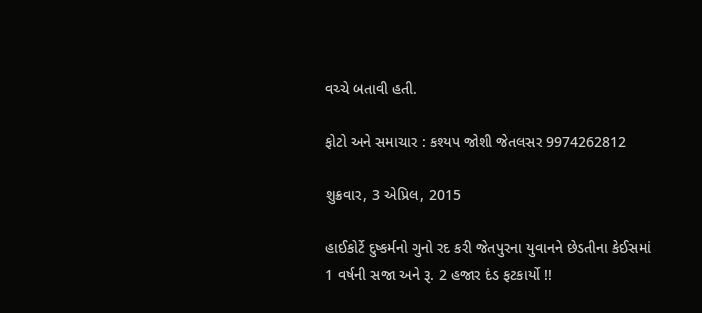વચ્ચે બતાવી હતી.

ફોટો અને સમાચાર : કશ્યપ જોશી જેતલસર 9974262812

શુક્રવાર, 3 એપ્રિલ, 2015

હાઈકોર્ટે દુષ્કર્મનો ગુનો રદ કરી જેતપુરના યુવાનને છેડતીના કેઈસમાં 1 વર્ષની સજા અને રૂ. 2 હજાર દંડ ફટકાર્યો !!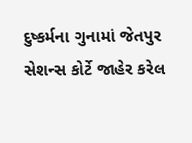દુષ્કર્મના ગુનામાં જેતપુર સેશન્સ કોર્ટે જાહેર કરેલ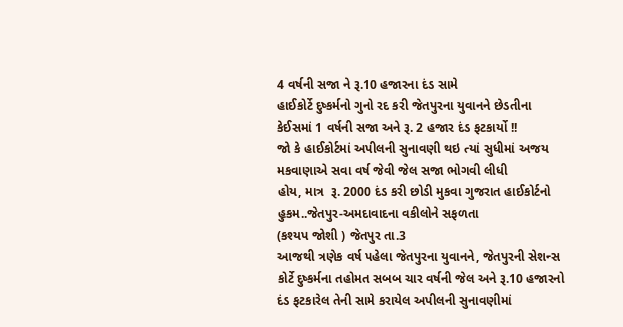4 વર્ષની સજા ને રૂ.10 હજારના દંડ સામે
હાઈકોર્ટે દુષ્કર્મનો ગુનો રદ કરી જેતપુરના યુવાનને છેડતીના
કેઈસમાં 1 વર્ષની સજા અને રૂ. 2 હજાર દંડ ફટકાર્યો !!
જો કે હાઈકોર્ટમાં અપીલની સુનાવણી થઇ ત્યાં સુધીમાં અજય મકવાણાએ સવા વર્ષ જેવી જેલ સજા ભોગવી લીધી
હોય, માત્ર  રૂ. 2000 દંડ કરી છોડી મુકવા ગુજરાત હાઈકોર્ટનો હુકમ..જેતપુર-અમદાવાદના વકીલોને સફળતા
(કશ્યપ જોશી ) જેતપુર તા.3
આજથી ત્રણેક વર્ષ પહેલા જેતપુરના યુવાનને, જેતપુરની સેશન્સ કોર્ટે દુષ્કર્મના તહોમત સબબ ચાર વર્ષની જેલ અને રૂ.10 હજારનો દંડ ફટકારેલ તેની સામે કરાયેલ અપીલની સુનાવણીમાં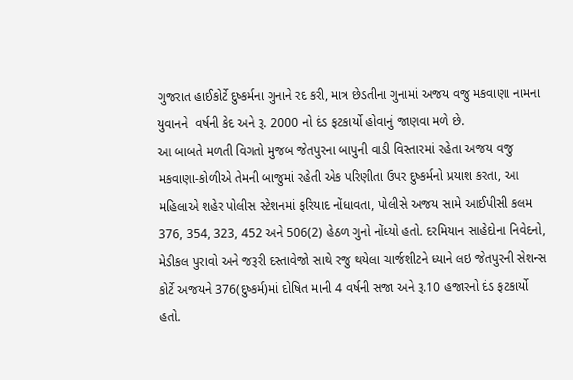ગુજરાત હાઈકોર્ટે દુષ્કર્મના ગુનાને રદ કરી, માત્ર છેડતીના ગુનામાં અજય વજુ મકવાણા નામના યુવાનને  વર્ષની કેદ અને રૂ. 2000 નો દંડ ફટકાર્યો હોવાનું જાણવા મળે છે.
આ બાબતે મળતી વિગતો મુજબ જેતપુરના બાપુની વાડી વિસ્તારમાં રહેતા અજય વજુ મકવાણા-કોળીએ તેમની બાજુમાં રહેતી એક પરિણીતા ઉપર દુષ્કર્મનો પ્રયાશ કરતા, આ મહિલાએ શહેર પોલીસ સ્ટેશનમાં ફરિયાદ નોંધાવતા, પોલીસે અજય સામે આઈપીસી કલમ 376, 354, 323, 452 અને 506(2) હેઠળ ગુનો નોંધ્યો હતો. દરમિયાન સાહેદોના નિવેદનો, મેડીકલ પુરાવો અને જરૂરી દસ્તાવેજો સાથે રજુ થયેલા ચાર્જશીટને ધ્યાને લઇ જેતપુરની સેશન્સ કોર્ટે અજયને 376(દુષ્કર્મ)માં દોષિત માની 4 વર્ષની સજા અને રૂ.10 હજારનો દંડ ફટકાર્યો હતો.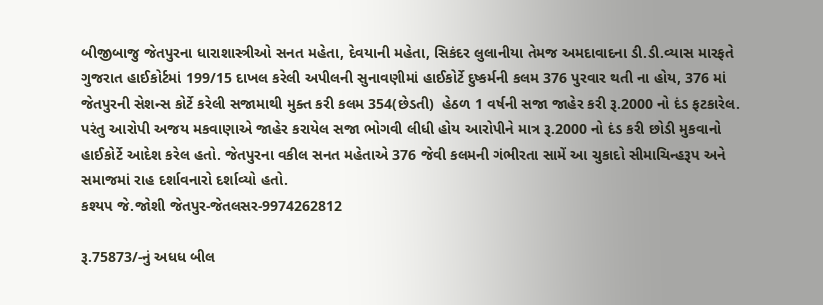બીજીબાજુ જેતપુરના ધારાશાસ્ત્રીઓ સનત મહેતા, દેવયાની મહેતા, સિકંદર લુલાનીયા તેમજ અમદાવાદના ડી.ડી.વ્યાસ મારફતે ગુજરાત હાઈકોર્ટમાં 199/15 દાખલ કરેલી અપીલની સુનાવણીમાં હાઈકોર્ટે દુષ્કર્મની કલમ 376 પુરવાર થતી ના હોય, 376 માં જેતપુરની સેશન્સ કોર્ટે કરેલી સજામાથી મુક્ત કરી કલમ 354(છેડતી)  હેઠળ 1 વર્ષની સજા જાહેર કરી રૂ.2000 નો દંડ ફટકારેલ.
પરંતુ આરોપી અજય મકવાણાએ જાહેર કરાયેલ સજા ભોગવી લીધી હોય આરોપીને માત્ર રૂ.2000 નો દંડ કરી છોડી મુકવાનો હાઈકોર્ટે આદેશ કરેલ હતો. જેતપુરના વકીલ સનત મહેતાએ 376 જેવી કલમની ગંભીરતા સામેં આ ચુકાદો સીમાચિન્હરૂપ અને સમાજમાં રાહ દર્શાવનારો દર્શાવ્યો હતો.
કશ્યપ જે.જોશી જેતપુર-જેતલસર-9974262812

રૂ.75873/-નું અધધ બીલ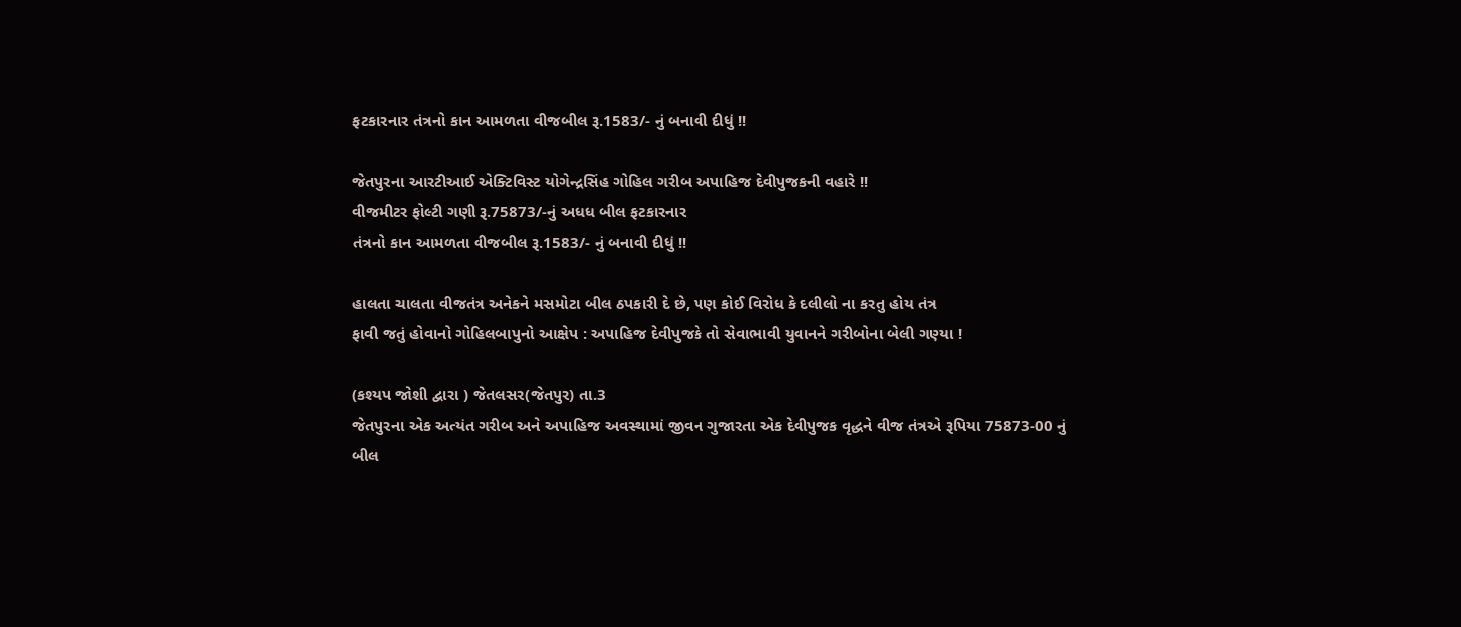ફટકારનાર તંત્રનો કાન આમળતા વીજબીલ રૂ.1583/- નું બનાવી દીધું !!

જેતપુરના આરટીઆઈ એક્ટિવિસ્ટ યોગેન્દ્રસિંહ ગોહિલ ગરીબ અપાહિજ દેવીપુજકની વહારે !!
વીજમીટર ફોલ્ટી ગણી રૂ.75873/-નું અધધ બીલ ફટકારનાર
તંત્રનો કાન આમળતા વીજબીલ રૂ.1583/- નું બનાવી દીધું !!

હાલતા ચાલતા વીજતંત્ર અનેકને મસમોટા બીલ ઠપકારી દે છે, પણ કોઈ વિરોધ કે દલીલો ના કરતુ હોય તંત્ર
ફાવી જતું હોવાનો ગોહિલબાપુનો આક્ષેપ : અપાહિજ દેવીપુજકે તો સેવાભાવી યુવાનને ગરીબોના બેલી ગણ્યા !

(કશ્યપ જોશી દ્વારા ) જેતલસર(જેતપુર) તા.3
જેતપુરના એક અત્યંત ગરીબ અને અપાહિજ અવસ્થામાં જીવન ગુજારતા એક દેવીપુજક વૃદ્ધને વીજ તંત્રએ રૂપિયા 75873-00 નું બીલ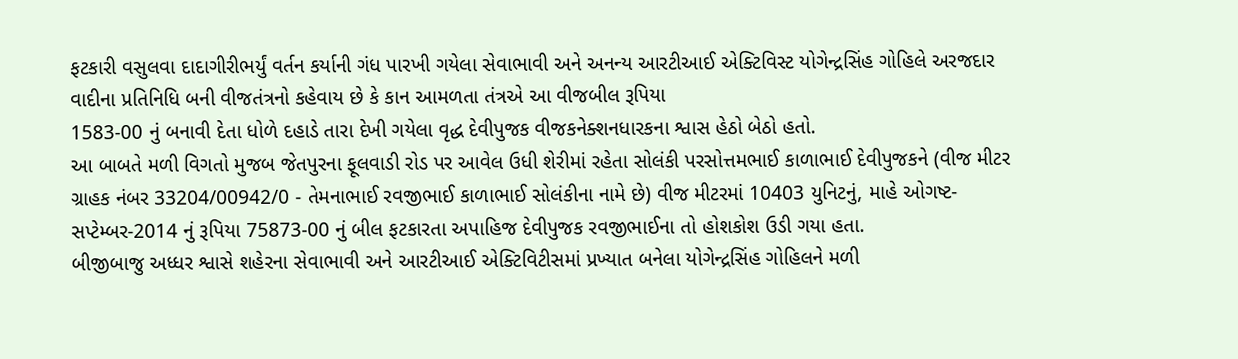ફટકારી વસુલવા દાદાગીરીભર્યું વર્તન કર્યાની ગંધ પારખી ગયેલા સેવાભાવી અને અનન્ય આરટીઆઈ એક્ટિવિસ્ટ યોગેન્દ્રસિંહ ગોહિલે અરજદાર વાદીના પ્રતિનિધિ બની વીજતંત્રનો કહેવાય છે કે કાન આમળતા તંત્રએ આ વીજબીલ રૂપિયા
1583-00 નું બનાવી દેતા ધોળે દહાડે તારા દેખી ગયેલા વૃદ્ધ દેવીપુજક વીજકનેક્શનધારકના શ્વાસ હેઠો બેઠો હતો.
આ બાબતે મળી વિગતો મુજબ જેતપુરના ફૂલવાડી રોડ પર આવેલ ઉધી શેરીમાં રહેતા સોલંકી પરસોત્તમભાઈ કાળાભાઈ દેવીપુજકને (વીજ મીટર ગ્રાહક નંબર 33204/00942/0 - તેમનાભાઈ રવજીભાઈ કાળાભાઈ સોલંકીના નામે છે) વીજ મીટરમાં 10403 યુનિટનું, માહે ઓગષ્ટ-સપ્ટેમ્બર-2014 નું રૂપિયા 75873-00 નું બીલ ફટકારતા અપાહિજ દેવીપુજક રવજીભાઈના તો હોશકોશ ઉડી ગયા હતા.
બીજીબાજુ અધ્ધર શ્વાસે શહેરના સેવાભાવી અને આરટીઆઈ એક્ટિવિટીસમાં પ્રખ્યાત બનેલા યોગેન્દ્રસિંહ ગોહિલને મળી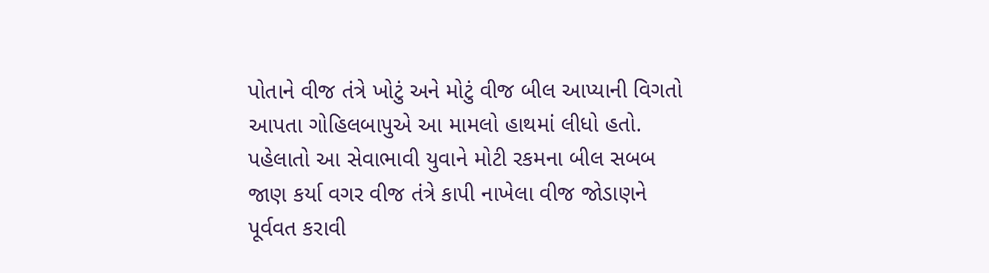પોતાને વીજ તંત્રે ખોટું અને મોટું વીજ બીલ આપ્યાની વિગતો આપતા ગોહિલબાપુએ આ મામલો હાથમાં લીધો હતો. પહેલાતો આ સેવાભાવી યુવાને મોટી રકમના બીલ સબબ જાણ કર્યા વગર વીજ તંત્રે કાપી નાખેલા વીજ જોડાણને પૂર્વવત કરાવી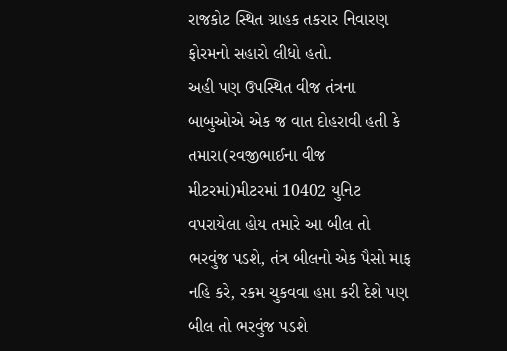રાજકોટ સ્થિત ગ્રાહક તકરાર નિવારણ ફોરમનો સહારો લીધો હતો.
અહી પણ ઉપસ્થિત વીજ તંત્રના બાબુઓએ એક જ વાત દોહરાવી હતી કે તમારા(રવજીભાઈના વીજ મીટરમાં)મીટરમાં 10402 યુનિટ વપરાયેલા હોય તમારે આ બીલ તો ભરવુંજ પડશે, તંત્ર બીલનો એક પૈસો માફ નહિ કરે, રકમ ચુકવવા હપ્તા કરી દેશે પણ બીલ તો ભરવુંજ પડશે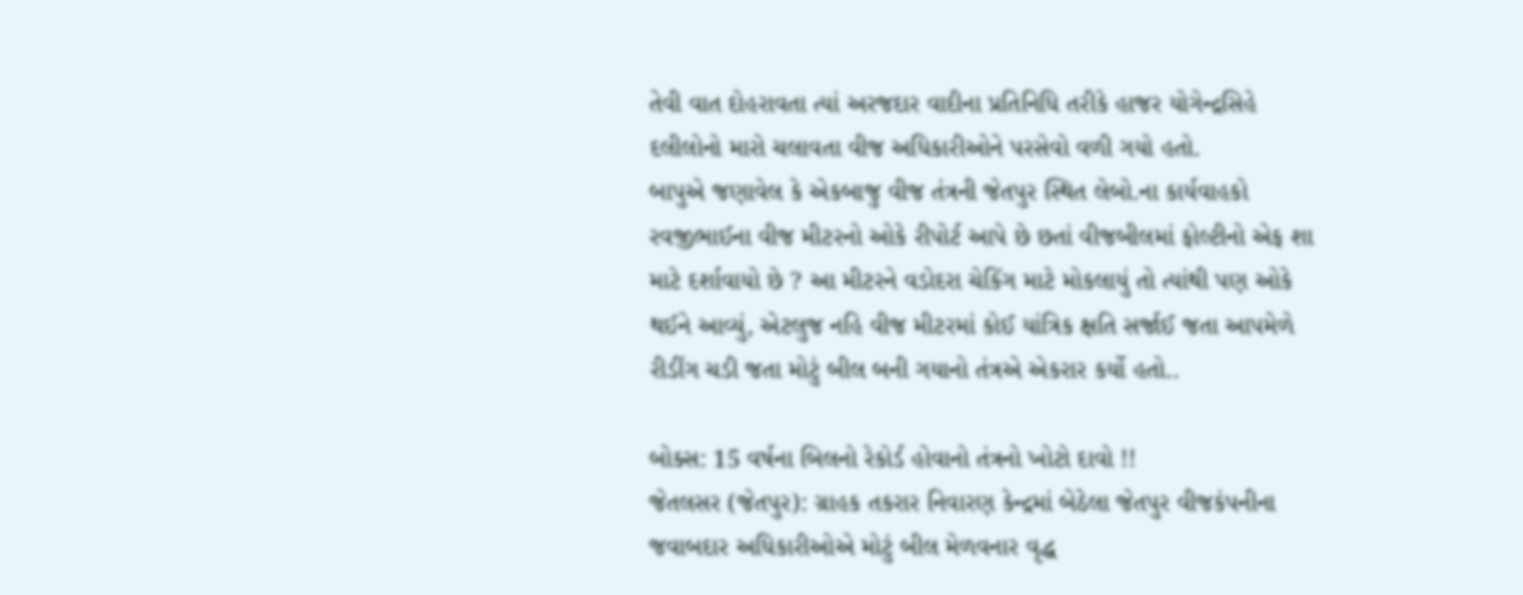તેવી વાત દોહરાવતા ત્યાં અરજદાર વાદીના પ્રતિનિધિ તરીકે હાજર યોગેન્દ્રસિહે દલીલોનો મારો ચલાવતા વીજ અધિકારીઓને પરસેવો વળી ગયો હતો.
બાપુએ જણાવેલ કે એકબાજુ વીજ તંત્રની જેતપુર સ્થિત લેબો.ના કાર્યવાહકો રવજીભાઈના વીજ મીટરનો ઓકે રીપોર્ટ આપે છે છતાં વીજબીલમાં ફોલ્ટીનો એફ શા માટે દર્શાવાયો છે ? આ મીટરને વડોદરા ચેકિંગ માટે મોકલાયું તો ત્યાંથી પણ ઓકે થઈને આવ્યું, એટલુજ નહિ વીજ મીટરમાં કોઈ યાંત્રિક ક્ષતિ સર્જાઈ જતા આપમેળે રીડીંગ ચડી જતા મોટું બીલ બની ગયાનો તંત્રએ એકરાર કર્યો હતો..

બોક્સ: 15 વર્ષના બિલનો રેકોર્ડ હોવાનો તંત્રનો ખોટો દાવો !!
જેતલસર (જેતપુર): ગ્રાહક તકરાર નિવારણ કેન્દ્રમાં બેઠેલા જેતપુર વીજકંપનીના જવાબદાર અધિકારીઓએ મોટું બીલ મેળવનાર વૃદ્ધ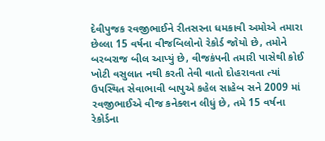દેવીપુજક રવજીભાઈને રીતસરના ધમકાવી અમોએ તમારા છેલ્લા 15 વર્ષના વીજબિલોનો રેકોર્ડ જોયો છે, તમોને બરબરાજ બીલ આપ્યું છે, વીજકંપની તમારી પાસેથી કોઈ ખોટી વસુલાત નથી કરતી તેવી વાતો દોહરાવતા ત્યાં ઉપસ્થિત સેવાભાવી બાપુએ કહેલ સાહેબ સને 2009 માં રવજીભાઈએ વીજ કનેક્શન લીધું છે, તમે 15 વર્ષના રેકોર્ડના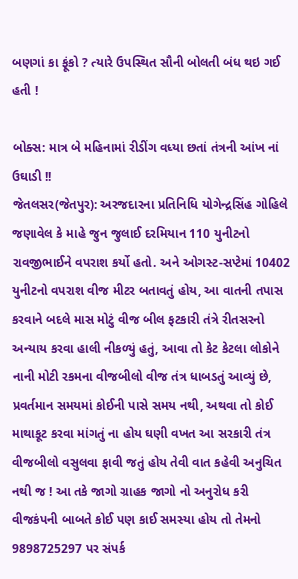બણગાં કા ફૂંકો ? ત્યારે ઉપસ્થિત સૌની બોલતી બંધ થઇ ગઈ હતી !

બોક્સ: માત્ર બે મહિનામાં રીડીંગ વધ્યા છતાં તંત્રની આંખ નાં ઉઘાડી !!
જેતલસર(જેતપુર): અરજદારના પ્રતિનિધિ યોગેન્દ્રસિંહ ગોહિલે જણાવેલ કે માહે જુન જુલાઈ દરમિયાન 110 યુનીટનો રાવજીભાઈને વપરાશ કર્યો હતો. અને ઓગસ્ટ-સપ્ટેમાં 10402 યુનીટનો વપરાશ વીજ મીટર બતાવતું હોય, આ વાતની તપાસ કરવાને બદલે માસ મોટું વીજ બીલ ફટકારી તંત્રે રીતસરનો અન્યાય કરવા હાલી નીકળ્યું હતું, આવા તો કેટ કેટલા લોકોને નાની મોટી રકમના વીજબીલો વીજ તંત્ર ધાબડતું આવ્યું છે, પ્રવર્તમાન સમયમાં કોઈની પાસે સમય નથી, અથવા તો કોઈ માથાકૂટ કરવા માંગતું ના હોય ઘણી વખત આ સરકારી તંત્ર વીજબીલો વસુલવા ફાવી જતું હોય તેવી વાત કહેવી અનુચિત નથી જ ! આ તકે જાગો ગ્રાહક જાગો નો અનુરોધ કરી વીજકંપની બાબતે કોઈ પણ કાઈ સમસ્યા હોય તો તેમનો 9898725297 પર સંપર્ક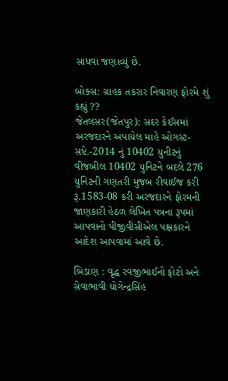સાધવા જણાવ્યું છે.

બોક્સ: ગ્રાહક તકરાર નિવારણ ફોરમે શું કહ્યું ??
જેતલસર(જેતપુર): સદર કેઈસમાં અરજદારને અપાયેલ માહે ઓગસ્ટ-સપ્ટે.-2014 નું 10402 યુનીટનું વીજબીલ 10402 યુનિટને બદલે 276 યુનિટની ગણતરી મુજબ રીવાઈજ કરી રૂ.1583-08 કરી અરજદારને ફોરમની જાણકારી હેઠળ લેખિત પત્રના રૂપમાં આપવાનો પીજીવીસીએલ પક્ષકારને આદેશ આપવામાં આવે છે.

બિડાણ : વૃદ્ધ રવજીભાઈનો ફોટો અને સેવાભાવી યોગેન્દ્રસિંહ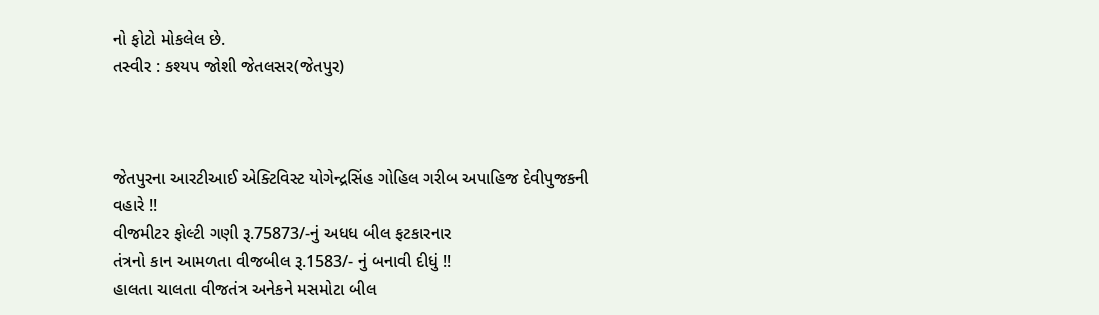નો ફોટો મોકલેલ છે.
તસ્વીર : કશ્યપ જોશી જેતલસર(જેતપુર)



જેતપુરના આરટીઆઈ એક્ટિવિસ્ટ યોગેન્દ્રસિંહ ગોહિલ ગરીબ અપાહિજ દેવીપુજકની વહારે !!
વીજમીટર ફોલ્ટી ગણી રૂ.75873/-નું અધધ બીલ ફટકારનાર
તંત્રનો કાન આમળતા વીજબીલ રૂ.1583/- નું બનાવી દીધું !!
હાલતા ચાલતા વીજતંત્ર અનેકને મસમોટા બીલ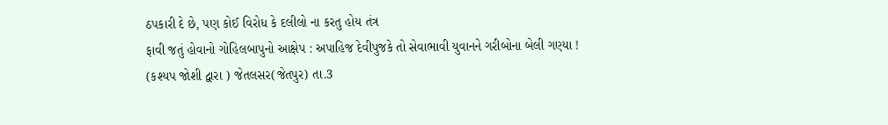ઠપકારી દે છે, પણ કોઈ વિરોધ કે દલીલો ના કરતુ હોય તંત્ર
ફાવી જતું હોવાનો ગોહિલબાપુનો આક્ષેપ : અપાહિજ દેવીપુજકે તો સેવાભાવી યુવાનને ગરીબોના બેલી ગણ્યા !
(કશ્યપ જોશી દ્વારા ) જેતલસર(જેતપુર) તા.3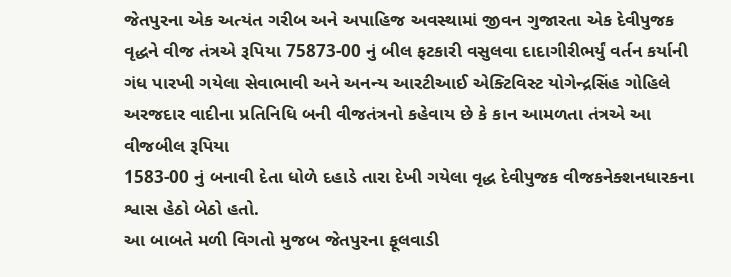જેતપુરના એક અત્યંત ગરીબ અને અપાહિજ અવસ્થામાં જીવન ગુજારતા એક દેવીપુજક વૃદ્ધને વીજ તંત્રએ રૂપિયા 75873-00 નું બીલ ફટકારી વસુલવા દાદાગીરીભર્યું વર્તન કર્યાની  ગંધ પારખી ગયેલા સેવાભાવી અને અનન્ય આરટીઆઈ એક્ટિવિસ્ટ યોગેન્દ્રસિંહ ગોહિલે અરજદાર વાદીના પ્રતિનિધિ બની વીજતંત્રનો કહેવાય છે કે કાન આમળતા તંત્રએ આ વીજબીલ રૂપિયા
1583-00 નું બનાવી દેતા ધોળે દહાડે તારા દેખી ગયેલા વૃદ્ધ દેવીપુજક વીજકનેક્શનધારકના શ્વાસ હેઠો બેઠો હતો.
આ બાબતે મળી વિગતો મુજબ જેતપુરના ફૂલવાડી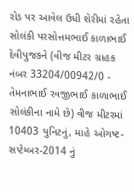રોડ પર આવેલ ઉધી શેરીમાં રહેતા સોલંકી પરસોત્તમભાઈ કાળાભાઈ દેવીપુજકને (વીજ મીટર ગ્રાહક નંબર 33204/00942/0 - તેમનાભાઈ રવજીભાઈ કાળાભાઈ સોલંકીના નામે છે) વીજ મીટરમાં 10403 યુનિટનું, માહે ઓગષ્ટ-સપ્ટેમ્બર-2014 નું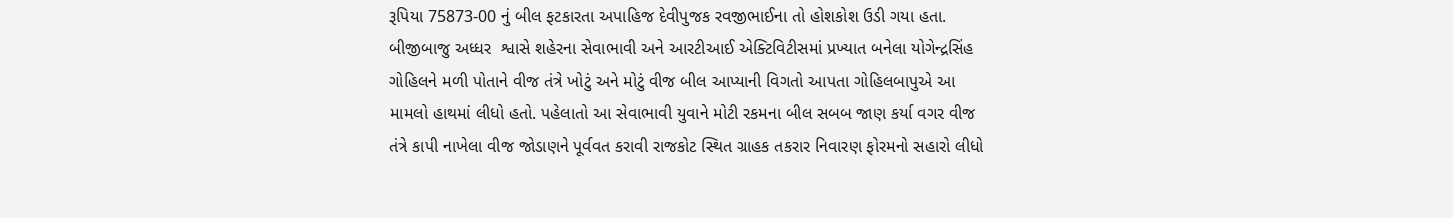રૂપિયા 75873-00 નું બીલ ફટકારતા અપાહિજ દેવીપુજક રવજીભાઈના તો હોશકોશ ઉડી ગયા હતા.
બીજીબાજુ અધ્ધર  શ્વાસે શહેરના સેવાભાવી અને આરટીઆઈ એક્ટિવિટીસમાં પ્રખ્યાત બનેલા યોગેન્દ્રસિંહ ગોહિલને મળી પોતાને વીજ તંત્રે ખોટું અને મોટું વીજ બીલ આપ્યાની વિગતો આપતા ગોહિલબાપુએ આ મામલો હાથમાં લીધો હતો. પહેલાતો આ સેવાભાવી યુવાને મોટી રકમના બીલ સબબ જાણ કર્યા વગર વીજ તંત્રે કાપી નાખેલા વીજ જોડાણને પૂર્વવત કરાવી રાજકોટ સ્થિત ગ્રાહક તકરાર નિવારણ ફોરમનો સહારો લીધો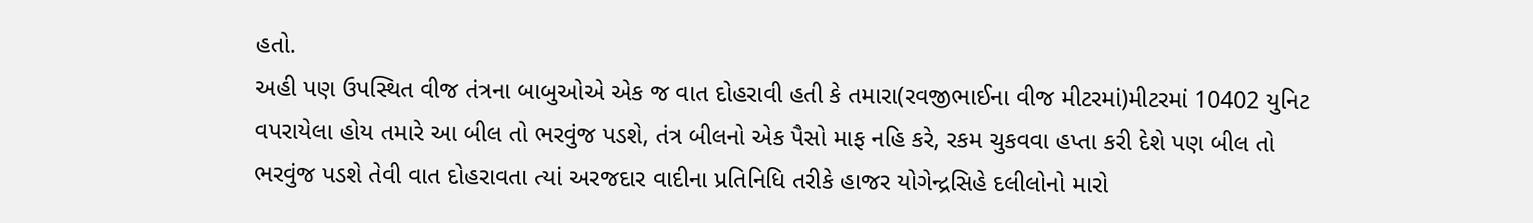હતો.
અહી પણ ઉપસ્થિત વીજ તંત્રના બાબુઓએ એક જ વાત દોહરાવી હતી કે તમારા(રવજીભાઈના વીજ મીટરમાં)મીટરમાં 10402 યુનિટ વપરાયેલા હોય તમારે આ બીલ તો ભરવુંજ પડશે, તંત્ર બીલનો એક પૈસો માફ નહિ કરે, રકમ ચુકવવા હપ્તા કરી દેશે પણ બીલ તો ભરવુંજ પડશે તેવી વાત દોહરાવતા ત્યાં અરજદાર વાદીના પ્રતિનિધિ તરીકે હાજર યોગેન્દ્રસિહે દલીલોનો મારો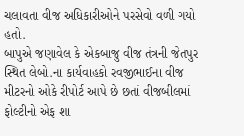ચલાવતા વીજ અધિકારીઓને પરસેવો વળી ગયો હતો.
બાપુએ જણાવેલ કે એકબાજુ વીજ તંત્રની જેતપુર સ્થિત લેબો.ના કાર્યવાહકો રવજીભાઈના વીજ મીટરનો ઓકે રીપોર્ટ આપે છે છતાં વીજબીલમાં ફોલ્ટીનો એફ શા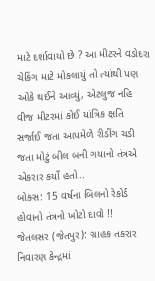માટે દર્શાવાયો છે ? આ મીટરને વડોદરા ચેકિંગ માટે મોકલાયું તો ત્યાંથી પણ ઓકે થઈને આવ્યું, એટલુજ નહિ વીજ મીટરમાં કોઈ યાંત્રિક ક્ષતિ સર્જાઈ જતા આપમેળે રીડીંગ ચડી જતા મોટું બીલ બની ગયાનો તંત્રએ એકરાર કર્યો હતો..
બોક્સ: 15 વર્ષના બિલનો રેકોર્ડ હોવાનો તંત્રનો ખોટો દાવો !!
જેતલસર (જેતપુર): ગ્રાહક તકરાર નિવારણ કેન્દ્રમાં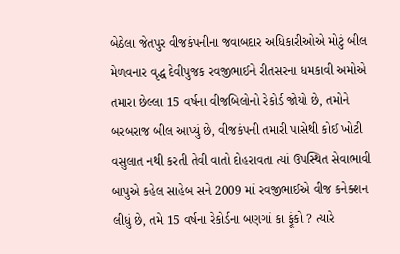બેઠેલા જેતપુર વીજકંપનીના જવાબદાર અધિકારીઓએ મોટું બીલ મેળવનાર વૃદ્ધ દેવીપુજક રવજીભાઈને રીતસરના ધમકાવી અમોએ તમારા છેલ્લા 15 વર્ષના વીજબિલોનો રેકોર્ડ જોયો છે, તમોને બરબરાજ બીલ આપ્યું છે, વીજકંપની તમારી પાસેથી કોઈ ખોટી વસુલાત નથી કરતી તેવી વાતો દોહરાવતા ત્યાં ઉપસ્થિત સેવાભાવી બાપુએ કહેલ સાહેબ સને 2009 માં રવજીભાઈએ વીજ કનેક્શન લીધું છે, તમે 15 વર્ષના રેકોર્ડના બણગાં કા ફૂંકો ? ત્યારે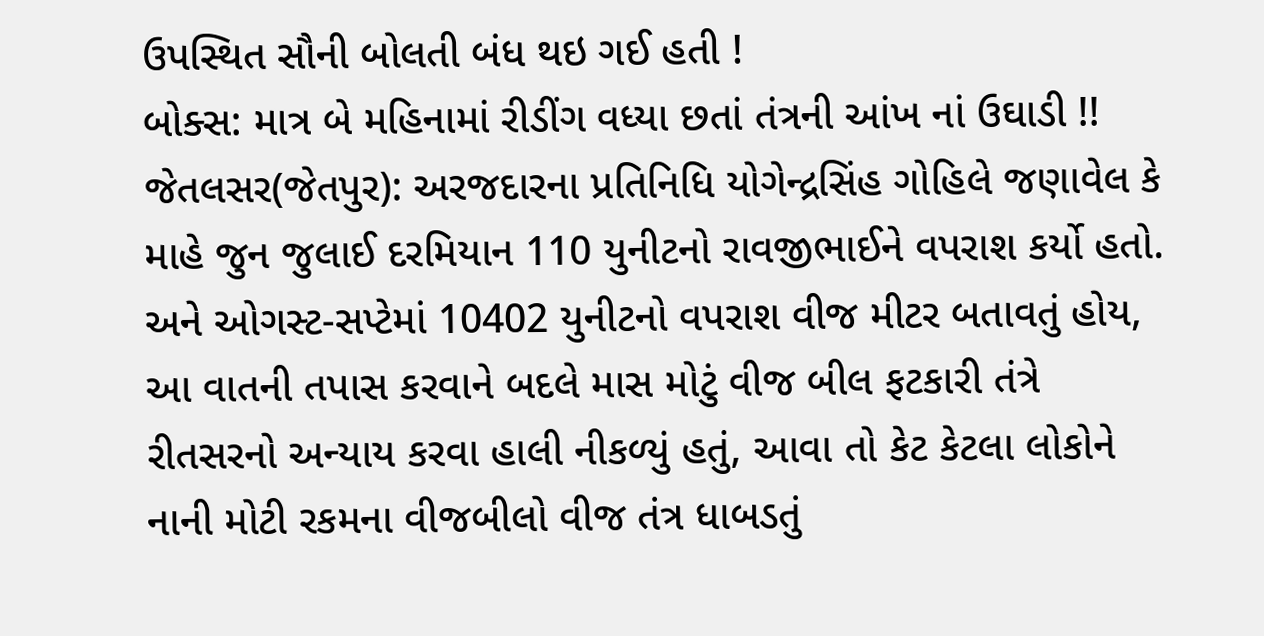ઉપસ્થિત સૌની બોલતી બંધ થઇ ગઈ હતી !
બોક્સ: માત્ર બે મહિનામાં રીડીંગ વધ્યા છતાં તંત્રની આંખ નાં ઉઘાડી !!
જેતલસર(જેતપુર): અરજદારના પ્રતિનિધિ યોગેન્દ્રસિંહ ગોહિલે જણાવેલ કે માહે જુન જુલાઈ દરમિયાન 110 યુનીટનો રાવજીભાઈને વપરાશ કર્યો હતો. અને ઓગસ્ટ-સપ્ટેમાં 10402 યુનીટનો વપરાશ વીજ મીટર બતાવતું હોય, આ વાતની તપાસ કરવાને બદલે માસ મોટું વીજ બીલ ફટકારી તંત્રે રીતસરનો અન્યાય કરવા હાલી નીકળ્યું હતું, આવા તો કેટ કેટલા લોકોને નાની મોટી રકમના વીજબીલો વીજ તંત્ર ધાબડતું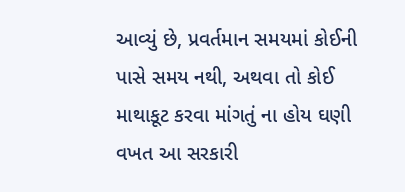આવ્યું છે, પ્રવર્તમાન સમયમાં કોઈની પાસે સમય નથી, અથવા તો કોઈ માથાકૂટ કરવા માંગતું ના હોય ઘણી વખત આ સરકારી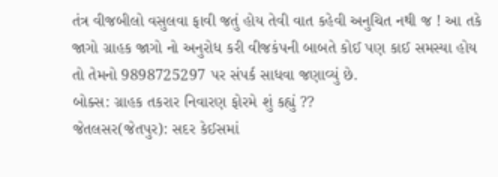તંત્ર વીજબીલો વસુલવા ફાવી જતું હોય તેવી વાત કહેવી અનુચિત નથી જ ! આ તકે જાગો ગ્રાહક જાગો નો અનુરોધ કરી વીજકંપની બાબતે કોઈ પણ કાઈ સમસ્યા હોય તો તેમનો 9898725297 પર સંપર્ક સાધવા જણાવ્યું છે.
બોક્સ: ગ્રાહક તકરાર નિવારણ ફોરમે શું કહ્યું ??
જેતલસર(જેતપુર): સદર કેઈસમાં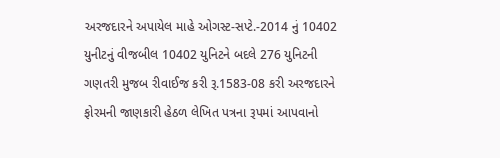અરજદારને અપાયેલ માહે ઓગસ્ટ-સપ્ટે.-2014 નું 10402 યુનીટનું વીજબીલ 10402 યુનિટને બદલે 276 યુનિટની ગણતરી મુજબ રીવાઈજ કરી રૂ.1583-08 કરી અરજદારને ફોરમની જાણકારી હેઠળ લેખિત પત્રના રૂપમાં આપવાનો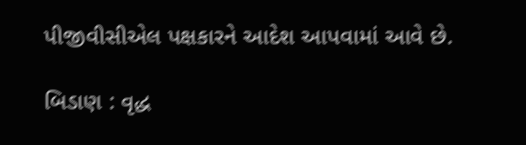પીજીવીસીએલ પક્ષકારને આદેશ આપવામાં આવે છે.

બિડાણ : વૃદ્ધ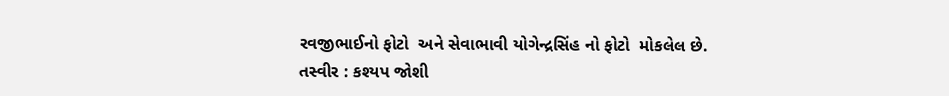રવજીભાઈનો ફોટો  અને સેવાભાવી યોગેન્દ્રસિંહ નો ફોટો  મોકલેલ છે.
તસ્વીર : કશ્યપ જોશી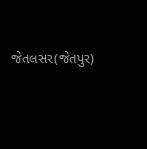જેતલસર(જેતપુર)